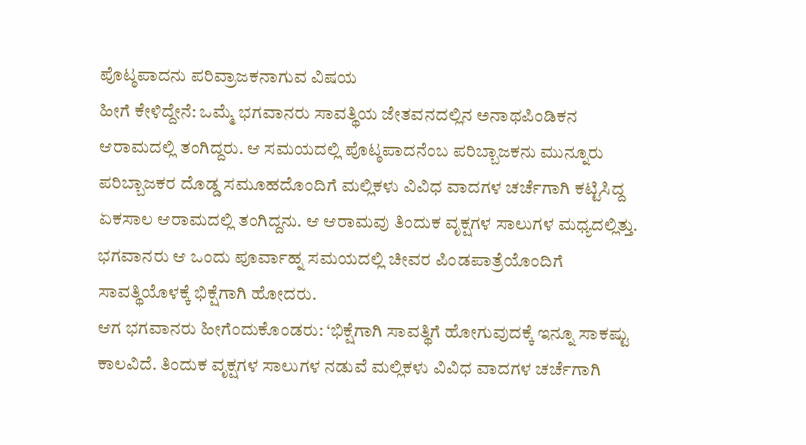ಪೊಟ್ಠಪಾದನು ಪರಿವ್ರಾಜಕನಾಗುವ ವಿಷಯ
ಹೀಗೆ ಕೇಳಿದ್ದೇನೆ: ಒಮ್ಮೆ ಭಗವಾನರು ಸಾವತ್ಥಿಯ ಜೇತವನದಲ್ಲಿನ ಅನಾಥಪಿಂಡಿಕನ ಆರಾಮದಲ್ಲಿ ತಂಗಿದ್ದರು. ಆ ಸಮಯದಲ್ಲಿ ಪೊಟ್ಠಪಾದನೆಂಬ ಪರಿಬ್ಬಾಜಕನು ಮುನ್ನೂರು ಪರಿಬ್ಬಾಜಕರ ದೊಡ್ಡ ಸಮೂಹದೊಂದಿಗೆ ಮಲ್ಲಿಕಳು ವಿವಿಧ ವಾದಗಳ ಚರ್ಚೆಗಾಗಿ ಕಟ್ಟಿಸಿದ್ದ ಏಕಸಾಲ ಆರಾಮದಲ್ಲಿ ತಂಗಿದ್ದನು. ಆ ಆರಾಮವು ತಿಂದುಕ ವೃಕ್ಷಗಳ ಸಾಲುಗಳ ಮಧ್ಯದಲ್ಲಿತ್ತು. ಭಗವಾನರು ಆ ಒಂದು ಪೂರ್ವಾಹ್ನ ಸಮಯದಲ್ಲಿ ಚೀವರ ಪಿಂಡಪಾತ್ರೆಯೊಂದಿಗೆ ಸಾವತ್ಥಿಯೊಳಕ್ಕೆ ಭಿಕ್ಷೆಗಾಗಿ ಹೋದರು.
ಆಗ ಭಗವಾನರು ಹೀಗೆಂದುಕೊಂಡರು: ‘ಭಿಕ್ಷೆಗಾಗಿ ಸಾವತ್ಥಿಗೆ ಹೋಗುವುದಕ್ಕೆ ಇನ್ನೂ ಸಾಕಷ್ಟು ಕಾಲವಿದೆ. ತಿಂದುಕ ವೃಕ್ಷಗಳ ಸಾಲುಗಳ ನಡುವೆ ಮಲ್ಲಿಕಳು ವಿವಿಧ ವಾದಗಳ ಚರ್ಚೆಗಾಗಿ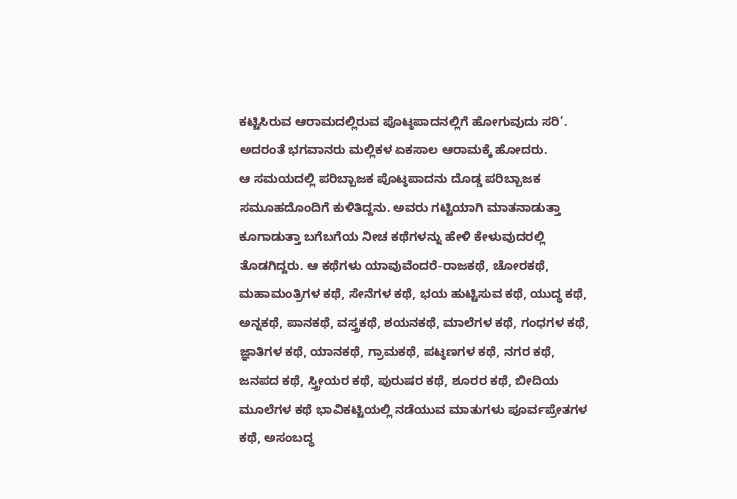ಕಟ್ಟಿಸಿರುವ ಆರಾಮದಲ್ಲಿರುವ ಪೊಟ್ಠಪಾದನಲ್ಲಿಗೆ ಹೋಗುವುದು ಸರಿ’. ಅದರಂತೆ ಭಗವಾನರು ಮಲ್ಲಿಕಳ ಏಕಸಾಲ ಆರಾಮಕ್ಕೆ ಹೋದರು.
ಆ ಸಮಯದಲ್ಲಿ ಪರಿಬ್ಬಾಜಕ ಪೊಟ್ಠಪಾದನು ದೊಡ್ಡ ಪರಿಬ್ಬಾಜಕ ಸಮೂಹದೊಂದಿಗೆ ಕುಳಿತಿದ್ದನು. ಅವರು ಗಟ್ಟಿಯಾಗಿ ಮಾತನಾಡುತ್ತಾ ಕೂಗಾಡುತ್ತಾ ಬಗೆಬಗೆಯ ನೀಚ ಕಥೆಗಳನ್ನು ಹೇಳಿ ಕೇಳುವುದರಲ್ಲಿ ತೊಡಗಿದ್ದರು. ಆ ಕಥೆಗಳು ಯಾವುವೆಂದರೆ-ರಾಜಕಥೆ, ಚೋರಕಥೆ, ಮಹಾಮಂತ್ರಿಗಳ ಕಥೆ, ಸೇನೆಗಳ ಕಥೆ, ಭಯ ಹುಟ್ಟಿಸುವ ಕಥೆ, ಯುದ್ಧ ಕಥೆ, ಅನ್ನಕಥೆ, ಪಾನಕಥೆ, ವಸ್ತ್ರಕಥೆ, ಶಯನಕಥೆ, ಮಾಲೆಗಳ ಕಥೆ, ಗಂಧಗಳ ಕಥೆ, ಜ್ಞಾತಿಗಳ ಕಥೆ, ಯಾನಕಥೆ, ಗ್ರಾಮಕಥೆ, ಪಟ್ಠಣಗಳ ಕಥೆ, ನಗರ ಕಥೆ, ಜನಪದ ಕಥೆ, ಸ್ತ್ರೀಯರ ಕಥೆ, ಪುರುಷರ ಕಥೆ, ಶೂರರ ಕಥೆ, ಬೀದಿಯ ಮೂಲೆಗಳ ಕಥೆ ಭಾವಿಕಟ್ಟಿಯಲ್ಲಿ ನಡೆಯುವ ಮಾತುಗಳು ಪೂರ್ವಪ್ರೇತಗಳ ಕಥೆ, ಅಸಂಬದ್ಧ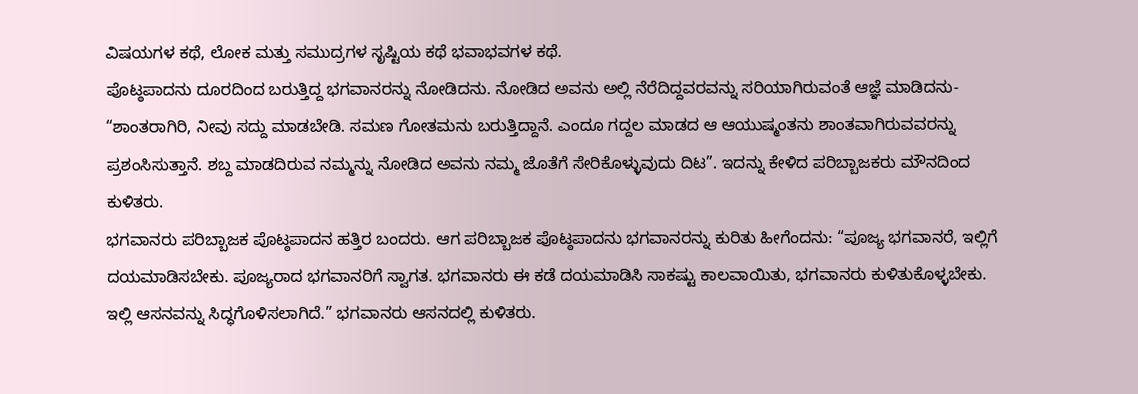ವಿಷಯಗಳ ಕಥೆ, ಲೋಕ ಮತ್ತು ಸಮುದ್ರಗಳ ಸೃಷ್ಟಿಯ ಕಥೆ ಭವಾಭವಗಳ ಕಥೆ.
ಪೊಟ್ಠಪಾದನು ದೂರದಿಂದ ಬರುತ್ತಿದ್ದ ಭಗವಾನರನ್ನು ನೋಡಿದನು. ನೋಡಿದ ಅವನು ಅಲ್ಲಿ ನೆರೆದಿದ್ದವರವನ್ನು ಸರಿಯಾಗಿರುವಂತೆ ಆಜ್ಞೆ ಮಾಡಿದನು- “ಶಾಂತರಾಗಿರಿ, ನೀವು ಸದ್ದು ಮಾಡಬೇಡಿ. ಸಮಣ ಗೋತಮನು ಬರುತ್ತಿದ್ದಾನೆ. ಎಂದೂ ಗದ್ದಲ ಮಾಡದ ಆ ಆಯುಷ್ಮಂತನು ಶಾಂತವಾಗಿರುವವರನ್ನು ಪ್ರಶಂಸಿಸುತ್ತಾನೆ. ಶಬ್ದ ಮಾಡದಿರುವ ನಮ್ಮನ್ನು ನೋಡಿದ ಅವನು ನಮ್ಮ ಜೊತೆಗೆ ಸೇರಿಕೊಳ್ಳುವುದು ದಿಟ”. ಇದನ್ನು ಕೇಳಿದ ಪರಿಬ್ಬಾಜಕರು ಮೌನದಿಂದ ಕುಳಿತರು.
ಭಗವಾನರು ಪರಿಬ್ಬಾಜಕ ಪೊಟ್ಠಪಾದನ ಹತ್ತಿರ ಬಂದರು. ಆಗ ಪರಿಬ್ಬಾಜಕ ಪೊಟ್ಠಪಾದನು ಭಗವಾನರನ್ನು ಕುರಿತು ಹೀಗೆಂದನು: “ಪೂಜ್ಯ ಭಗವಾನರೆ, ಇಲ್ಲಿಗೆ ದಯಮಾಡಿಸಬೇಕು. ಪೂಜ್ಯರಾದ ಭಗವಾನರಿಗೆ ಸ್ವಾಗತ. ಭಗವಾನರು ಈ ಕಡೆ ದಯಮಾಡಿಸಿ ಸಾಕಷ್ಟು ಕಾಲವಾಯಿತು, ಭಗವಾನರು ಕುಳಿತುಕೊಳ್ಳಬೇಕು. ಇಲ್ಲಿ ಆಸನವನ್ನು ಸಿದ್ಧಗೊಳಿಸಲಾಗಿದೆ.” ಭಗವಾನರು ಆಸನದಲ್ಲಿ ಕುಳಿತರು.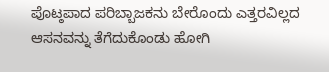ಪೊಟ್ಠಪಾದ ಪರಿಬ್ಬಾಜಕನು ಬೇರೊಂದು ಎತ್ತರವಿಲ್ಲದ ಆಸನವನ್ನು ತೆಗೆದುಕೊಂಡು ಹೋಗಿ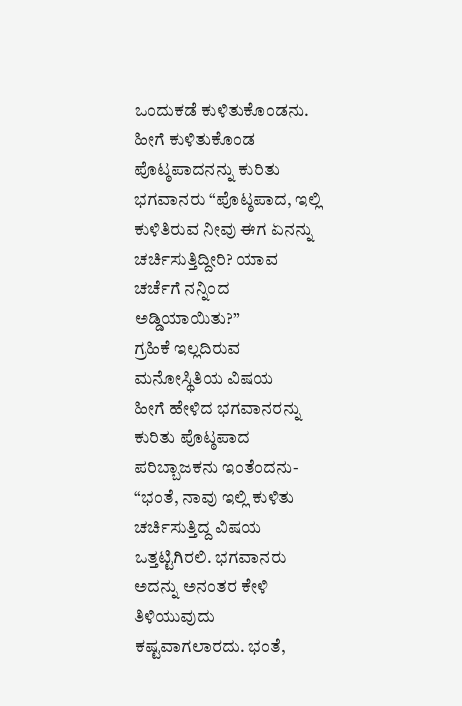ಒಂದುಕಡೆ ಕುಳಿತುಕೊಂಡನು. ಹೀಗೆ ಕುಳಿತುಕೊಂಡ ಪೊಟ್ಠಪಾದನನ್ನು ಕುರಿತು ಭಗವಾನರು “ಪೊಟ್ಠಪಾದ, ಇಲ್ಲಿ ಕುಳಿತಿರುವ ನೀವು ಈಗ ಏನನ್ನು ಚರ್ಚಿಸುತ್ತಿದ್ದೀರಿ? ಯಾವ ಚರ್ಚೆಗೆ ನನ್ನಿಂದ ಅಡ್ಡಿಯಾಯಿತು?”
ಗ್ರಹಿಕೆ ಇಲ್ಲದಿರುವ ಮನೋಸ್ಥಿತಿಯ ವಿಷಯ
ಹೀಗೆ ಹೇಳಿದ ಭಗವಾನರನ್ನು ಕುರಿತು ಪೊಟ್ಠಪಾದ ಪರಿಬ್ಬಾಜಕನು ಇಂತೆಂದನು- “ಭಂತೆ, ನಾವು ಇಲ್ಲಿ ಕುಳಿತು ಚರ್ಚಿಸುತ್ತಿದ್ದ ವಿಷಯ ಒತ್ತಟ್ಟಿಗಿರಲಿ. ಭಗವಾನರು ಅದನ್ನು ಅನಂತರ ಕೇಳಿ ತಿಳಿಯುವುದು ಕಷ್ಟವಾಗಲಾರದು. ಭಂತೆ,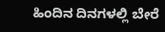ಹಿಂದಿನ ದಿನಗಳಲ್ಲಿ ಬೇರೆ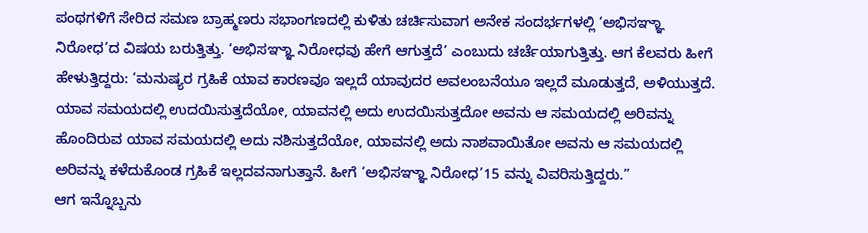ಪಂಥಗಳಿಗೆ ಸೇರಿದ ಸಮಣ ಬ್ರಾಹ್ಮಣರು ಸಭಾಂಗಣದಲ್ಲಿ ಕುಳಿತು ಚರ್ಚಿಸುವಾಗ ಅನೇಕ ಸಂದರ್ಭಗಳಲ್ಲಿ ‘ಅಭಿಸಞ್ಞಾ ನಿರೋಧ’ದ ವಿಷಯ ಬರುತ್ತಿತ್ತು. ‘ಅಭಿಸಞ್ಞಾ ನಿರೋಧವು ಹೇಗೆ ಆಗುತ್ತದೆ’ ಎಂಬುದು ಚರ್ಚೆಯಾಗುತ್ತಿತ್ತು. ಆಗ ಕೆಲವರು ಹೀಗೆ ಹೇಳುತ್ತಿದ್ದರು: ‘ಮನುಷ್ಯರ ಗ್ರಹಿಕೆ ಯಾವ ಕಾರಣವೂ ಇಲ್ಲದೆ ಯಾವುದರ ಅವಲಂಬನೆಯೂ ಇಲ್ಲದೆ ಮೂಡುತ್ತದೆ, ಅಳಿಯುತ್ತದೆ. ಯಾವ ಸಮಯದಲ್ಲಿ ಉದಯಿಸುತ್ತದೆಯೋ, ಯಾವನಲ್ಲಿ ಅದು ಉದಯಿಸುತ್ತದೋ ಅವನು ಆ ಸಮಯದಲ್ಲಿ ಅರಿವನ್ನು ಹೊಂದಿರುವ ಯಾವ ಸಮಯದಲ್ಲಿ ಅದು ನಶಿಸುತ್ತದೆಯೋ, ಯಾವನಲ್ಲಿ ಅದು ನಾಶವಾಯಿತೋ ಅವನು ಆ ಸಮಯದಲ್ಲಿ ಅರಿವನ್ನು ಕಳೆದುಕೊಂಡ ಗ್ರಹಿಕೆ ಇಲ್ಲದವನಾಗುತ್ತಾನೆ. ಹೀಗೆ ‘ಅಭಿಸಞ್ಞಾ ನಿರೋಧ’15 ವನ್ನು ವಿವರಿಸುತ್ತಿದ್ದರು.”
ಆಗ ಇನ್ನೊಬ್ಬನು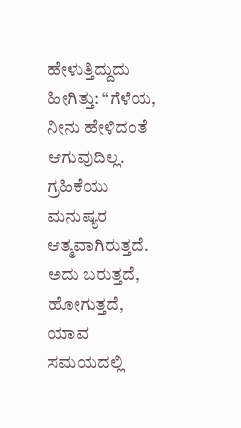ಹೇಳುತ್ತಿದ್ದುದು ಹೀಗಿತ್ತು: “ಗೆಳೆಯ, ನೀನು ಹೇಳಿದಂತೆ ಆಗುವುದಿಲ್ಲ. ಗ್ರಹಿಕೆಯು ಮನುಷ್ಯರ ಆತ್ಮವಾಗಿರುತ್ತದೆ. ಅದು ಬರುತ್ತದೆ, ಹೋಗುತ್ತದೆ, ಯಾವ ಸಮಯದಲ್ಲಿ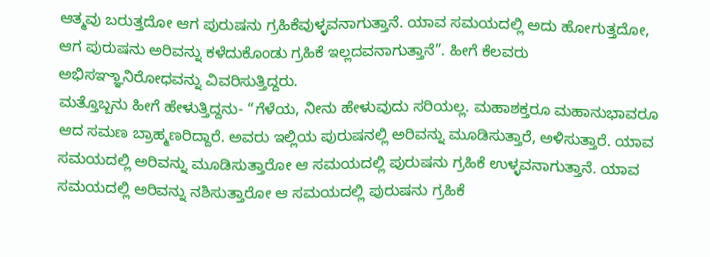ಆತ್ಮವು ಬರುತ್ತದೋ ಆಗ ಪುರುಷನು ಗ್ರಹಿಕೆವುಳ್ಳವನಾಗುತ್ತಾನೆ. ಯಾವ ಸಮಯದಲ್ಲಿ ಅದು ಹೋಗುತ್ತದೋ, ಆಗ ಪುರುಷನು ಅರಿವನ್ನು ಕಳೆದುಕೊಂಡು ಗ್ರಹಿಕೆ ಇಲ್ಲದವನಾಗುತ್ತಾನೆ”. ಹೀಗೆ ಕೆಲವರು ಅಭಿಸಞ್ಞಾನಿರೋಧವನ್ನು ವಿವರಿಸುತ್ತಿದ್ದರು.
ಮತ್ತೊಬ್ಬನು ಹೀಗೆ ಹೇಳುತ್ತಿದ್ದನು- “ಗೆಳೆಯ, ನೀನು ಹೇಳುವುದು ಸರಿಯಲ್ಲ. ಮಹಾಶಕ್ತರೂ ಮಹಾನುಭಾವರೂ ಆದ ಸಮಣ ಬ್ರಾಹ್ಮಣರಿದ್ದಾರೆ. ಅವರು ಇಲ್ಲಿಯ ಪುರುಷನಲ್ಲಿ ಅರಿವನ್ನು ಮೂಡಿಸುತ್ತಾರೆ, ಅಳಿಸುತ್ತಾರೆ. ಯಾವ ಸಮಯದಲ್ಲಿ ಅರಿವನ್ನು ಮೂಡಿಸುತ್ತಾರೋ ಆ ಸಮಯದಲ್ಲಿ ಪುರುಷನು ಗ್ರಹಿಕೆ ಉಳ್ಳವನಾಗುತ್ತಾನೆ. ಯಾವ ಸಮಯದಲ್ಲಿ ಅರಿವನ್ನು ನಶಿಸುತ್ತಾರೋ ಆ ಸಮಯದಲ್ಲಿ ಪುರುಷನು ಗ್ರಹಿಕೆ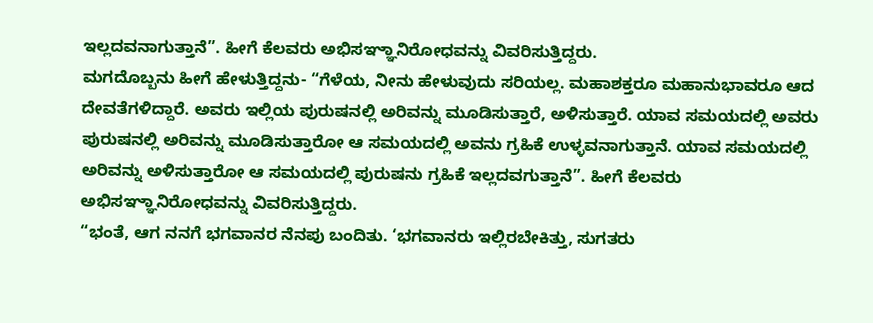ಇಲ್ಲದವನಾಗುತ್ತಾನೆ”. ಹೀಗೆ ಕೆಲವರು ಅಭಿಸಞ್ಞಾನಿರೋಧವನ್ನು ವಿವರಿಸುತ್ತಿದ್ದರು.
ಮಗದೊಬ್ಬನು ಹೀಗೆ ಹೇಳುತ್ತಿದ್ದನು- “ಗೆಳೆಯ, ನೀನು ಹೇಳುವುದು ಸರಿಯಲ್ಲ. ಮಹಾಶಕ್ತರೂ ಮಹಾನುಭಾವರೂ ಆದ ದೇವತೆಗಳಿದ್ದಾರೆ. ಅವರು ಇಲ್ಲಿಯ ಪುರುಷನಲ್ಲಿ ಅರಿವನ್ನು ಮೂಡಿಸುತ್ತಾರೆ, ಅಳಿಸುತ್ತಾರೆ. ಯಾವ ಸಮಯದಲ್ಲಿ ಅವರು ಪುರುಷನಲ್ಲಿ ಅರಿವನ್ನು ಮೂಡಿಸುತ್ತಾರೋ ಆ ಸಮಯದಲ್ಲಿ ಅವನು ಗ್ರಹಿಕೆ ಉಳ್ಳವನಾಗುತ್ತಾನೆ. ಯಾವ ಸಮಯದಲ್ಲಿ ಅರಿವನ್ನು ಅಳಿಸುತ್ತಾರೋ ಆ ಸಮಯದಲ್ಲಿ ಪುರುಷನು ಗ್ರಹಿಕೆ ಇಲ್ಲದವಗುತ್ತಾನೆ”. ಹೀಗೆ ಕೆಲವರು ಅಭಿಸಞ್ಞಾನಿರೋಧವನ್ನು ವಿವರಿಸುತ್ತಿದ್ದರು.
“ಭಂತೆ, ಆಗ ನನಗೆ ಭಗವಾನರ ನೆನಪು ಬಂದಿತು. ‘ಭಗವಾನರು ಇಲ್ಲಿರಬೇಕಿತ್ತು, ಸುಗತರು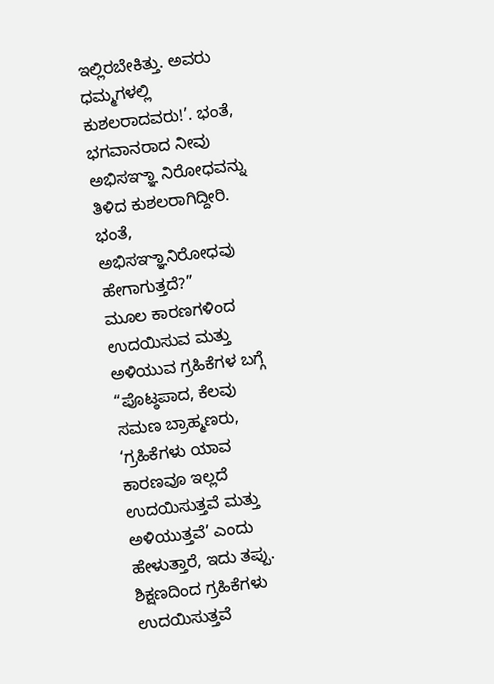ಇಲ್ಲಿರಬೇಕಿತ್ತು. ಅವರು ಧಮ್ಮಗಳಲ್ಲಿ ಕುಶಲರಾದವರು!’. ಭಂತೆ, ಭಗವಾನರಾದ ನೀವು ಅಭಿಸಞ್ಞಾ ನಿರೋಧವನ್ನು ತಿಳಿದ ಕುಶಲರಾಗಿದ್ದೀರಿ. ಭಂತೆ, ಅಭಿಸಞ್ಞಾನಿರೋಧವು ಹೇಗಾಗುತ್ತದೆ?”
ಮೂಲ ಕಾರಣಗಳಿಂದ ಉದಯಿಸುವ ಮತ್ತು ಅಳಿಯುವ ಗ್ರಹಿಕೆಗಳ ಬಗ್ಗೆ
“ಪೊಟ್ಠಪಾದ, ಕೆಲವು ಸಮಣ ಬ್ರಾಹ್ಮಣರು, ‘ಗ್ರಹಿಕೆಗಳು ಯಾವ ಕಾರಣವೂ ಇಲ್ಲದೆ ಉದಯಿಸುತ್ತವೆ ಮತ್ತು ಅಳಿಯುತ್ತವೆ’ ಎಂದು ಹೇಳುತ್ತಾರೆ, ಇದು ತಪ್ಪು. ಶಿಕ್ಷಣದಿಂದ ಗ್ರಹಿಕೆಗಳು ಉದಯಿಸುತ್ತವೆ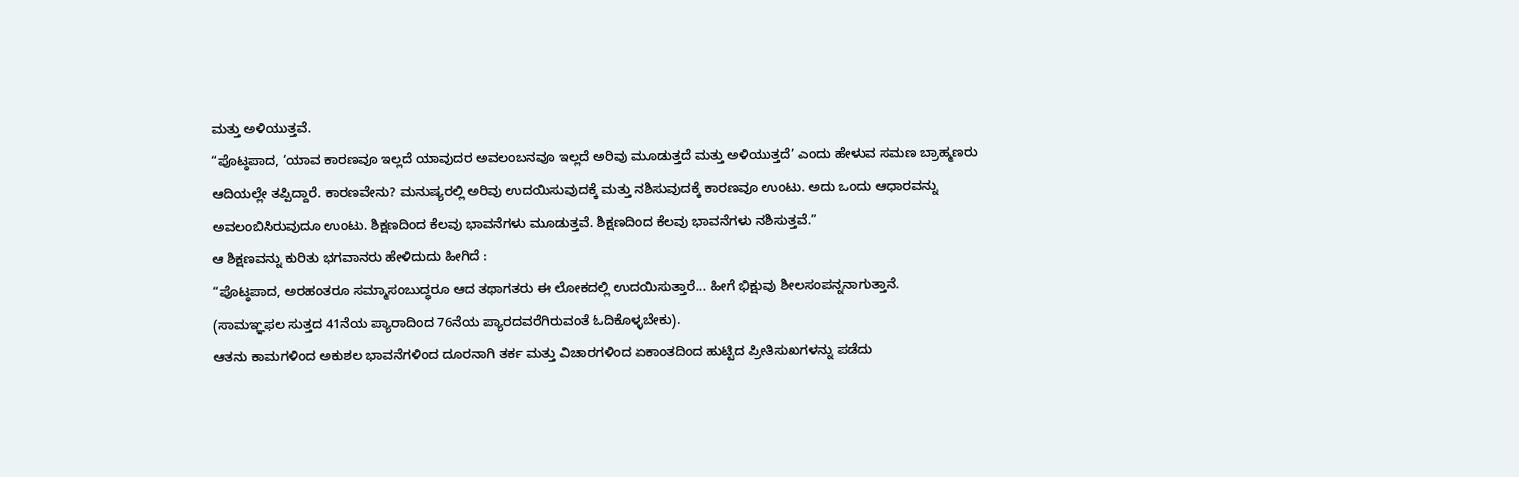ಮತ್ತು ಅಳಿಯುತ್ತವೆ.
“ಪೊಟ್ಠಪಾದ, ‘ಯಾವ ಕಾರಣವೂ ಇಲ್ಲದೆ ಯಾವುದರ ಅವಲಂಬನವೂ ಇಲ್ಲದೆ ಅರಿವು ಮೂಡುತ್ತದೆ ಮತ್ತು ಅಳಿಯುತ್ತದೆ’ ಎಂದು ಹೇಳುವ ಸಮಣ ಬ್ರಾಹ್ಮಣರು ಆದಿಯಲ್ಲೇ ತಪ್ಪಿದ್ದಾರೆ. ಕಾರಣವೇನು? ಮನುಷ್ಯರಲ್ಲಿ ಅರಿವು ಉದಯಿಸುವುದಕ್ಕೆ ಮತ್ತು ನಶಿಸುವುದಕ್ಕೆ ಕಾರಣವೂ ಉಂಟು. ಅದು ಒಂದು ಆಧಾರವನ್ನು ಅವಲಂಬಿಸಿರುವುದೂ ಉಂಟು. ಶಿಕ್ಷಣದಿಂದ ಕೆಲವು ಭಾವನೆಗಳು ಮೂಡುತ್ತವೆ. ಶಿಕ್ಷಣದಿಂದ ಕೆಲವು ಭಾವನೆಗಳು ನಶಿಸುತ್ತವೆ.”
ಆ ಶಿಕ್ಷಣವನ್ನು ಕುರಿತು ಭಗವಾನರು ಹೇಳಿದುದು ಹೀಗಿದೆ :
“ಪೊಟ್ಠಪಾದ, ಅರಹಂತರೂ ಸಮ್ಮಾಸಂಬುದ್ಧರೂ ಆದ ತಥಾಗತರು ಈ ಲೋಕದಲ್ಲಿ ಉದಯಿಸುತ್ತಾರೆ... ಹೀಗೆ ಭಿಕ್ಷುವು ಶೀಲಸಂಪನ್ನನಾಗುತ್ತಾನೆ.
(ಸಾಮಞ್ಞಫಲ ಸುತ್ತದ 41ನೆಯ ಪ್ಯಾರಾದಿಂದ 76ನೆಯ ಪ್ಯಾರದವರೆಗಿರುವಂತೆ ಓದಿಕೊಳ್ಳಬೇಕು).
ಆತನು ಕಾಮಗಳಿಂದ ಅಕುಶಲ ಭಾವನೆಗಳಿಂದ ದೂರನಾಗಿ ತರ್ಕ ಮತ್ತು ವಿಚಾರಗಳಿಂದ ಏಕಾಂತದಿಂದ ಹುಟ್ಟಿದ ಪ್ರೀತಿಸುಖಗಳನ್ನು ಪಡೆದು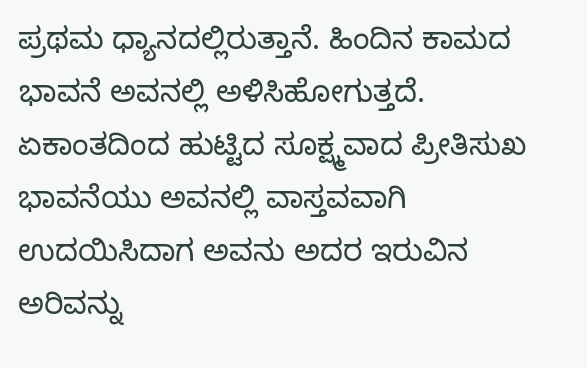ಪ್ರಥಮ ಧ್ಯಾನದಲ್ಲಿರುತ್ತಾನೆ. ಹಿಂದಿನ ಕಾಮದ ಭಾವನೆ ಅವನಲ್ಲಿ ಅಳಿಸಿಹೋಗುತ್ತದೆ. ಏಕಾಂತದಿಂದ ಹುಟ್ಟಿದ ಸೂಕ್ಷ್ಮವಾದ ಪ್ರೀತಿಸುಖ ಭಾವನೆಯು ಅವನಲ್ಲಿ ವಾಸ್ತವವಾಗಿ ಉದಯಿಸಿದಾಗ ಅವನು ಅದರ ಇರುವಿನ ಅರಿವನ್ನು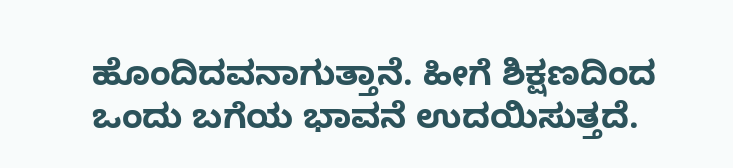ಹೊಂದಿದವನಾಗುತ್ತಾನೆ. ಹೀಗೆ ಶಿಕ್ಷಣದಿಂದ ಒಂದು ಬಗೆಯ ಭಾವನೆ ಉದಯಿಸುತ್ತದೆ.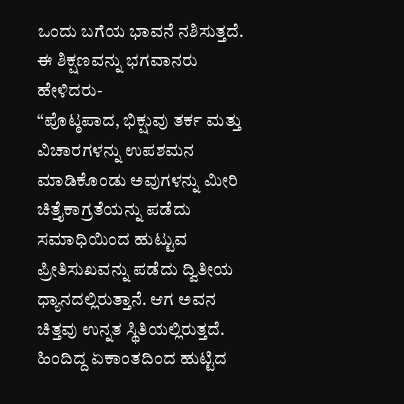ಒಂದು ಬಗೆಯ ಭಾವನೆ ನಶಿಸುತ್ತದೆ. ಈ ಶಿಕ್ಷಣವನ್ನು ಭಗವಾನರು ಹೇಳಿದರು-
“ಪೊಟ್ಠಪಾದ, ಭಿಕ್ಷುವು ತರ್ಕ ಮತ್ತು ವಿಚಾರಗಳನ್ನು ಉಪಶಮನ ಮಾಡಿಕೊಂಡು ಅವುಗಳನ್ನು ಮೀರಿ ಚಿತ್ತೈಕಾಗ್ರತೆಯನ್ನು ಪಡೆದು ಸಮಾಧಿಯಿಂದ ಹುಟ್ಟುವ ಪ್ರೀತಿಸುಖವನ್ನು ಪಡೆದು ದ್ವಿತೀಯ ಧ್ಯಾನದಲ್ಲಿರುತ್ತಾನೆ. ಆಗ ಅವನ ಚಿತ್ತವು ಉನ್ನತ ಸ್ಥಿತಿಯಲ್ಲಿರುತ್ತದೆ. ಹಿಂದಿದ್ದ ಏಕಾಂತದಿಂದ ಹುಟ್ಟಿದ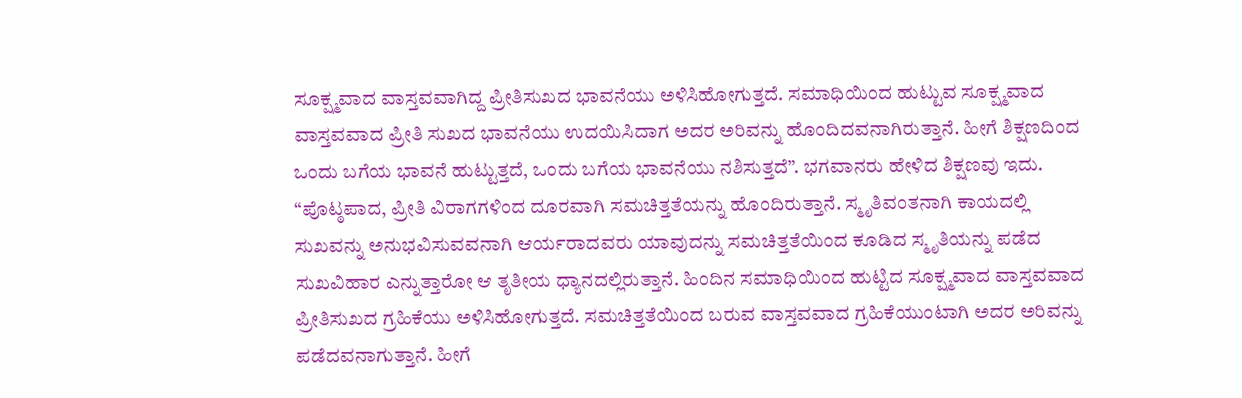ಸೂಕ್ಷ್ಮವಾದ ವಾಸ್ತವವಾಗಿದ್ದ ಪ್ರೀತಿಸುಖದ ಭಾವನೆಯು ಅಳಿಸಿಹೋಗುತ್ತದೆ. ಸಮಾಧಿಯಿಂದ ಹುಟ್ಟುವ ಸೂಕ್ಷ್ಮವಾದ ವಾಸ್ತವವಾದ ಪ್ರೀತಿ ಸುಖದ ಭಾವನೆಯು ಉದಯಿಸಿದಾಗ ಅದರ ಅರಿವನ್ನು ಹೊಂದಿದವನಾಗಿರುತ್ತಾನೆ. ಹೀಗೆ ಶಿಕ್ಷಣದಿಂದ ಒಂದು ಬಗೆಯ ಭಾವನೆ ಹುಟ್ಟುತ್ತದೆ, ಒಂದು ಬಗೆಯ ಭಾವನೆಯು ನಶಿಸುತ್ತದೆ”. ಭಗವಾನರು ಹೇಳಿದ ಶಿಕ್ಷಣವು ಇದು.
“ಪೊಟ್ಠಪಾದ, ಪ್ರೀತಿ ವಿರಾಗಗಳಿಂದ ದೂರವಾಗಿ ಸಮಚಿತ್ತತೆಯನ್ನು ಹೊಂದಿರುತ್ತಾನೆ. ಸ್ಮೃತಿವಂತನಾಗಿ ಕಾಯದಲ್ಲಿ ಸುಖವನ್ನು ಅನುಭವಿಸುವವನಾಗಿ ಆರ್ಯರಾದವರು ಯಾವುದನ್ನು ಸಮಚಿತ್ತತೆಯಿಂದ ಕೂಡಿದ ಸ್ಮೃತಿಯನ್ನು ಪಡೆದ ಸುಖವಿಹಾರ ಎನ್ನುತ್ತಾರೋ ಆ ತೃತೀಯ ಧ್ಯಾನದಲ್ಲಿರುತ್ತಾನೆ. ಹಿಂದಿನ ಸಮಾಧಿಯಿಂದ ಹುಟ್ಟಿದ ಸೂಕ್ಷ್ಮವಾದ ವಾಸ್ತವವಾದ ಪ್ರೀತಿಸುಖದ ಗ್ರಹಿಕೆಯು ಅಳಿಸಿಹೋಗುತ್ತದೆ. ಸಮಚಿತ್ತತೆಯಿಂದ ಬರುವ ವಾಸ್ತವವಾದ ಗ್ರಹಿಕೆಯುಂಟಾಗಿ ಅದರ ಅರಿವನ್ನು ಪಡೆದವನಾಗುತ್ತಾನೆ. ಹೀಗೆ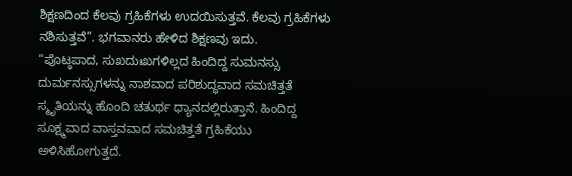ಶಿಕ್ಷಣದಿಂದ ಕೆಲವು ಗ್ರಹಿಕೆಗಳು ಉದಯಿಸುತ್ತವೆ. ಕೆಲವು ಗ್ರಹಿಕೆಗಳು ನಶಿಸುತ್ತವೆ”. ಭಗವಾನರು ಹೇಳಿದ ಶಿಕ್ಷಣವು ಇದು.
“ಪೊಟ್ಠಪಾದ, ಸುಖದುಃಖಗಳಿಲ್ಲದ ಹಿಂದಿದ್ದ ಸುಮನಸ್ಸು ದುರ್ಮನಸ್ಸುಗಳನ್ನು ನಾಶವಾದ ಪರಿಶುದ್ಧವಾದ ಸಮಚಿತ್ತತೆ ಸ್ಮೃತಿಯನ್ನು ಹೊಂದಿ ಚತುರ್ಥ ಧ್ಯಾನದಲ್ಲಿರುತ್ತಾನೆ. ಹಿಂದಿದ್ದ ಸೂಕ್ಷ್ಮವಾದ ವಾಸ್ತವವಾದ ಸಮಚಿತ್ತತೆ ಗ್ರಹಿಕೆಯು ಅಳಿಸಿಹೋಗುತ್ತದೆ.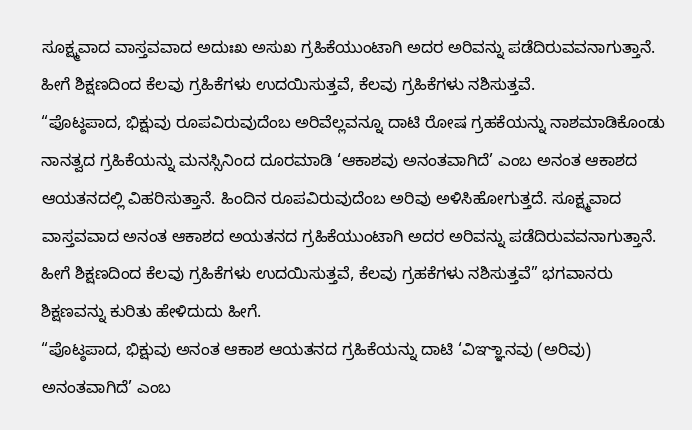ಸೂಕ್ಷ್ಮವಾದ ವಾಸ್ತವವಾದ ಅದುಃಖ ಅಸುಖ ಗ್ರಹಿಕೆಯುಂಟಾಗಿ ಅದರ ಅರಿವನ್ನು ಪಡೆದಿರುವವನಾಗುತ್ತಾನೆ. ಹೀಗೆ ಶಿಕ್ಷಣದಿಂದ ಕೆಲವು ಗ್ರಹಿಕೆಗಳು ಉದಯಿಸುತ್ತವೆ, ಕೆಲವು ಗ್ರಹಿಕೆಗಳು ನಶಿಸುತ್ತವೆ.
“ಪೊಟ್ಠಪಾದ, ಭಿಕ್ಷುವು ರೂಪವಿರುವುದೆಂಬ ಅರಿವೆಲ್ಲವನ್ನೂ ದಾಟಿ ರೋಷ ಗ್ರಹಕೆಯನ್ನು ನಾಶಮಾಡಿಕೊಂಡು ನಾನತ್ವದ ಗ್ರಹಿಕೆಯನ್ನು ಮನಸ್ಸಿನಿಂದ ದೂರಮಾಡಿ ‘ಆಕಾಶವು ಅನಂತವಾಗಿದೆ’ ಎಂಬ ಅನಂತ ಆಕಾಶದ ಆಯತನದಲ್ಲಿ ವಿಹರಿಸುತ್ತಾನೆ. ಹಿಂದಿನ ರೂಪವಿರುವುದೆಂಬ ಅರಿವು ಅಳಿಸಿಹೋಗುತ್ತದೆ. ಸೂಕ್ಷ್ಮವಾದ ವಾಸ್ತವವಾದ ಅನಂತ ಆಕಾಶದ ಅಯತನದ ಗ್ರಹಿಕೆಯುಂಟಾಗಿ ಅದರ ಅರಿವನ್ನು ಪಡೆದಿರುವವನಾಗುತ್ತಾನೆ. ಹೀಗೆ ಶಿಕ್ಷಣದಿಂದ ಕೆಲವು ಗ್ರಹಿಕೆಗಳು ಉದಯಿಸುತ್ತವೆ, ಕೆಲವು ಗ್ರಹಕೆಗಳು ನಶಿಸುತ್ತವೆ” ಭಗವಾನರು ಶಿಕ್ಷಣವನ್ನು ಕುರಿತು ಹೇಳಿದುದು ಹೀಗೆ.
“ಪೊಟ್ಠಪಾದ, ಭಿಕ್ಷುವು ಅನಂತ ಆಕಾಶ ಆಯತನದ ಗ್ರಹಿಕೆಯನ್ನು ದಾಟಿ ‘ವಿಞ್ಞಾನವು (ಅರಿವು) ಅನಂತವಾಗಿದೆ’ ಎಂಬ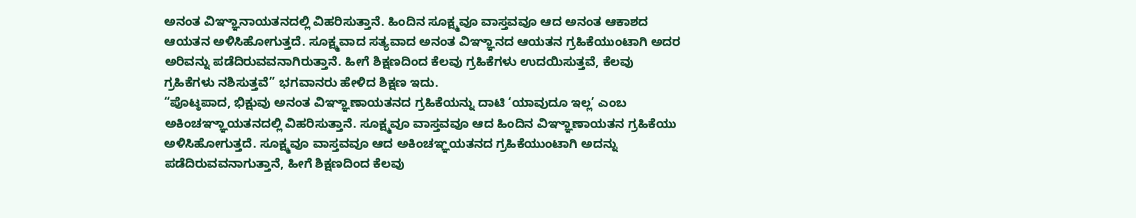ಅನಂತ ವಿಞ್ಞಾನಾಯತನದಲ್ಲಿ ವಿಹರಿಸುತ್ತಾನೆ. ಹಿಂದಿನ ಸೂಕ್ಷ್ಮವೂ ವಾಸ್ತವವೂ ಆದ ಅನಂತ ಆಕಾಶದ ಆಯತನ ಅಳಿಸಿಹೋಗುತ್ತದೆ. ಸೂಕ್ಷ್ಮವಾದ ಸತ್ಯವಾದ ಅನಂತ ವಿಞ್ಞಾನದ ಆಯತನ ಗ್ರಹಿಕೆಯುಂಟಾಗಿ ಅದರ ಅರಿವನ್ನು ಪಡೆದಿರುವವನಾಗಿರುತ್ತಾನೆ. ಹೀಗೆ ಶಿಕ್ಷಣದಿಂದ ಕೆಲವು ಗ್ರಹಿಕೆಗಳು ಉದಯಿಸುತ್ತವೆ, ಕೆಲವು ಗ್ರಹಿಕೆಗಳು ನಶಿಸುತ್ತವೆ” ಭಗವಾನರು ಹೇಳಿದ ಶಿಕ್ಷಣ ಇದು.
“ಪೊಟ್ಠಪಾದ, ಭಿಕ್ಷುವು ಅನಂತ ವಿಞ್ಞಾಣಾಯತನದ ಗ್ರಹಿಕೆಯನ್ನು ದಾಟಿ ‘ಯಾವುದೂ ಇಲ್ಲ’ ಎಂಬ ಅಕಿಂಚಞ್ಞಾಯತನದಲ್ಲಿ ವಿಹರಿಸುತ್ತಾನೆ. ಸೂಕ್ಷ್ಮವೂ ವಾಸ್ತವವೂ ಆದ ಹಿಂದಿನ ವಿಞ್ಞಾಣಾಯತನ ಗ್ರಹಿಕೆಯು ಅಳಿಸಿಹೋಗುತ್ತದೆ. ಸೂಕ್ಷ್ಮವೂ ವಾಸ್ತವವೂ ಆದ ಅಕಿಂಚಞ್ಞಯತನದ ಗ್ರಹಿಕೆಯುಂಟಾಗಿ ಅದನ್ನು ಪಡೆದಿರುವವನಾಗುತ್ತಾನೆ, ಹೀಗೆ ಶಿಕ್ಷಣದಿಂದ ಕೆಲವು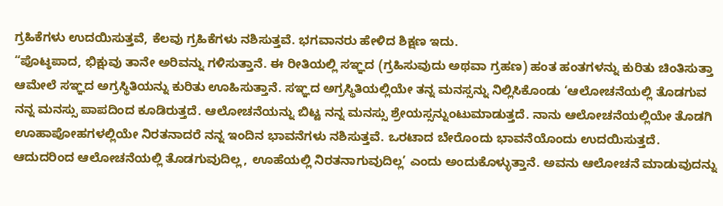ಗ್ರಹಿಕೆಗಳು ಉದಯಿಸುತ್ತವೆ, ಕೆಲವು ಗ್ರಹಿಕೆಗಳು ನಶಿಸುತ್ತವೆ. ಭಗವಾನರು ಹೇಳಿದ ಶಿಕ್ಷಣ ಇದು.
“ಪೊಟ್ಠಪಾದ, ಭಿಕ್ಷುವು ತಾನೇ ಅರಿವನ್ನು ಗಳಿಸುತ್ತಾನೆ. ಈ ರೀತಿಯಲ್ಲಿ ಸಞ್ಞದ (ಗ್ರಹಿಸುವುದು ಅಥವಾ ಗ್ರಹಣ) ಹಂತ ಹಂತಗಳನ್ನು ಕುರಿತು ಚಿಂತಿಸುತ್ತಾ ಆಮೇಲೆ ಸಞ್ಞದ ಅಗ್ರಸ್ಥಿತಿಯನ್ನು ಕುರಿತು ಊಹಿಸುತ್ತಾನೆ. ಸಞ್ಞದ ಅಗ್ರಸ್ಥಿತಿಯಲ್ಲಿಯೇ ತನ್ನ ಮನಸ್ಸನ್ನು ನಿಲ್ಲಿಸಿಕೊಂಡು ‘ಆಲೋಚನೆಯಲ್ಲಿ ತೊಡಗುವ ನನ್ನ ಮನಸ್ಸು ಪಾಪದಿಂದ ಕೂಡಿರುತ್ತದೆ. ಆಲೋಚನೆಯನ್ನು ಬಿಟ್ಟ ನನ್ನ ಮನಸ್ಸು ಶ್ರೇಯಸ್ಸನ್ನುಂಟುಮಾಡುತ್ತದೆ. ನಾನು ಆಲೋಚನೆಯಲ್ಲಿಯೇ ತೊಡಗಿ ಊಹಾಪೋಹಗಳಲ್ಲಿಯೇ ನಿರತನಾದರೆ ನನ್ನ ಇಂದಿನ ಭಾವನೆಗಳು ನಶಿಸುತ್ತವೆ. ಒರಟಾದ ಬೇರೊಂದು ಭಾವನೆಯೊಂದು ಉದಯಿಸುತ್ತದೆ. ಆದುದರಿಂದ ಆಲೋಚನೆಯಲ್ಲಿ ತೊಡಗುವುದಿಲ್ಲ, ಊಹೆಯಲ್ಲಿ ನಿರತನಾಗುವುದಿಲ್ಲ’ ಎಂದು ಅಂದುಕೊಳ್ಳುತ್ತಾನೆ. ಅವನು ಆಲೋಚನೆ ಮಾಡುವುದನ್ನು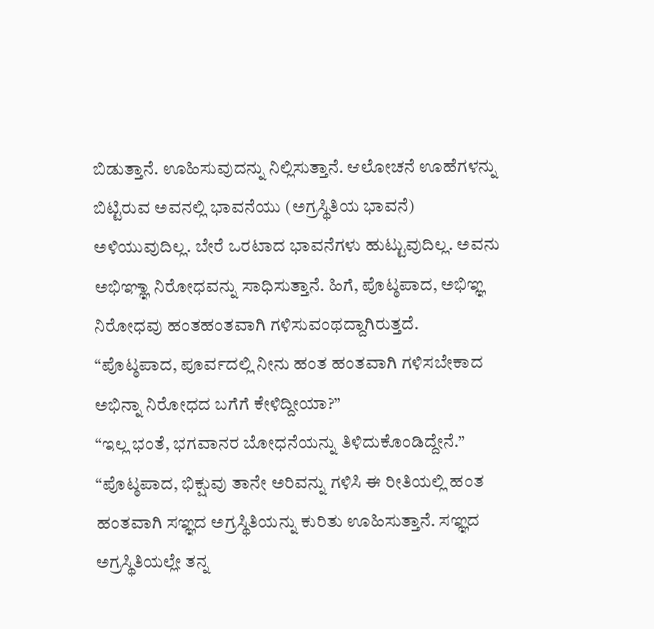ಬಿಡುತ್ತಾನೆ. ಊಹಿಸುವುದನ್ನು ನಿಲ್ಲಿಸುತ್ತಾನೆ. ಆಲೋಚನೆ ಊಹೆಗಳನ್ನು ಬಿಟ್ಟಿರುವ ಅವನಲ್ಲಿ ಭಾವನೆಯು (ಅಗ್ರಸ್ಥಿತಿಯ ಭಾವನೆ) ಅಳಿಯುವುದಿಲ್ಲ. ಬೇರೆ ಒರಟಾದ ಭಾವನೆಗಳು ಹುಟ್ಟುವುದಿಲ್ಲ. ಅವನು ಅಭಿಞ್ಞಾ ನಿರೋಧವನ್ನು ಸಾಧಿಸುತ್ತಾನೆ. ಹಿಗೆ, ಪೊಟ್ಠಪಾದ, ಅಭಿಞ್ಞ ನಿರೋಧವು ಹಂತಹಂತವಾಗಿ ಗಳಿಸುವಂಥದ್ದಾಗಿರುತ್ತದೆ.
“ಪೊಟ್ಠಪಾದ, ಪೂರ್ವದಲ್ಲಿ ನೀನು ಹಂತ ಹಂತವಾಗಿ ಗಳಿಸಬೇಕಾದ ಅಭಿನ್ನಾ ನಿರೋಧದ ಬಗೆಗೆ ಕೇಳಿದ್ದೀಯಾ?”
“ಇಲ್ಲ ಭಂತೆ, ಭಗವಾನರ ಬೋಧನೆಯನ್ನು ತಿಳಿದುಕೊಂಡಿದ್ದೇನೆ.”
“ಪೊಟ್ಠಪಾದ, ಭಿಕ್ಷುವು ತಾನೇ ಅರಿವನ್ನು ಗಳಿಸಿ ಈ ರೀತಿಯಲ್ಲಿ ಹಂತ ಹಂತವಾಗಿ ಸಞ್ಞದ ಅಗ್ರಸ್ಥಿತಿಯನ್ನು ಕುರಿತು ಊಹಿಸುತ್ತಾನೆ. ಸಞ್ಞದ ಅಗ್ರಸ್ಥಿತಿಯಲ್ಲೇ ತನ್ನ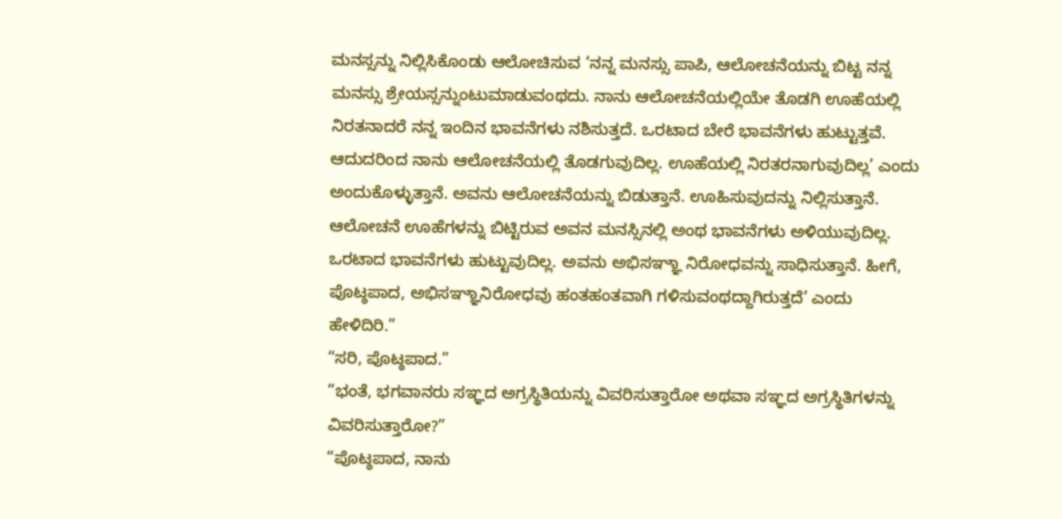ಮನಸ್ಸನ್ನು ನಿಲ್ಲಿಸಿಕೊಂಡು ಆಲೋಚಿಸುವ ‘ನನ್ನ ಮನಸ್ಸು ಪಾಪಿ, ಆಲೋಚನೆಯನ್ನು ಬಿಟ್ಟ ನನ್ನ ಮನಸ್ಸು ಶ್ರೇಯಸ್ಸನ್ನುಂಟುಮಾಡುವಂಥದು. ನಾನು ಆಲೋಚನೆಯಲ್ಲಿಯೇ ತೊಡಗಿ ಊಹೆಯಲ್ಲಿ ನಿರತನಾದರೆ ನನ್ನ ಇಂದಿನ ಭಾವನೆಗಳು ನಶಿಸುತ್ತದೆ. ಒರಟಾದ ಬೇರೆ ಭಾವನೆಗಳು ಹುಟ್ಟುತ್ತವೆ. ಆದುದರಿಂದ ನಾನು ಆಲೋಚನೆಯಲ್ಲಿ ತೊಡಗುವುದಿಲ್ಲ. ಊಹೆಯಲ್ಲಿ ನಿರತರನಾಗುವುದಿಲ್ಲ’ ಎಂದು ಅಂದುಕೊಳ್ಳುತ್ತಾನೆ. ಅವನು ಆಲೋಚನೆಯನ್ನು ಬಿಡುತ್ತಾನೆ. ಊಹಿಸುವುದನ್ನು ನಿಲ್ಲಿಸುತ್ತಾನೆ. ಆಲೋಚನೆ ಊಹೆಗಳನ್ನು ಬಿಟ್ಟಿರುವ ಅವನ ಮನಸ್ಸಿನಲ್ಲಿ ಅಂಥ ಭಾವನೆಗಳು ಅಳಿಯುವುದಿಲ್ಲ. ಒರಟಾದ ಭಾವನೆಗಳು ಹುಟ್ಟುವುದಿಲ್ಲ. ಅವನು ಅಭಿಸಞ್ಞಾ ನಿರೋಧವನ್ನು ಸಾಧಿಸುತ್ತಾನೆ. ಹೀಗೆ, ಪೊಟ್ಠಪಾದ, ಅಭಿಸಞ್ಞಾನಿರೋಧವು ಹಂತಹಂತವಾಗಿ ಗಳಿಸುವಂಥದ್ದಾಗಿರುತ್ತದೆ’ ಎಂದು ಹೇಳಿದಿರಿ.”
“ಸರಿ, ಪೊಟ್ಠಪಾದ.”
“ಭಂತೆ, ಭಗವಾನರು ಸಞ್ಞದ ಅಗ್ರಸ್ಥಿತಿಯನ್ನು ವಿವರಿಸುತ್ತಾರೋ ಅಥವಾ ಸಞ್ಞದ ಅಗ್ರಸ್ಥಿತಿಗಳನ್ನು ವಿವರಿಸುತ್ತಾರೋ?”
“ಪೊಟ್ಠಪಾದ, ನಾನು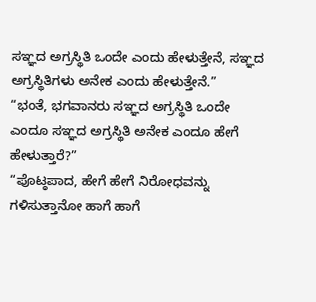ಸಞ್ಞದ ಅಗ್ರಸ್ಥಿತಿ ಒಂದೇ ಎಂದು ಹೇಳುತ್ತೇನೆ, ಸಞ್ಞದ ಅಗ್ರಸ್ಥಿತಿಗಳು ಅನೇಕ ಎಂದು ಹೇಳುತ್ತೇನೆ.”
“ಭಂತೆ, ಭಗವಾನರು ಸಞ್ಞದ ಅಗ್ರಸ್ಥಿತಿ ಒಂದೇ ಎಂದೂ ಸಞ್ಞದ ಅಗ್ರಸ್ಥಿತಿ ಅನೇಕ ಎಂದೂ ಹೇಗೆ ಹೇಳುತ್ತಾರೆ?”
“ಪೊಟ್ಠಪಾದ, ಹೇಗೆ ಹೇಗೆ ನಿರೋಧವನ್ನು ಗಳಿಸುತ್ತಾನೋ ಹಾಗೆ ಹಾಗೆ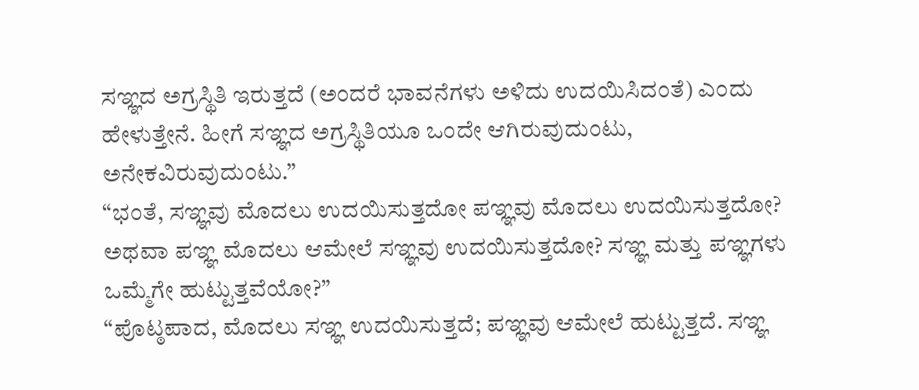ಸಞ್ಞದ ಅಗ್ರಸ್ಥಿತಿ ಇರುತ್ತದೆ (ಅಂದರೆ ಭಾವನೆಗಳು ಅಳಿದು ಉದಯಿಸಿದಂತೆ) ಎಂದು ಹೇಳುತ್ತೇನೆ. ಹೀಗೆ ಸಞ್ಞದ ಅಗ್ರಸ್ಥಿತಿಯೂ ಒಂದೇ ಆಗಿರುವುದುಂಟು, ಅನೇಕವಿರುವುದುಂಟು.”
“ಭಂತೆ, ಸಞ್ಞವು ಮೊದಲು ಉದಯಿಸುತ್ತದೋ ಪಞ್ಞವು ಮೊದಲು ಉದಯಿಸುತ್ತದೋ? ಅಥವಾ ಪಞ್ಞ ಮೊದಲು ಆಮೇಲೆ ಸಞ್ಞವು ಉದಯಿಸುತ್ತದೋ? ಸಞ್ಞ ಮತ್ತು ಪಞ್ಞಗಳು ಒಮ್ಮೆಗೇ ಹುಟ್ಟುತ್ತವೆಯೋ?”
“ಪೊಟ್ಠಪಾದ, ಮೊದಲು ಸಞ್ಞ ಉದಯಿಸುತ್ತದೆ; ಪಞ್ಞವು ಆಮೇಲೆ ಹುಟ್ಟುತ್ತದೆ. ಸಞ್ಞ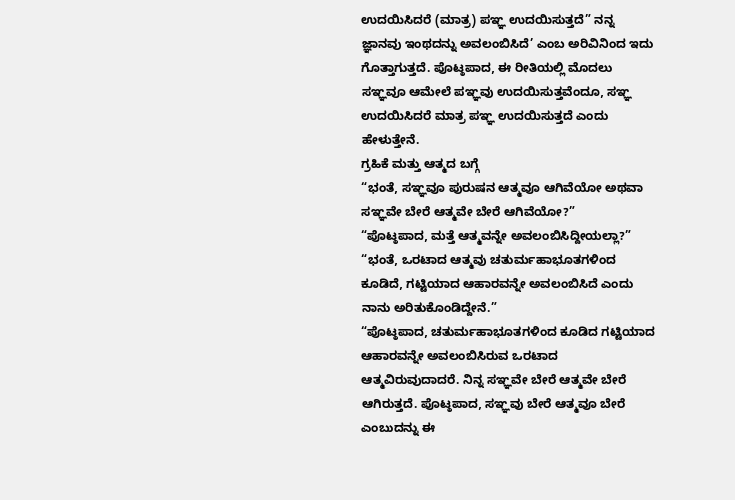ಉದಯಿಸಿದರೆ (ಮಾತ್ರ) ಪಞ್ಞ ಉದಯಿಸುತ್ತದೆ” ನನ್ನ ಜ್ಞಾನವು ಇಂಥದನ್ನು ಅವಲಂಬಿಸಿದೆ’ ಎಂಬ ಅರಿವಿನಿಂದ ಇದು ಗೊತ್ತಾಗುತ್ತದೆ. ಪೊಟ್ಠಪಾದ, ಈ ರೀತಿಯಲ್ಲಿ ಮೊದಲು ಸಞ್ಞವೂ ಆಮೇಲೆ ಪಞ್ಞವು ಉದಯಿಸುತ್ತವೆಂದೂ, ಸಞ್ಞ ಉದಯಿಸಿದರೆ ಮಾತ್ರ ಪಞ್ಞ ಉದಯಿಸುತ್ತದೆ ಎಂದು ಹೇಳುತ್ತೇನೆ.
ಗ್ರಹಿಕೆ ಮತ್ತು ಆತ್ಮದ ಬಗ್ಗೆ
“ಭಂತೆ, ಸಞ್ಞವೂ ಪುರುಷನ ಆತ್ಮವೂ ಆಗಿವೆಯೋ ಅಥವಾ ಸಞ್ಞವೇ ಬೇರೆ ಆತ್ಮವೇ ಬೇರೆ ಆಗಿವೆಯೋ?”
“ಪೊಟ್ಠಪಾದ, ಮತ್ತೆ ಆತ್ಮವನ್ನೇ ಅವಲಂಬಿಸಿದ್ದೀಯಲ್ಲಾ?”
“ಭಂತೆ, ಒರಟಾದ ಆತ್ಮವು ಚತುರ್ಮಹಾಭೂತಗಳಿಂದ ಕೂಡಿದೆ, ಗಟ್ಟಿಯಾದ ಆಹಾರವನ್ನೇ ಅವಲಂಬಿಸಿದೆ ಎಂದು ನಾನು ಅರಿತುಕೊಂಡಿದ್ದೇನೆ.”
“ಪೊಟ್ಠಪಾದ, ಚತುರ್ಮಹಾಭೂತಗಳಿಂದ ಕೂಡಿದ ಗಟ್ಟಿಯಾದ ಆಹಾರವನ್ನೇ ಅವಲಂಬಿಸಿರುವ ಒರಟಾದ ಆತ್ಮವಿರುವುದಾದರೆ. ನಿನ್ನ ಸಞ್ಞವೇ ಬೇರೆ ಆತ್ಮವೇ ಬೇರೆ ಆಗಿರುತ್ತದೆ. ಪೊಟ್ಠಪಾದ, ಸಞ್ಞವು ಬೇರೆ ಆತ್ಮವೂ ಬೇರೆ ಎಂಬುದನ್ನು ಈ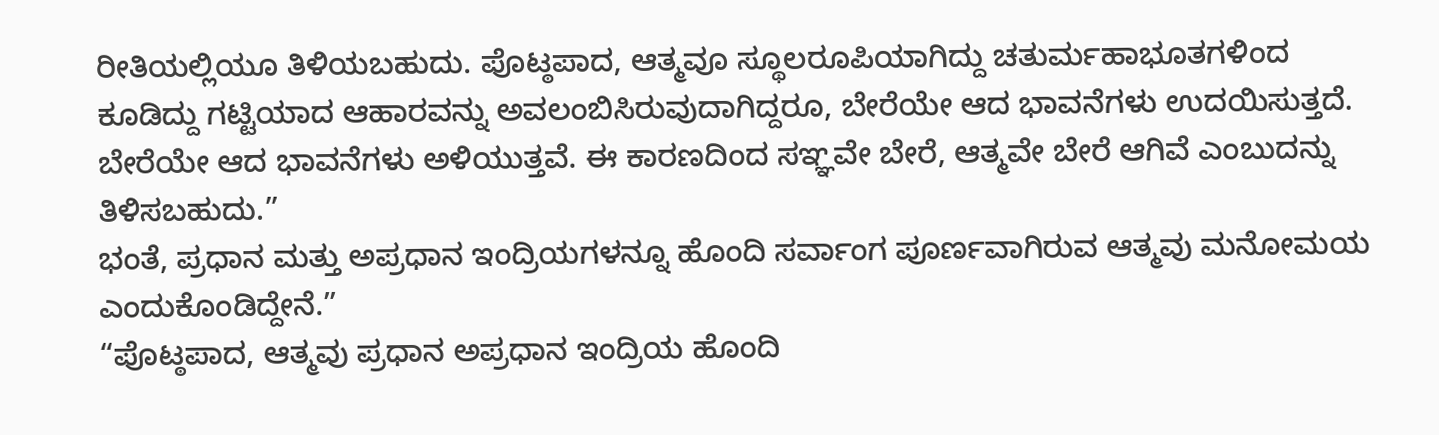ರೀತಿಯಲ್ಲಿಯೂ ತಿಳಿಯಬಹುದು. ಪೊಟ್ಠಪಾದ, ಆತ್ಮವೂ ಸ್ಥೂಲರೂಪಿಯಾಗಿದ್ದು ಚತುರ್ಮಹಾಭೂತಗಳಿಂದ ಕೂಡಿದ್ದು ಗಟ್ಟಿಯಾದ ಆಹಾರವನ್ನು ಅವಲಂಬಿಸಿರುವುದಾಗಿದ್ದರೂ, ಬೇರೆಯೇ ಆದ ಭಾವನೆಗಳು ಉದಯಿಸುತ್ತದೆ. ಬೇರೆಯೇ ಆದ ಭಾವನೆಗಳು ಅಳಿಯುತ್ತವೆ. ಈ ಕಾರಣದಿಂದ ಸಞ್ಞವೇ ಬೇರೆ, ಆತ್ಮವೇ ಬೇರೆ ಆಗಿವೆ ಎಂಬುದನ್ನು ತಿಳಿಸಬಹುದು.”
ಭಂತೆ, ಪ್ರಧಾನ ಮತ್ತು ಅಪ್ರಧಾನ ಇಂದ್ರಿಯಗಳನ್ನೂ ಹೊಂದಿ ಸರ್ವಾಂಗ ಪೂರ್ಣವಾಗಿರುವ ಆತ್ಮವು ಮನೋಮಯ ಎಂದುಕೊಂಡಿದ್ದೇನೆ.”
“ಪೊಟ್ಠಪಾದ, ಆತ್ಮವು ಪ್ರಧಾನ ಅಪ್ರಧಾನ ಇಂದ್ರಿಯ ಹೊಂದಿ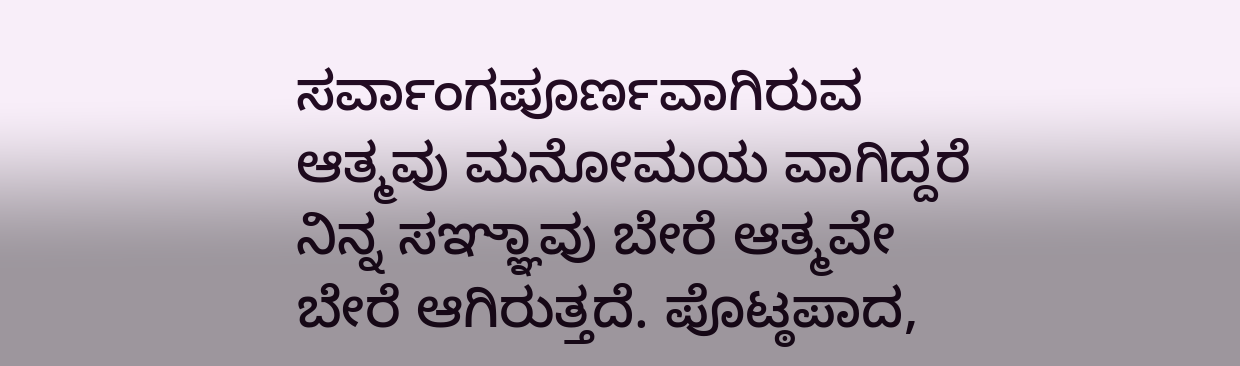ಸರ್ವಾಂಗಪೂರ್ಣವಾಗಿರುವ ಆತ್ಮವು ಮನೋಮಯ ವಾಗಿದ್ದರೆ ನಿನ್ನ ಸಞ್ಞಾವು ಬೇರೆ ಆತ್ಮವೇ ಬೇರೆ ಆಗಿರುತ್ತದೆ. ಪೊಟ್ಠಪಾದ,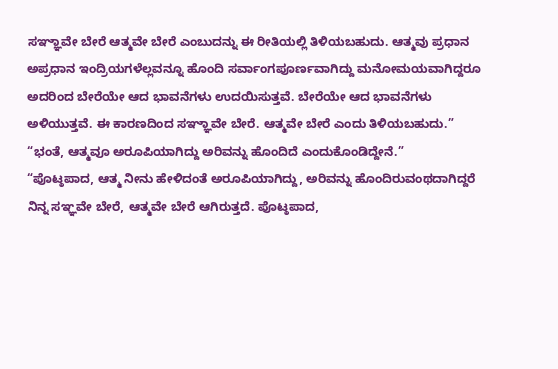ಸಞ್ಞಾವೇ ಬೇರೆ ಆತ್ಮವೇ ಬೇರೆ ಎಂಬುದನ್ನು ಈ ರೀತಿಯಲ್ಲಿ ತಿಳಿಯಬಹುದು. ಆತ್ಮವು ಪ್ರಧಾನ ಅಪ್ರಧಾನ ಇಂದ್ರಿಯಗಳೆಲ್ಲವನ್ನೂ ಹೊಂದಿ ಸರ್ವಾಂಗಪೂರ್ಣವಾಗಿದ್ದು ಮನೋಮಯವಾಗಿದ್ದರೂ ಅದರಿಂದ ಬೇರೆಯೇ ಆದ ಭಾವನೆಗಳು ಉದಯಿಸುತ್ತವೆ. ಬೇರೆಯೇ ಆದ ಭಾವನೆಗಳು ಅಳಿಯುತ್ತವೆ. ಈ ಕಾರಣದಿಂದ ಸಞ್ಞಾವೇ ಬೇರೆ. ಆತ್ಮವೇ ಬೇರೆ ಎಂದು ತಿಳಿಯಬಹುದು.”
“ಭಂತೆ, ಆತ್ಮವೂ ಅರೂಪಿಯಾಗಿದ್ದು ಅರಿವನ್ನು ಹೊಂದಿದೆ ಎಂದುಕೊಂಡಿದ್ದೇನೆ.”
“ಪೊಟ್ಠಪಾದ, ಆತ್ಮ ನೀನು ಹೇಳಿದಂತೆ ಅರೂಪಿಯಾಗಿದ್ದು, ಅರಿವನ್ನು ಹೊಂದಿರುವಂಥದಾಗಿದ್ದರೆ ನಿನ್ನ ಸಞ್ಞವೇ ಬೇರೆ, ಆತ್ಮವೇ ಬೇರೆ ಆಗಿರುತ್ತದೆ. ಪೊಟ್ಠಪಾದ,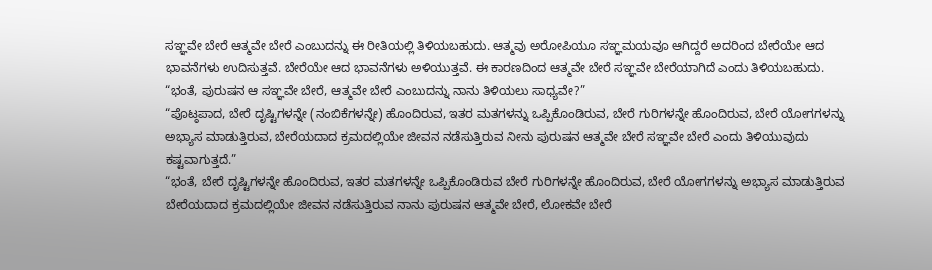ಸಞ್ಞವೇ ಬೇರೆ ಆತ್ಮವೇ ಬೇರೆ ಎಂಬುದನ್ನು ಈ ರೀತಿಯಲ್ಲಿ ತಿಳಿಯಬಹುದು. ಆತ್ಮವು ಅರೋಪಿಯೂ ಸಞ್ಞಮಯವೂ ಆಗಿದ್ದರೆ ಅದರಿಂದ ಬೇರೆಯೇ ಆದ ಭಾವನೆಗಳು ಉದಿಸುತ್ತವೆ. ಬೇರೆಯೇ ಆದ ಭಾವನೆಗಳು ಅಳಿಯುತ್ತವೆ. ಈ ಕಾರಣದಿಂದ ಆತ್ಮವೇ ಬೇರೆ ಸಞ್ಞವೇ ಬೇರೆಯಾಗಿದೆ ಎಂದು ತಿಳಿಯಬಹುದು.
“ಭಂತೆ, ಪುರುಷನ ಆ ಸಞ್ಞವೇ ಬೇರೆ, ಆತ್ಮವೇ ಬೇರೆ ಎಂಬುದನ್ನು ನಾನು ತಿಳಿಯಲು ಸಾಧ್ಯವೇ?”
“ಪೊಟ್ಠಪಾದ, ಬೇರೆ ದೃಷ್ಟಿಗಳನ್ನೇ (ನಂಬಿಕೆಗಳನ್ನೇ) ಹೊಂದಿರುವ, ಇತರ ಮತಗಳನ್ನು ಒಪ್ಪಿಕೊಂಡಿರುವ, ಬೇರೆ ಗುರಿಗಳನ್ನೇ ಹೊಂದಿರುವ, ಬೇರೆ ಯೋಗಗಳನ್ನು ಅಭ್ಯಾಸ ಮಾಡುತ್ತಿರುವ, ಬೇರೆಯದಾದ ಕ್ರಮದಲ್ಲಿಯೇ ಜೀವನ ನಡೆಸುತ್ತಿರುವ ನೀನು ಪುರುಷನ ಆತ್ಮವೇ ಬೇರೆ ಸಞ್ಞವೇ ಬೇರೆ ಎಂದು ತಿಳಿಯುವುದು ಕಷ್ಟವಾಗುತ್ತದೆ.”
“ಭಂತೆ, ಬೇರೆ ದೃಷ್ಟಿಗಳನ್ನೇ ಹೊಂದಿರುವ, ಇತರ ಮತಗಳನ್ನೇ ಒಪ್ಪಿಕೊಂಡಿರುವ ಬೇರೆ ಗುರಿಗಳನ್ನೇ ಹೊಂದಿರುವ, ಬೇರೆ ಯೋಗಗಳನ್ನು ಅಭ್ಯಾಸ ಮಾಡುತ್ತಿರುವ ಬೇರೆಯದಾದ ಕ್ರಮದಲ್ಲಿಯೇ ಜೀವನ ನಡೆಸುತ್ತಿರುವ ನಾನು ಪುರುಷನ ಆತ್ಮವೇ ಬೇರೆ, ಲೋಕವೇ ಬೇರೆ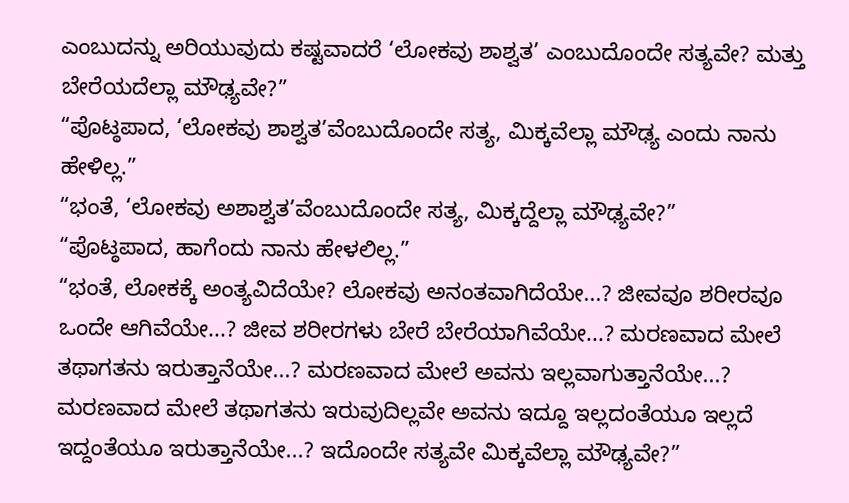ಎಂಬುದನ್ನು ಅರಿಯುವುದು ಕಷ್ಟವಾದರೆ ‘ಲೋಕವು ಶಾಶ್ವತ’ ಎಂಬುದೊಂದೇ ಸತ್ಯವೇ? ಮತ್ತು ಬೇರೆಯದೆಲ್ಲಾ ಮೌಢ್ಯವೇ?”
“ಪೊಟ್ಠಪಾದ, ‘ಲೋಕವು ಶಾಶ್ವತ’ವೆಂಬುದೊಂದೇ ಸತ್ಯ, ಮಿಕ್ಕವೆಲ್ಲಾ ಮೌಢ್ಯ ಎಂದು ನಾನು ಹೇಳಿಲ್ಲ.”
“ಭಂತೆ, ‘ಲೋಕವು ಅಶಾಶ್ವತ’ವೆಂಬುದೊಂದೇ ಸತ್ಯ, ಮಿಕ್ಕದ್ದೆಲ್ಲಾ ಮೌಢ್ಯವೇ?”
“ಪೊಟ್ಠಪಾದ, ಹಾಗೆಂದು ನಾನು ಹೇಳಲಿಲ್ಲ.”
“ಭಂತೆ, ಲೋಕಕ್ಕೆ ಅಂತ್ಯವಿದೆಯೇ? ಲೋಕವು ಅನಂತವಾಗಿದೆಯೇ...? ಜೀವವೂ ಶರೀರವೂ ಒಂದೇ ಆಗಿವೆಯೇ...? ಜೀವ ಶರೀರಗಳು ಬೇರೆ ಬೇರೆಯಾಗಿವೆಯೇ...? ಮರಣವಾದ ಮೇಲೆ ತಥಾಗತನು ಇರುತ್ತಾನೆಯೇ...? ಮರಣವಾದ ಮೇಲೆ ಅವನು ಇಲ್ಲವಾಗುತ್ತಾನೆಯೇ...? ಮರಣವಾದ ಮೇಲೆ ತಥಾಗತನು ಇರುವುದಿಲ್ಲವೇ ಅವನು ಇದ್ದೂ ಇಲ್ಲದಂತೆಯೂ ಇಲ್ಲದೆ ಇದ್ದಂತೆಯೂ ಇರುತ್ತಾನೆಯೇ...? ಇದೊಂದೇ ಸತ್ಯವೇ ಮಿಕ್ಕವೆಲ್ಲಾ ಮೌಢ್ಯವೇ?”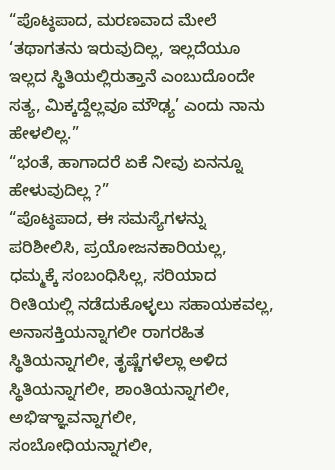“ಪೊಟ್ಠಪಾದ, ಮರಣವಾದ ಮೇಲೆ ‘ತಥಾಗತನು ಇರುವುದಿಲ್ಲ, ಇಲ್ಲದೆಯೂ ಇಲ್ಲದ ಸ್ಥಿತಿಯಲ್ಲಿರುತ್ತಾನೆ ಎಂಬುದೊಂದೇ ಸತ್ಯ, ಮಿಕ್ಕದ್ದೆಲ್ಲವೂ ಮೌಢ್ಯ’ ಎಂದು ನಾನು ಹೇಳಲಿಲ್ಲ.”
“ಭಂತೆ, ಹಾಗಾದರೆ ಏಕೆ ನೀವು ಏನನ್ನೂ ಹೇಳುವುದಿಲ್ಲ ?”
“ಪೊಟ್ಠಪಾದ, ಈ ಸಮಸ್ಯೆಗಳನ್ನು ಪರಿಶೀಲಿಸಿ, ಪ್ರಯೋಜನಕಾರಿಯಲ್ಲ, ಧಮ್ಮಕ್ಕೆ ಸಂಬಂಧಿಸಿಲ್ಲ, ಸರಿಯಾದ ರೀತಿಯಲ್ಲಿ ನಡೆದುಕೊಳ್ಳಲು ಸಹಾಯಕವಲ್ಲ, ಅನಾಸಕ್ತಿಯನ್ನಾಗಲೀ ರಾಗರಹಿತ ಸ್ಥಿತಿಯನ್ನಾಗಲೀ, ತೃಷ್ಣೆಗಳೆಲ್ಲಾ ಅಳಿದ ಸ್ಥಿತಿಯನ್ನಾಗಲೀ, ಶಾಂತಿಯನ್ನಾಗಲೀ, ಅಭಿಞ್ಞಾವನ್ನಾಗಲೀ, ಸಂಬೋಧಿಯನ್ನಾಗಲೀ,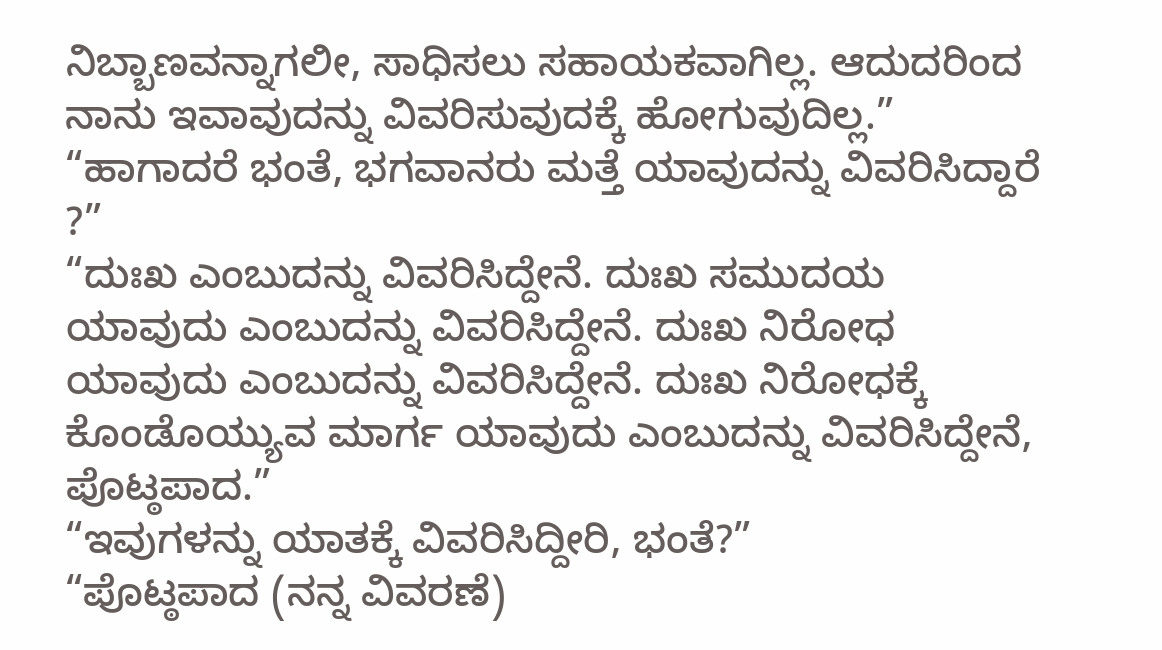ನಿಬ್ಬಾಣವನ್ನಾಗಲೀ, ಸಾಧಿಸಲು ಸಹಾಯಕವಾಗಿಲ್ಲ. ಆದುದರಿಂದ ನಾನು ಇವಾವುದನ್ನು ವಿವರಿಸುವುದಕ್ಕೆ ಹೋಗುವುದಿಲ್ಲ.”
“ಹಾಗಾದರೆ ಭಂತೆ, ಭಗವಾನರು ಮತ್ತೆ ಯಾವುದನ್ನು ವಿವರಿಸಿದ್ದಾರೆ ?”
“ದುಃಖ ಎಂಬುದನ್ನು ವಿವರಿಸಿದ್ದೇನೆ. ದುಃಖ ಸಮುದಯ ಯಾವುದು ಎಂಬುದನ್ನು ವಿವರಿಸಿದ್ದೇನೆ. ದುಃಖ ನಿರೋಧ ಯಾವುದು ಎಂಬುದನ್ನು ವಿವರಿಸಿದ್ದೇನೆ. ದುಃಖ ನಿರೋಧಕ್ಕೆ ಕೊಂಡೊಯ್ಯುವ ಮಾರ್ಗ ಯಾವುದು ಎಂಬುದನ್ನು ವಿವರಿಸಿದ್ದೇನೆ, ಪೊಟ್ಠಪಾದ.”
“ಇವುಗಳನ್ನು ಯಾತಕ್ಕೆ ವಿವರಿಸಿದ್ದೀರಿ, ಭಂತೆ?”
“ಪೊಟ್ಠಪಾದ (ನನ್ನ ವಿವರಣೆ)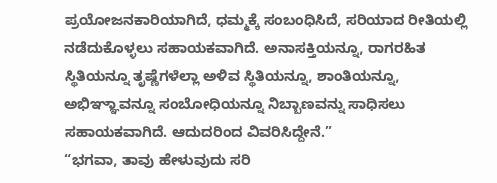ಪ್ರಯೋಜನಕಾರಿಯಾಗಿದೆ, ಧಮ್ಮಕ್ಕೆ ಸಂಬಂಧಿಸಿದೆ, ಸರಿಯಾದ ರೀತಿಯಲ್ಲಿ ನಡೆದುಕೊಳ್ಳಲು ಸಹಾಯಕವಾಗಿದೆ. ಅನಾಸಕ್ತಿಯನ್ನೂ, ರಾಗರಹಿತ ಸ್ಥಿತಿಯನ್ನೂ ತೃಷ್ಣೆಗಳೆಲ್ಲಾ ಅಳಿವ ಸ್ಥಿತಿಯನ್ನೂ, ಶಾಂತಿಯನ್ನೂ, ಅಭಿಞ್ಞಾವನ್ನೂ ಸಂಬೋಧಿಯನ್ನೂ ನಿಬ್ಬಾಣವನ್ನು ಸಾಧಿಸಲು ಸಹಾಯಕವಾಗಿದೆ. ಆದುದರಿಂದ ವಿವರಿಸಿದ್ದೇನೆ.”
“ಭಗವಾ, ತಾವು ಹೇಳುವುದು ಸರಿ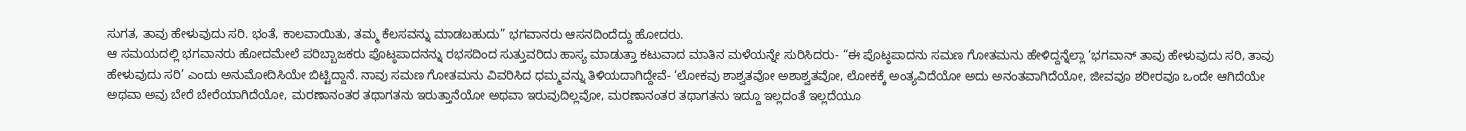ಸುಗತ, ತಾವು ಹೇಳುವುದು ಸರಿ. ಭಂತೆ, ಕಾಲವಾಯಿತು, ತಮ್ಮ ಕೆಲಸವನ್ನು ಮಾಡಬಹುದು” ಭಗವಾನರು ಆಸನದಿಂದೆದ್ದು ಹೋದರು.
ಆ ಸಮಯದಲ್ಲಿ ಭಗವಾನರು ಹೋದಮೇಲೆ ಪರಿಬ್ಬಾಜಕರು ಪೊಟ್ಠಪಾದನನ್ನು ರಭಸದಿಂದ ಸುತ್ತುವರಿದು ಹಾಸ್ಯ ಮಾಡುತ್ತಾ ಕಟುವಾದ ಮಾತಿನ ಮಳೆಯನ್ನೇ ಸುರಿಸಿದರು- “ಈ ಪೊಟ್ಠಪಾದನು ಸಮಣ ಗೋತಮನು ಹೇಳಿದ್ದನ್ನೆಲ್ಲಾ ‘ಭಗವಾನ್ ತಾವು ಹೇಳುವುದು ಸರಿ, ತಾವು ಹೇಳುವುದು ಸರಿ’ ಎಂದು ಅನುಮೋದಿಸಿಯೇ ಬಿಟ್ಟಿದ್ದಾನೆ. ನಾವು ಸಮಣ ಗೋತಮನು ವಿವರಿಸಿದ ಧಮ್ಮವನ್ನು ತಿಳಿಯದಾಗಿದ್ದೇವೆ- ‘ಲೋಕವು ಶಾಶ್ವತವೋ ಅಶಾಶ್ವತವೋ, ಲೋಕಕ್ಕೆ ಅಂತ್ಯವಿದೆಯೋ ಅದು ಅನಂತವಾಗಿದೆಯೋ, ಜೀವವೂ ಶರೀರವೂ ಒಂದೇ ಆಗಿದೆಯೇ ಅಥವಾ ಅವು ಬೇರೆ ಬೇರೆಯಾಗಿದೆಯೋ, ಮರಣಾನಂತರ ತಥಾಗತನು ಇರುತ್ತಾನೆಯೋ ಅಥವಾ ಇರುವುದಿಲ್ಲವೋ, ಮರಣಾನಂತರ ತಥಾಗತನು ಇದ್ದೂ ಇಲ್ಲದಂತೆ ಇಲ್ಲದೆಯೂ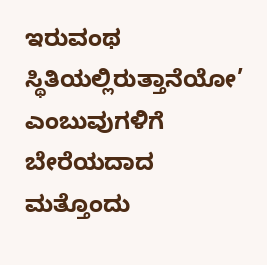ಇರುವಂಥ ಸ್ಥಿತಿಯಲ್ಲಿರುತ್ತಾನೆಯೋ’ ಎಂಬುವುಗಳಿಗೆ ಬೇರೆಯದಾದ ಮತ್ತೊಂದು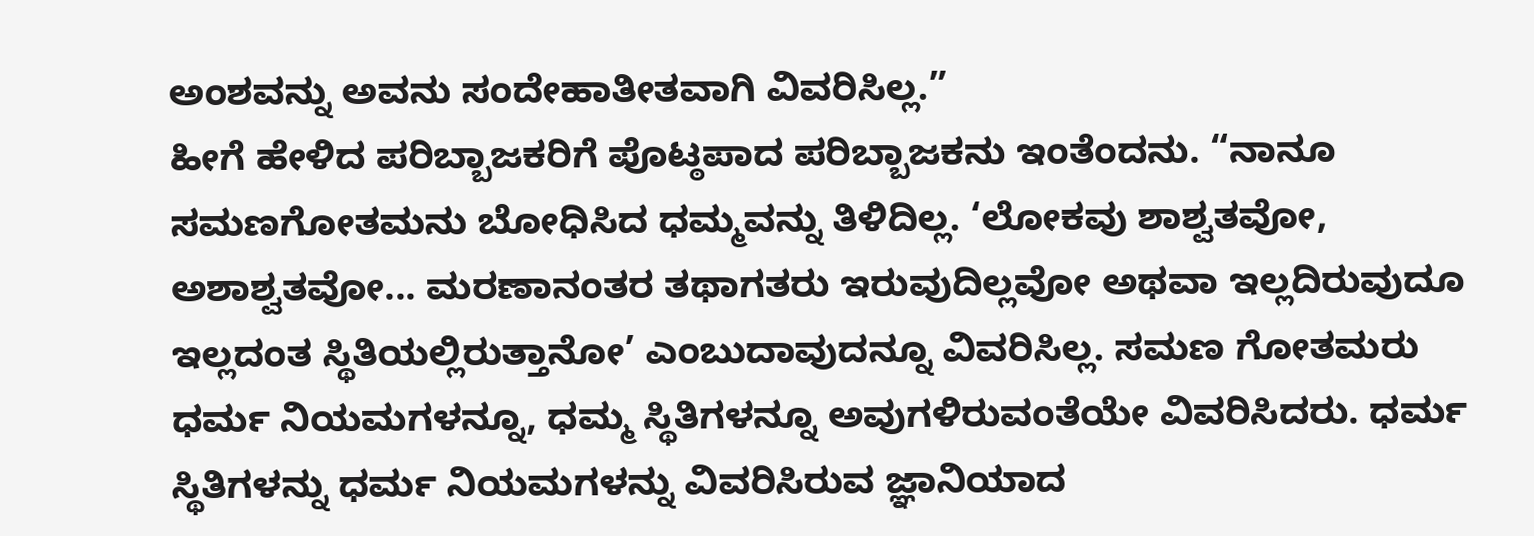ಅಂಶವನ್ನು ಅವನು ಸಂದೇಹಾತೀತವಾಗಿ ವಿವರಿಸಿಲ್ಲ.”
ಹೀಗೆ ಹೇಳಿದ ಪರಿಬ್ಬಾಜಕರಿಗೆ ಪೊಟ್ಠಪಾದ ಪರಿಬ್ಬಾಜಕನು ಇಂತೆಂದನು. “ನಾನೂ ಸಮಣಗೋತಮನು ಬೋಧಿಸಿದ ಧಮ್ಮವನ್ನು ತಿಳಿದಿಲ್ಲ. ‘ಲೋಕವು ಶಾಶ್ವತವೋ, ಅಶಾಶ್ವತವೋ... ಮರಣಾನಂತರ ತಥಾಗತರು ಇರುವುದಿಲ್ಲವೋ ಅಥವಾ ಇಲ್ಲದಿರುವುದೂ ಇಲ್ಲದಂತ ಸ್ಥಿತಿಯಲ್ಲಿರುತ್ತಾನೋ’ ಎಂಬುದಾವುದನ್ನೂ ವಿವರಿಸಿಲ್ಲ. ಸಮಣ ಗೋತಮರು ಧರ್ಮ ನಿಯಮಗಳನ್ನೂ, ಧಮ್ಮ ಸ್ಥಿತಿಗಳನ್ನೂ ಅವುಗಳಿರುವಂತೆಯೇ ವಿವರಿಸಿದರು. ಧರ್ಮ ಸ್ಥಿತಿಗಳನ್ನು ಧರ್ಮ ನಿಯಮಗಳನ್ನು ವಿವರಿಸಿರುವ ಜ್ಞಾನಿಯಾದ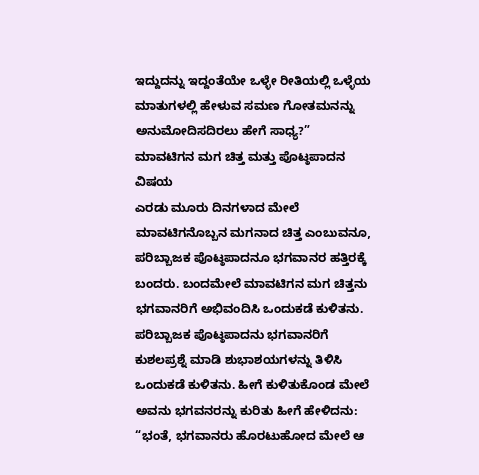ಇದ್ದುದನ್ನು ಇದ್ದಂತೆಯೇ ಒಳ್ಳೇ ರೀತಿಯಲ್ಲಿ ಒಳ್ಳೆಯ ಮಾತುಗಳಲ್ಲಿ ಹೇಳುವ ಸಮಣ ಗೋತಮನನ್ನು ಅನುಮೋದಿಸದಿರಲು ಹೇಗೆ ಸಾಧ್ಯ?”
ಮಾವಟಿಗನ ಮಗ ಚಿತ್ತ ಮತ್ತು ಪೊಟ್ಠಪಾದನ ವಿಷಯ
ಎರಡು ಮೂರು ದಿನಗಳಾದ ಮೇಲೆ ಮಾವಟಿಗನೊಬ್ಬನ ಮಗನಾದ ಚಿತ್ತ ಎಂಬುವನೂ, ಪರಿಬ್ಬಾಜಕ ಪೊಟ್ಠಪಾದನೂ ಭಗವಾನರ ಹತ್ತಿರಕ್ಕೆ ಬಂದರು. ಬಂದಮೇಲೆ ಮಾವಟಿಗನ ಮಗ ಚಿತ್ತನು ಭಗವಾನರಿಗೆ ಅಭಿವಂದಿಸಿ ಒಂದುಕಡೆ ಕುಳಿತನು. ಪರಿಬ್ಬಾಜಕ ಪೊಟ್ಠಪಾದನು ಭಗವಾನರಿಗೆ ಕುಶಲಪ್ರಶ್ನೆ ಮಾಡಿ ಶುಭಾಶಯಗಳನ್ನು ತಿಳಿಸಿ ಒಂದುಕಡೆ ಕುಳಿತನು. ಹೀಗೆ ಕುಳಿತುಕೊಂಡ ಮೇಲೆ ಅವನು ಭಗವನರನ್ನು ಕುರಿತು ಹೀಗೆ ಹೇಳಿದನು: “ಭಂತೆ, ಭಗವಾನರು ಹೊರಟುಹೋದ ಮೇಲೆ ಆ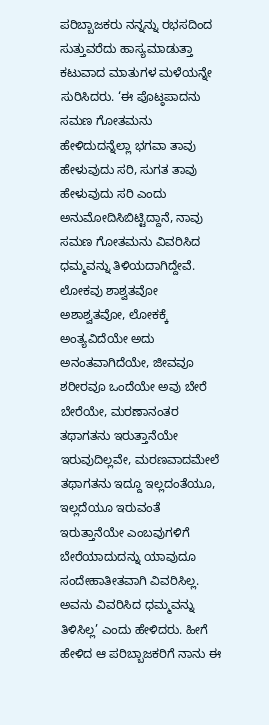ಪರಿಬ್ಬಾಜಕರು ನನ್ನನ್ನು ರಭಸದಿಂದ ಸುತ್ತುವರೆದು ಹಾಸ್ಯಮಾಡುತ್ತಾ ಕಟುವಾದ ಮಾತುಗಳ ಮಳೆಯನ್ನೇ ಸುರಿಸಿದರು. ‘ಈ ಪೊಟ್ಠಪಾದನು ಸಮಣ ಗೋತಮನು ಹೇಳಿದುದನ್ನೆಲ್ಲಾ ಭಗವಾ ತಾವು ಹೇಳುವುದು ಸರಿ, ಸುಗತ ತಾವು ಹೇಳುವುದು ಸರಿ ಎಂದು ಅನುಮೋದಿಸಿಬಿಟ್ಟಿದ್ದಾನೆ, ನಾವು ಸಮಣ ಗೋತಮನು ವಿವರಿಸಿದ ಧಮ್ಮವನ್ನು ತಿಳಿಯದಾಗಿದ್ದೇವೆ. ಲೋಕವು ಶಾಶ್ವತವೋ ಅಶಾಶ್ವತವೋ, ಲೋಕಕ್ಕೆ ಅಂತ್ಯವಿದೆಯೇ ಅದು ಅನಂತವಾಗಿದೆಯೇ, ಜೀವವೂ ಶರೀರವೂ ಒಂದೆಯೇ ಅವು ಬೇರೆ ಬೇರೆಯೇ, ಮರಣಾನಂತರ ತಥಾಗತನು ಇರುತ್ತಾನೆಯೇ ಇರುವುದಿಲ್ಲವೇ, ಮರಣವಾದಮೇಲೆ ತಥಾಗತನು ಇದ್ದೂ ಇಲ್ಲದಂತೆಯೂ, ಇಲ್ಲದೆಯೂ ಇರುವಂತೆ ಇರುತ್ತಾನೆಯೇ ಎಂಬವುಗಳಿಗೆ ಬೇರೆಯಾದುದನ್ನು ಯಾವುದೂ ಸಂದೇಹಾತೀತವಾಗಿ ವಿವರಿಸಿಲ್ಲ. ಅವನು ವಿವರಿಸಿದ ಧಮ್ಮವನ್ನು ತಿಳಿಸಿಲ್ಲ’ ಎಂದು ಹೇಳಿದರು. ಹೀಗೆ ಹೇಳಿದ ಆ ಪರಿಬ್ಬಾಜಕರಿಗೆ ನಾನು ಈ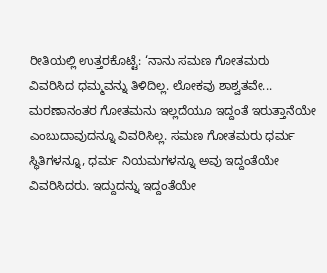ರೀತಿಯಲ್ಲಿ ಉತ್ತರಕೊಟ್ಟೆ: ‘ನಾನು ಸಮಣ ಗೋತಮರು ವಿವರಿಸಿದ ಧಮ್ಮವನ್ನು ತಿಳಿದಿಲ್ಲ. ಲೋಕವು ಶಾಶ್ವತವೇ... ಮರಣಾನಂತರ ಗೋತಮನು ಇಲ್ಲದೆಯೂ ಇದ್ದಂತೆ ಇರುತ್ತಾನೆಯೇ ಎಂಬುದಾವುದನ್ನೂ ವಿವರಿಸಿಲ್ಲ. ಸಮಣ ಗೋತಮರು ಧರ್ಮ ಸ್ಥಿತಿಗಳನ್ನೂ, ಧರ್ಮ ನಿಯಮಗಳನ್ನೂ ಅವು ಇದ್ದಂತೆಯೇ ವಿವರಿಸಿದರು. ಇದ್ದುದನ್ನು ಇದ್ದಂತೆಯೇ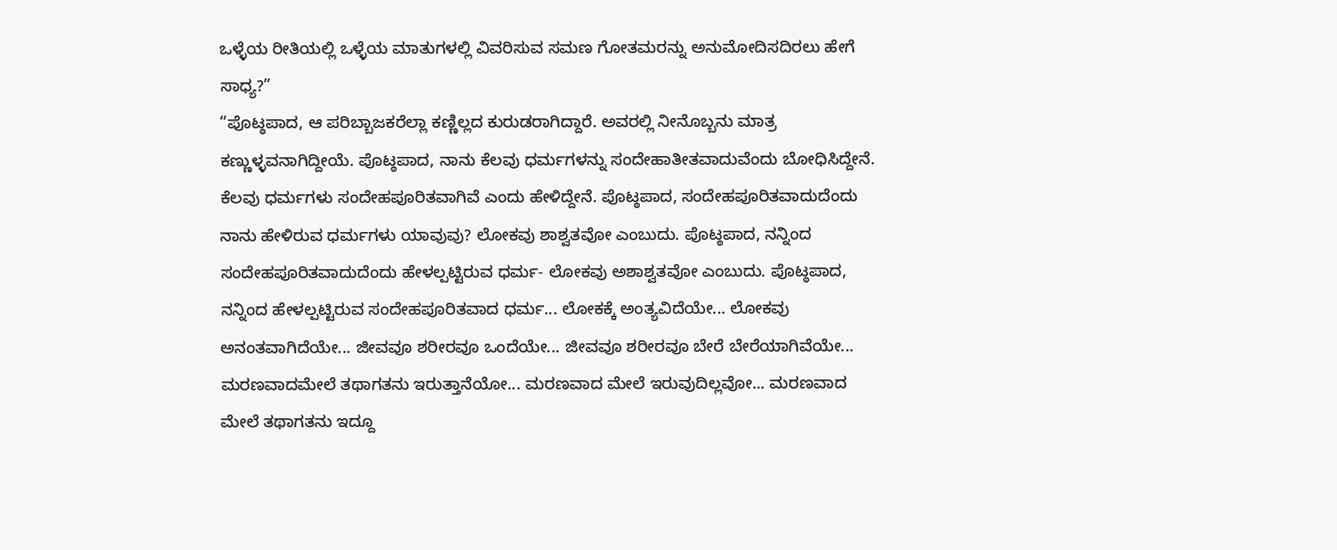ಒಳ್ಳೆಯ ರೀತಿಯಲ್ಲಿ ಒಳ್ಳೆಯ ಮಾತುಗಳಲ್ಲಿ ವಿವರಿಸುವ ಸಮಣ ಗೋತಮರನ್ನು ಅನುಮೋದಿಸದಿರಲು ಹೇಗೆ ಸಾಧ್ಯ?”
“ಪೊಟ್ಠಪಾದ, ಆ ಪರಿಬ್ಬಾಜಕರೆಲ್ಲಾ ಕಣ್ಣಿಲ್ಲದ ಕುರುಡರಾಗಿದ್ದಾರೆ. ಅವರಲ್ಲಿ ನೀನೊಬ್ಬನು ಮಾತ್ರ ಕಣ್ಣುಳ್ಳವನಾಗಿದ್ದೀಯೆ. ಪೊಟ್ಠಪಾದ, ನಾನು ಕೆಲವು ಧರ್ಮಗಳನ್ನು ಸಂದೇಹಾತೀತವಾದುವೆಂದು ಬೋಧಿಸಿದ್ದೇನೆ. ಕೆಲವು ಧರ್ಮಗಳು ಸಂದೇಹಪೂರಿತವಾಗಿವೆ ಎಂದು ಹೇಳಿದ್ದೇನೆ. ಪೊಟ್ಠಪಾದ, ಸಂದೇಹಪೂರಿತವಾದುದೆಂದು ನಾನು ಹೇಳಿರುವ ಧರ್ಮಗಳು ಯಾವುವು? ಲೋಕವು ಶಾಶ್ವತವೋ ಎಂಬುದು. ಪೊಟ್ಠಪಾದ, ನನ್ನಿಂದ ಸಂದೇಹಪೂರಿತವಾದುದೆಂದು ಹೇಳಲ್ಪಟ್ಟಿರುವ ಧರ್ಮ- ಲೋಕವು ಅಶಾಶ್ವತವೋ ಎಂಬುದು. ಪೊಟ್ಠಪಾದ, ನನ್ನಿಂದ ಹೇಳಲ್ಪಟ್ಟಿರುವ ಸಂದೇಹಪೂರಿತವಾದ ಧರ್ಮ... ಲೋಕಕ್ಕೆ ಅಂತ್ಯವಿದೆಯೇ... ಲೋಕವು ಅನಂತವಾಗಿದೆಯೇ... ಜೀವವೂ ಶರೀರವೂ ಒಂದೆಯೇ... ಜೀವವೂ ಶರೀರವೂ ಬೇರೆ ಬೇರೆಯಾಗಿವೆಯೇ... ಮರಣವಾದಮೇಲೆ ತಥಾಗತನು ಇರುತ್ತಾನೆಯೋ... ಮರಣವಾದ ಮೇಲೆ ಇರುವುದಿಲ್ಲವೋ... ಮರಣವಾದ ಮೇಲೆ ತಥಾಗತನು ಇದ್ದೂ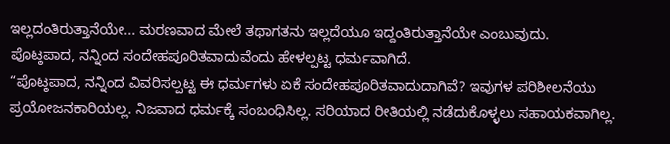ಇಲ್ಲದಂತಿರುತ್ತಾನೆಯೇ... ಮರಣವಾದ ಮೇಲೆ ತಥಾಗತನು ಇಲ್ಲದೆಯೂ ಇದ್ದಂತಿರುತ್ತಾನೆಯೇ ಎಂಬುವುದು. ಪೊಟ್ಠಪಾದ, ನನ್ನಿಂದ ಸಂದೇಹಪೂರಿತವಾದುವೆಂದು ಹೇಳಲ್ಪಟ್ಟ ಧರ್ಮವಾಗಿದೆ.
“ಪೊಟ್ಠಪಾದ, ನನ್ನಿಂದ ವಿವರಿಸಲ್ಪಟ್ಟ ಈ ಧರ್ಮಗಳು ಏಕೆ ಸಂದೇಹಪೂರಿತವಾದುದಾಗಿವೆ? ಇವುಗಳ ಪರಿಶೀಲನೆಯು ಪ್ರಯೋಜನಕಾರಿಯಲ್ಲ. ನಿಜವಾದ ಧರ್ಮಕ್ಕೆ ಸಂಬಂಧಿಸಿಲ್ಲ. ಸರಿಯಾದ ರೀತಿಯಲ್ಲಿ ನಡೆದುಕೊಳ್ಳಲು ಸಹಾಯಕವಾಗಿಲ್ಲ.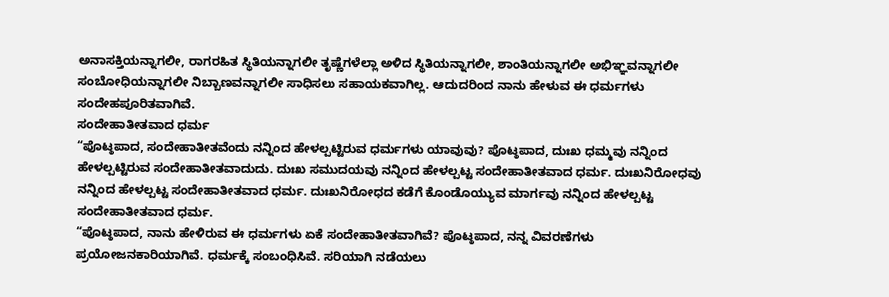ಅನಾಸಕ್ತಿಯನ್ನಾಗಲೀ, ರಾಗರಹಿತ ಸ್ಥಿತಿಯನ್ನಾಗಲೀ ತೃಷ್ಣೆಗಳೆಲ್ಲಾ ಅಳಿದ ಸ್ಥಿತಿಯನ್ನಾಗಲೀ, ಶಾಂತಿಯನ್ನಾಗಲೀ ಅಭಿಞ್ಞವನ್ನಾಗಲೀ ಸಂಬೋಧಿಯನ್ನಾಗಲೀ ನಿಬ್ಬಾಣವನ್ನಾಗಲೀ ಸಾಧಿಸಲು ಸಹಾಯಕವಾಗಿಲ್ಲ. ಆದುದರಿಂದ ನಾನು ಹೇಳುವ ಈ ಧರ್ಮಗಳು ಸಂದೇಹಪೂರಿತವಾಗಿವೆ.
ಸಂದೇಹಾತೀತವಾದ ಧರ್ಮ
“ಪೊಟ್ಠಪಾದ, ಸಂದೇಹಾತೀತವೆಂದು ನನ್ನಿಂದ ಹೇಳಲ್ಪಟ್ಟಿರುವ ಧರ್ಮಗಳು ಯಾವುವು? ಪೊಟ್ಠಪಾದ, ದುಃಖ ಧಮ್ಮವು ನನ್ನಿಂದ ಹೇಳಲ್ಪಟ್ಟಿರುವ ಸಂದೇಹಾತೀತವಾದುದು. ದುಃಖ ಸಮುದಯವು ನನ್ನಿಂದ ಹೇಳಲ್ಪಟ್ಟ ಸಂದೇಹಾತೀತವಾದ ಧರ್ಮ. ದುಃಖನಿರೋಧವು ನನ್ನಿಂದ ಹೇಳಲ್ಪಟ್ಟ ಸಂದೇಹಾತೀತವಾದ ಧರ್ಮ. ದುಃಖನಿರೋಧದ ಕಡೆಗೆ ಕೊಂಡೊಯ್ಯುವ ಮಾರ್ಗವು ನನ್ನಿಂದ ಹೇಳಲ್ಪಟ್ಟ ಸಂದೇಹಾತೀತವಾದ ಧರ್ಮ.
“ಪೊಟ್ಠಪಾದ, ನಾನು ಹೇಳಿರುವ ಈ ಧರ್ಮಗಳು ಏಕೆ ಸಂದೇಹಾತೀತವಾಗಿವೆ? ಪೊಟ್ಠಪಾದ, ನನ್ನ ವಿವರಣೆಗಳು ಪ್ರಯೋಜನಕಾರಿಯಾಗಿವೆ. ಧರ್ಮಕ್ಕೆ ಸಂಬಂಧಿಸಿವೆ. ಸರಿಯಾಗಿ ನಡೆಯಲು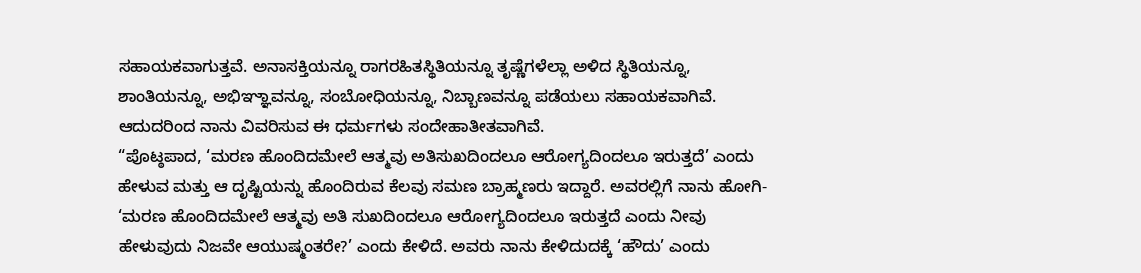ಸಹಾಯಕವಾಗುತ್ತವೆ. ಅನಾಸಕ್ತಿಯನ್ನೂ ರಾಗರಹಿತಸ್ಥಿತಿಯನ್ನೂ ತೃಷ್ಣೆಗಳೆಲ್ಲಾ ಅಳಿದ ಸ್ಥಿತಿಯನ್ನೂ, ಶಾಂತಿಯನ್ನೂ, ಅಭಿಞ್ಞಾವನ್ನೂ, ಸಂಬೋಧಿಯನ್ನೂ, ನಿಬ್ಬಾಣವನ್ನೂ ಪಡೆಯಲು ಸಹಾಯಕವಾಗಿವೆ. ಆದುದರಿಂದ ನಾನು ವಿವರಿಸುವ ಈ ಧರ್ಮಗಳು ಸಂದೇಹಾತೀತವಾಗಿವೆ.
“ಪೊಟ್ಠಪಾದ, ‘ಮರಣ ಹೊಂದಿದಮೇಲೆ ಆತ್ಮವು ಅತಿಸುಖದಿಂದಲೂ ಆರೋಗ್ಯದಿಂದಲೂ ಇರುತ್ತದೆ’ ಎಂದು ಹೇಳುವ ಮತ್ತು ಆ ದೃಷ್ಟಿಯನ್ನು ಹೊಂದಿರುವ ಕೆಲವು ಸಮಣ ಬ್ರಾಹ್ಮಣರು ಇದ್ದಾರೆ. ಅವರಲ್ಲಿಗೆ ನಾನು ಹೋಗಿ- ‘ಮರಣ ಹೊಂದಿದಮೇಲೆ ಆತ್ಮವು ಅತಿ ಸುಖದಿಂದಲೂ ಆರೋಗ್ಯದಿಂದಲೂ ಇರುತ್ತದೆ ಎಂದು ನೀವು ಹೇಳುವುದು ನಿಜವೇ ಆಯುಷ್ಮಂತರೇ?’ ಎಂದು ಕೇಳಿದೆ. ಅವರು ನಾನು ಕೇಳಿದುದಕ್ಕೆ ‘ಹೌದು’ ಎಂದು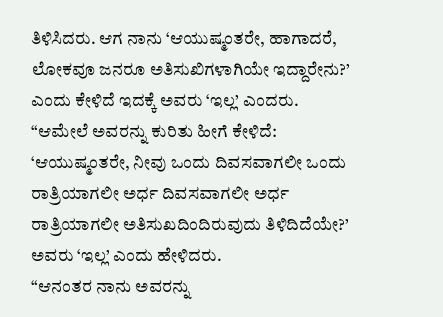ತಿಳಿಸಿದರು. ಆಗ ನಾನು ‘ಆಯುಷ್ಮಂತರೇ, ಹಾಗಾದರೆ, ಲೋಕವೂ ಜನರೂ ಅತಿಸುಖಿಗಳಾಗಿಯೇ ಇದ್ದಾರೇನು?’ ಎಂದು ಕೇಳಿದೆ ಇದಕ್ಕೆ ಅವರು ‘ಇಲ್ಲ’ ಎಂದರು.
“ಆಮೇಲೆ ಅವರನ್ನು ಕುರಿತು ಹೀಗೆ ಕೇಳಿದೆ: ‘ಆಯುಷ್ಮಂತರೇ, ನೀವು ಒಂದು ದಿವಸವಾಗಲೀ ಒಂದು ರಾತ್ರಿಯಾಗಲೀ ಅರ್ಧ ದಿವಸವಾಗಲೀ ಅರ್ಧ ರಾತ್ರಿಯಾಗಲೀ ಅತಿಸುಖದಿಂದಿರುವುದು ತಿಳಿದಿದೆಯೇ?’ ಅವರು ‘ಇಲ್ಲ’ ಎಂದು ಹೇಳಿದರು.
“ಆನಂತರ ನಾನು ಅವರನ್ನು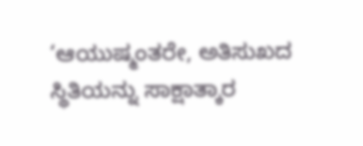‘ಆಯುಷ್ಮಂತರೇ, ಅತಿಸುಖದ ಸ್ಥಿತಿಯನ್ನು ಸಾಕ್ಷಾತ್ಕಾರ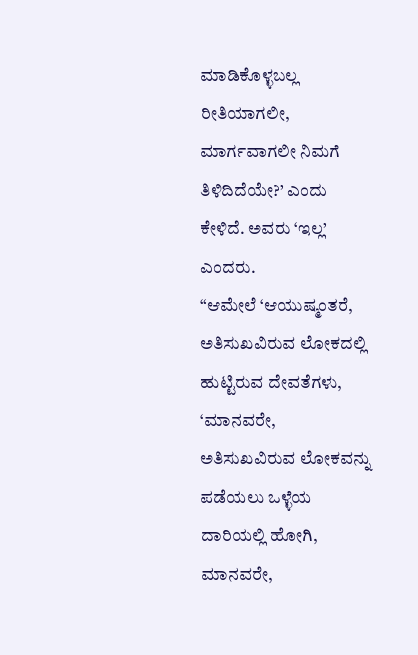ಮಾಡಿಕೊಳ್ಳಬಲ್ಲ ರೀತಿಯಾಗಲೀ, ಮಾರ್ಗವಾಗಲೀ ನಿಮಗೆ ತಿಳಿದಿದೆಯೇ?’ ಎಂದು ಕೇಳಿದೆ. ಅವರು ‘ಇಲ್ಲ’ ಎಂದರು.
“ಆಮೇಲೆ ‘ಆಯುಷ್ಮಂತರೆ, ಅತಿಸುಖವಿರುವ ಲೋಕದಲ್ಲಿ ಹುಟ್ಟಿರುವ ದೇವತೆಗಳು, ‘ಮಾನವರೇ, ಅತಿಸುಖವಿರುವ ಲೋಕವನ್ನು ಪಡೆಯಲು ಒಳ್ಳೆಯ ದಾರಿಯಲ್ಲಿ ಹೋಗಿ, ಮಾನವರೇ,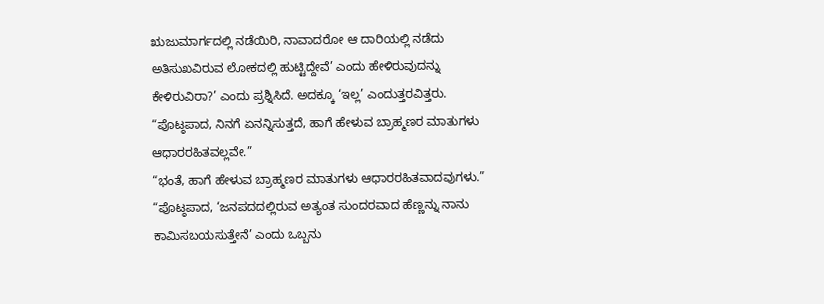ಋಜುಮಾರ್ಗದಲ್ಲಿ ನಡೆಯಿರಿ, ನಾವಾದರೋ ಆ ದಾರಿಯಲ್ಲಿ ನಡೆದು ಅತಿಸುಖವಿರುವ ಲೋಕದಲ್ಲಿ ಹುಟ್ಟಿದ್ದೇವೆ’ ಎಂದು ಹೇಳಿರುವುದನ್ನು ಕೇಳಿರುವಿರಾ?’ ಎಂದು ಪ್ರಶ್ನಿಸಿದೆ. ಅದಕ್ಕೂ ‘ಇಲ್ಲ’ ಎಂದುತ್ತರವಿತ್ತರು.
“ಪೊಟ್ಠಪಾದ, ನಿನಗೆ ಏನನ್ನಿಸುತ್ತದೆ, ಹಾಗೆ ಹೇಳುವ ಬ್ರಾಹ್ಮಣರ ಮಾತುಗಳು ಆಧಾರರಹಿತವಲ್ಲವೇ.”
“ಭಂತೆ, ಹಾಗೆ ಹೇಳುವ ಬ್ರಾಹ್ಮಣರ ಮಾತುಗಳು ಆಧಾರರಹಿತವಾದವುಗಳು.”
“ಪೊಟ್ಠಪಾದ, ‘ಜನಪದದಲ್ಲಿರುವ ಅತ್ಯಂತ ಸುಂದರವಾದ ಹೆಣ್ಣನ್ನು ನಾನು ಕಾಮಿಸಬಯಸುತ್ತೇನೆ’ ಎಂದು ಒಬ್ಬನು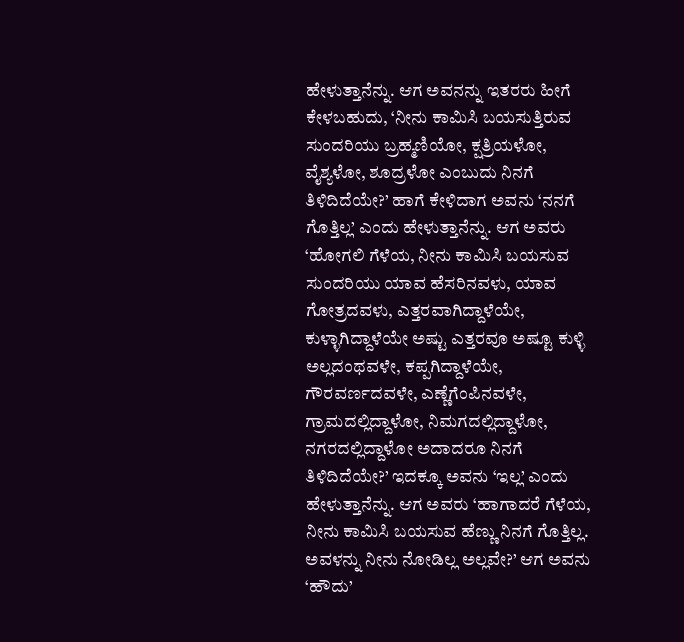ಹೇಳುತ್ತಾನೆನ್ನು. ಆಗ ಅವನನ್ನು ಇತರರು ಹೀಗೆ ಕೇಳಬಹುದು, ‘ನೀನು ಕಾಮಿಸಿ ಬಯಸುತ್ತಿರುವ ಸುಂದರಿಯು ಬ್ರಹ್ಮಣಿಯೋ, ಕ್ಷತ್ರಿಯಳೋ, ವೈಶ್ಯಳೋ, ಶೂದ್ರಳೋ ಎಂಬುದು ನಿನಗೆ ತಿಳಿದಿದೆಯೇ?’ ಹಾಗೆ ಕೇಳಿದಾಗ ಅವನು ‘ನನಗೆ ಗೊತ್ತಿಲ್ಲ’ ಎಂದು ಹೇಳುತ್ತಾನೆನ್ನು. ಆಗ ಅವರು ‘ಹೋಗಲಿ ಗೆಳೆಯ, ನೀನು ಕಾಮಿಸಿ ಬಯಸುವ ಸುಂದರಿಯು ಯಾವ ಹೆಸರಿನವಳು, ಯಾವ ಗೋತ್ರದವಳು, ಎತ್ತರವಾಗಿದ್ದಾಳೆಯೇ, ಕುಳ್ಳಾಗಿದ್ದಾಳೆಯೇ ಅಷ್ಟು ಎತ್ತರವೂ ಅಷ್ಟೂ ಕುಳ್ಳಿ ಅಲ್ಲದಂಥವಳೇ, ಕಪ್ಪಗಿದ್ದಾಳೆಯೇ, ಗೌರವರ್ಣದವಳೇ, ಎಣ್ಣೆಗೆಂಪಿನವಳೇ, ಗ್ರಾಮದಲ್ಲಿದ್ದಾಳೋ, ನಿಮಗದಲ್ಲಿದ್ದಾಳೋ, ನಗರದಲ್ಲಿದ್ದಾಳೋ ಅದಾದರೂ ನಿನಗೆ ತಿಳಿದಿದೆಯೇ?’ ಇದಕ್ಕೂ ಅವನು ‘ಇಲ್ಲ’ ಎಂದು ಹೇಳುತ್ತಾನೆನ್ನು. ಆಗ ಅವರು ‘ಹಾಗಾದರೆ ಗೆಳೆಯ, ನೀನು ಕಾಮಿಸಿ ಬಯಸುವ ಹೆಣ್ಣು ನಿನಗೆ ಗೊತ್ತಿಲ್ಲ. ಅವಳನ್ನು ನೀನು ನೋಡಿಲ್ಲ ಅಲ್ಲವೇ?’ ಆಗ ಅವನು ‘ಹೌದು’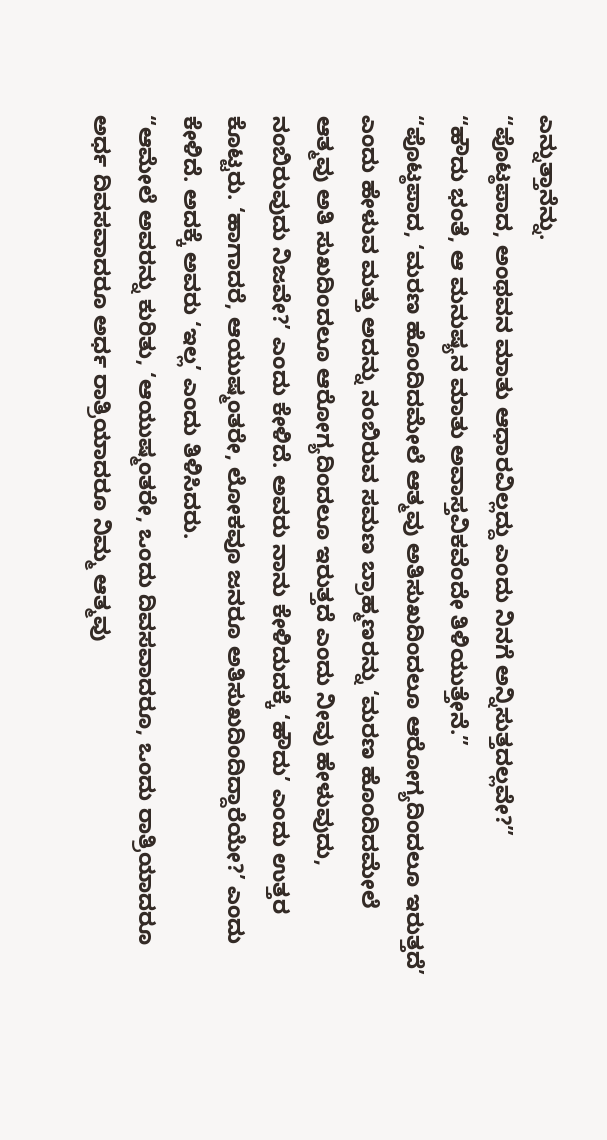ಎನ್ನುತ್ತಾನೆನ್ನು.
“ಪೊಟ್ಠಪಾದ, ಅಂಥವನ ಮಾತು ಆಧಾರವಿಲ್ಲದ್ದು ಎಂದು ನಿನಗೆ ಅನ್ನಿಸುತ್ತದಲ್ಲವೇ?”
“ಹೌದು ಭಂತೆ, ಆ ಮನುಷ್ಯನ ಮಾತು ಅವಾಸ್ತವಿಕವೆಂದೇ ತಿಳಿಯುತ್ತೇನೆ.”
“ಪೊಟ್ಠಪಾದ, ‘ಮರಣ ಹೊಂದಿದಮೇಲೆ ಆತ್ಮವು ಅತಿಸುಖದಿಂದಲೂ ಆರೋಗ್ಯದಿಂದಲೂ ಇರುತ್ತದೆ’ ಎಂದು ಹೇಳುವ ಮತ್ತು ಅದನ್ನು ನಂಬಿರುವ ಸಮಣ ಬ್ರಾಹ್ಮಣರನ್ನು ‘ಮರಣ ಹೊಂದಿದಮೇಲೆ ಆತ್ಮವು ಅತಿ ಸುಖದಿಂದಲೂ ಆರೋಗ್ಯದಿಂದಲೂ ಇರುತ್ತದೆ ಎಂದು ನೀವು ಹೇಳುವುದು, ನಂಬಿರುವುದು ನಿಜವೇ?’ ಎಂದು ಕೇಳಿದೆ. ಅವರು ನಾನು ಕೇಳಿದುದಕ್ಕೆ ‘ಹೌದು’ ಎಂದು ಉತ್ತರ ಕೊಟ್ಟರು. ‘ಹಾಗಾದರೆ, ಆಯುಷ್ಮಂತರೇ, ಲೋಕವೂ ಜನರೂ ಅತಿಸುಖದಿಂದಿದ್ದಾರೆಯೇ?’ ಎಂದು ಕೇಳಿದೆ. ಅದಕ್ಕೆ ಅವರು ‘ಇಲ್ಲ’ ಎಂದು ತಿಳಿಸಿದರು.
“ಆಮೇಲೆ ಅವರನ್ನು ಕುರಿತು, ‘ಆಯುಷ್ಮಂತರೇ, ಒಂದು ದಿವಸವಾದರೂ, ಒಂದು ರಾತ್ರಿಯಾದರೂ ಅರ್ಧ ದಿವಸವಾದರೂ ಅರ್ಧ ರಾತ್ರಿಯಾದರೂ ನಿಮ್ಮ ಆತ್ಮವು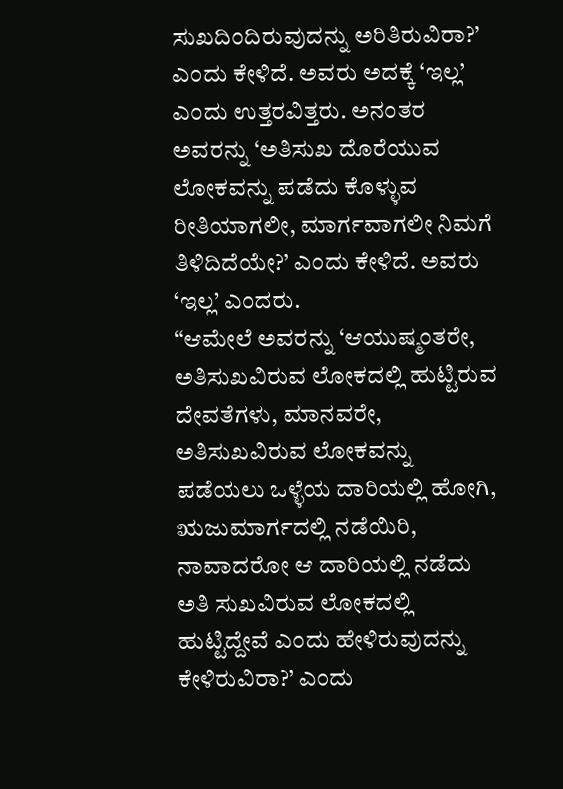ಸುಖದಿಂದಿರುವುದನ್ನು ಅರಿತಿರುವಿರಾ?’ ಎಂದು ಕೇಳಿದೆ. ಅವರು ಅದಕ್ಕೆ ‘ಇಲ್ಲ’ ಎಂದು ಉತ್ತರವಿತ್ತರು. ಅನಂತರ ಅವರನ್ನು ‘ಅತಿಸುಖ ದೊರೆಯುವ ಲೋಕವನ್ನು ಪಡೆದು ಕೊಳ್ಳುವ ರೀತಿಯಾಗಲೀ, ಮಾರ್ಗವಾಗಲೀ ನಿಮಗೆ ತಿಳಿದಿದೆಯೇ?’ ಎಂದು ಕೇಳಿದೆ. ಅವರು ‘ಇಲ್ಲ’ ಎಂದರು.
“ಆಮೇಲೆ ಅವರನ್ನು ‘ಆಯುಷ್ಮಂತರೇ, ಅತಿಸುಖವಿರುವ ಲೋಕದಲ್ಲಿ ಹುಟ್ಟಿರುವ ದೇವತೆಗಳು, ಮಾನವರೇ, ಅತಿಸುಖವಿರುವ ಲೋಕವನ್ನು ಪಡೆಯಲು ಒಳ್ಳೆಯ ದಾರಿಯಲ್ಲಿ ಹೋಗಿ, ಋಜುಮಾರ್ಗದಲ್ಲಿ ನಡೆಯಿರಿ, ನಾವಾದರೋ ಆ ದಾರಿಯಲ್ಲಿ ನಡೆದು ಅತಿ ಸುಖವಿರುವ ಲೋಕದಲ್ಲಿ ಹುಟ್ಟಿದ್ದೇವೆ ಎಂದು ಹೇಳಿರುವುದನ್ನು ಕೇಳಿರುವಿರಾ?’ ಎಂದು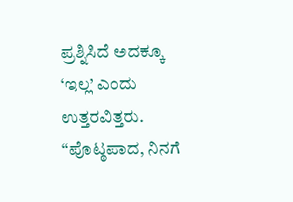ಪ್ರಶ್ನಿಸಿದೆ ಅದಕ್ಕೂ ‘ಇಲ್ಲ’ ಎಂದು ಉತ್ತರವಿತ್ತರು.
“ಪೊಟ್ಠಪಾದ, ನಿನಗೆ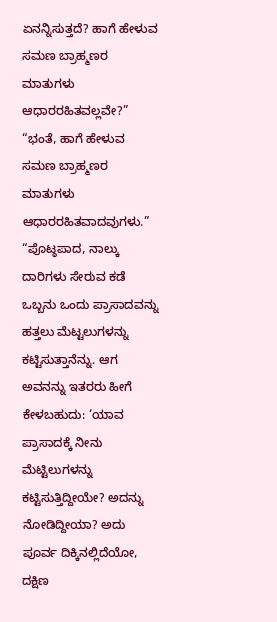ಏನನ್ನಿಸುತ್ತದೆ? ಹಾಗೆ ಹೇಳುವ ಸಮಣ ಬ್ರಾಹ್ಮಣರ ಮಾತುಗಳು ಆಧಾರರಹಿತವಲ್ಲವೇ?”
“ಭಂತೆ, ಹಾಗೆ ಹೇಳುವ ಸಮಣ ಬ್ರಾಹ್ಮಣರ ಮಾತುಗಳು ಆಧಾರರಹಿತವಾದವುಗಳು.”
“ಪೊಟ್ಠಪಾದ, ನಾಲ್ಕು ದಾರಿಗಳು ಸೇರುವ ಕಡೆ ಒಬ್ಬನು ಒಂದು ಪ್ರಾಸಾದವನ್ನು ಹತ್ತಲು ಮೆಟ್ಟಲುಗಳನ್ನು ಕಟ್ಟಿಸುತ್ತಾನೆನ್ನು. ಆಗ ಅವನನ್ನು ಇತರರು ಹೀಗೆ ಕೇಳಬಹುದು: ‘ಯಾವ ಪ್ರಾಸಾದಕ್ಕೆ ನೀನು ಮೆಟ್ಟಿಲುಗಳನ್ನು ಕಟ್ಟಿಸುತ್ತಿದ್ದೀಯೇ? ಅದನ್ನು ನೋಡಿದ್ದೀಯಾ? ಅದು ಪೂರ್ವ ದಿಕ್ಕಿನಲ್ಲಿದೆಯೋ, ದಕ್ಷಿಣ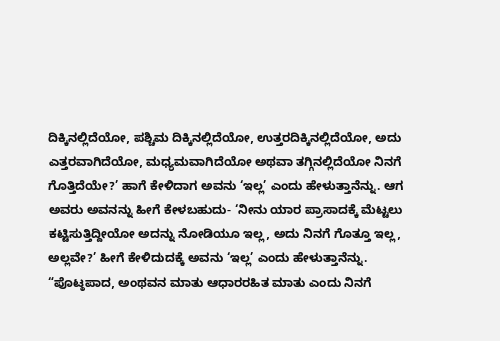ದಿಕ್ಕಿನಲ್ಲಿದೆಯೋ, ಪಶ್ಚಿಮ ದಿಕ್ಕಿನಲ್ಲಿದೆಯೋ, ಉತ್ತರದಿಕ್ಕಿನಲ್ಲಿದೆಯೋ, ಅದು ಎತ್ತರವಾಗಿದೆಯೋ, ಮಧ್ಯಮವಾಗಿದೆಯೋ ಅಥವಾ ತಗ್ಗಿನಲ್ಲಿದೆಯೋ ನಿನಗೆ ಗೊತ್ತಿದೆಯೇ?’ ಹಾಗೆ ಕೇಳಿದಾಗ ಅವನು ‘ಇಲ್ಲ’ ಎಂದು ಹೇಳುತ್ತಾನೆನ್ನು. ಆಗ ಅವರು ಅವನನ್ನು ಹೀಗೆ ಕೇಳಬಹುದು- ‘ನೀನು ಯಾರ ಪ್ರಾಸಾದಕ್ಕೆ ಮೆಟ್ಟಲು ಕಟ್ಟಿಸುತ್ತಿದ್ದೀಯೋ ಅದನ್ನು ನೋಡಿಯೂ ಇಲ್ಲ, ಅದು ನಿನಗೆ ಗೊತ್ತೂ ಇಲ್ಲ, ಅಲ್ಲವೇ?’ ಹೀಗೆ ಕೇಳಿದುದಕ್ಕೆ ಅವನು ‘ಇಲ್ಲ’ ಎಂದು ಹೇಳುತ್ತಾನೆನ್ನು.
“ಪೊಟ್ಠಪಾದ, ಅಂಥವನ ಮಾತು ಆಧಾರರಹಿತ ಮಾತು ಎಂದು ನಿನಗೆ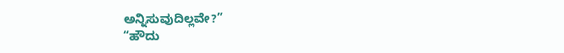ಅನ್ನಿಸುವುದಿಲ್ಲವೇ?”
“ಹೌದು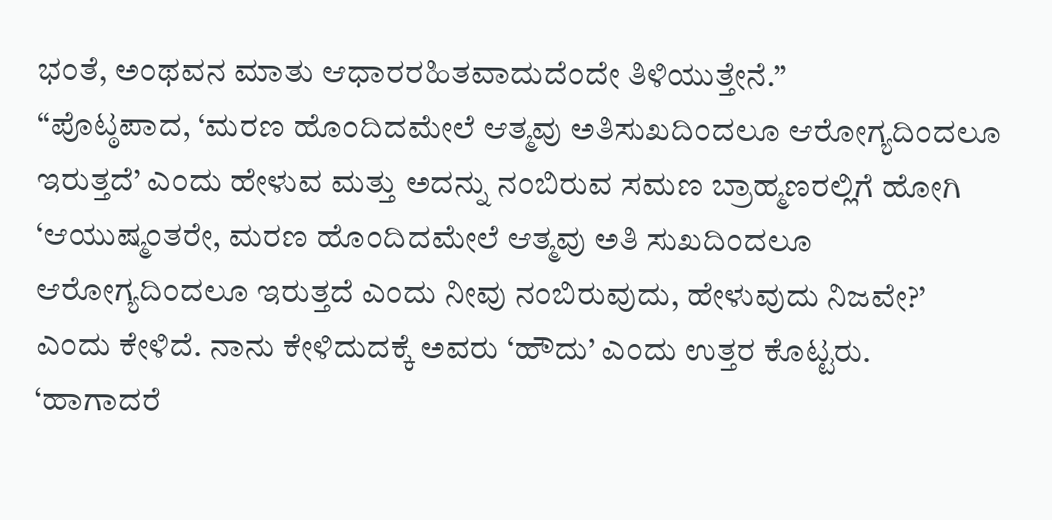ಭಂತೆ, ಅಂಥವನ ಮಾತು ಆಧಾರರಹಿತವಾದುದೆಂದೇ ತಿಳಿಯುತ್ತೇನೆ.”
“ಪೊಟ್ಠಪಾದ, ‘ಮರಣ ಹೊಂದಿದಮೇಲೆ ಆತ್ಮವು ಅತಿಸುಖದಿಂದಲೂ ಆರೋಗ್ಯದಿಂದಲೂ ಇರುತ್ತದೆ’ ಎಂದು ಹೇಳುವ ಮತ್ತು ಅದನ್ನು ನಂಬಿರುವ ಸಮಣ ಬ್ರಾಹ್ಮಣರಲ್ಲಿಗೆ ಹೋಗಿ ‘ಆಯುಷ್ಮಂತರೇ, ಮರಣ ಹೊಂದಿದಮೇಲೆ ಆತ್ಮವು ಅತಿ ಸುಖದಿಂದಲೂ ಆರೋಗ್ಯದಿಂದಲೂ ಇರುತ್ತದೆ ಎಂದು ನೀವು ನಂಬಿರುವುದು, ಹೇಳುವುದು ನಿಜವೇ?’ ಎಂದು ಕೇಳಿದೆ. ನಾನು ಕೇಳಿದುದಕ್ಕೆ ಅವರು ‘ಹೌದು’ ಎಂದು ಉತ್ತರ ಕೊಟ್ಟರು. ‘ಹಾಗಾದರೆ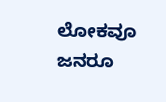ಲೋಕವೂ ಜನರೂ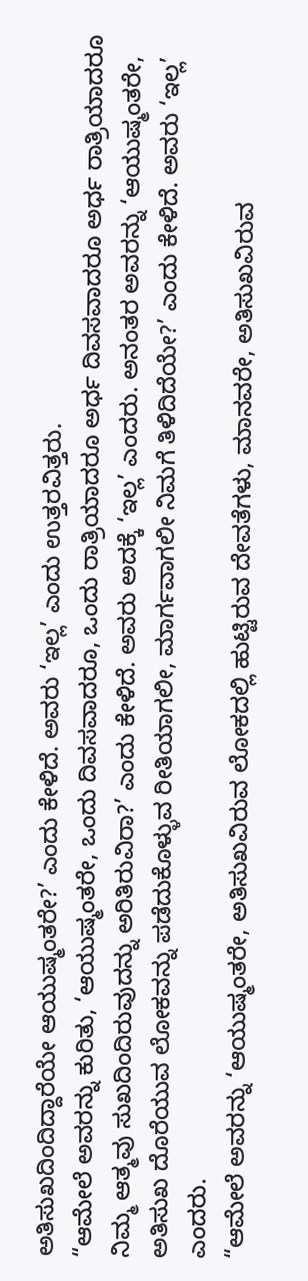ಅತಿಸುಖದಿಂದಿದ್ದಾರೆಯೇ ಆಯುಷ್ಮಂತರೇ?’ ಎಂದು ಕೇಳಿದೆ. ಅವರು ‘ಇಲ್ಲ’ ಎಂದು ಉತ್ತರವಿತ್ತರು.
“ಆಮೇಲೆ ಅವರನ್ನು ಕುರಿತು, ‘ಆಯುಷ್ಮಂತರೇ, ಒಂದು ದಿವಸವಾದರೂ, ಒಂದು ರಾತ್ರಿಯಾದರೂ ಅರ್ಧ ದಿವಸವಾದರೂ ಅರ್ಧ ರಾತ್ರಿಯಾದರೂ ನಿಮ್ಮ ಆತ್ಮವು ಸುಖದಿಂದಿರುವುದನ್ನು ಅರಿತಿರುವಿರಾ?’ ಎಂದು ಕೇಳಿದೆ. ಅವರು ಅದಕ್ಕೆ ‘ಇಲ್ಲ’ ಎಂದರು. ಅನಂತರ ಅವರನ್ನು ‘ಆಯುಷ್ಮಂತರೇ, ಅತಿಸುಖ ದೊರೆಯುವ ಲೋಕವನ್ನು ಪಡೆದುಕೊಳ್ಳುವ ರೀತಿಯಾಗಲೀ, ಮಾರ್ಗವಾಗಲೀ ನಿಮಗೆ ತಿಳಿದಿದೆಯೇ?’ ಎಂದು ಕೇಳಿದೆ. ಅವರು ‘ಇಲ್ಲ’ ಎಂದರು.
“ಆಮೇಲೆ ಅವರನ್ನು ‘ಆಯುಷ್ಮಂತರೇ, ಅತಿಸುಖವಿರುವ ಲೋಕದಲ್ಲಿ ಹುಟ್ಟಿರುವ ದೇವತೆಗಳು, ಮಾನವರೇ, ಅತಿಸುಖವಿರುವ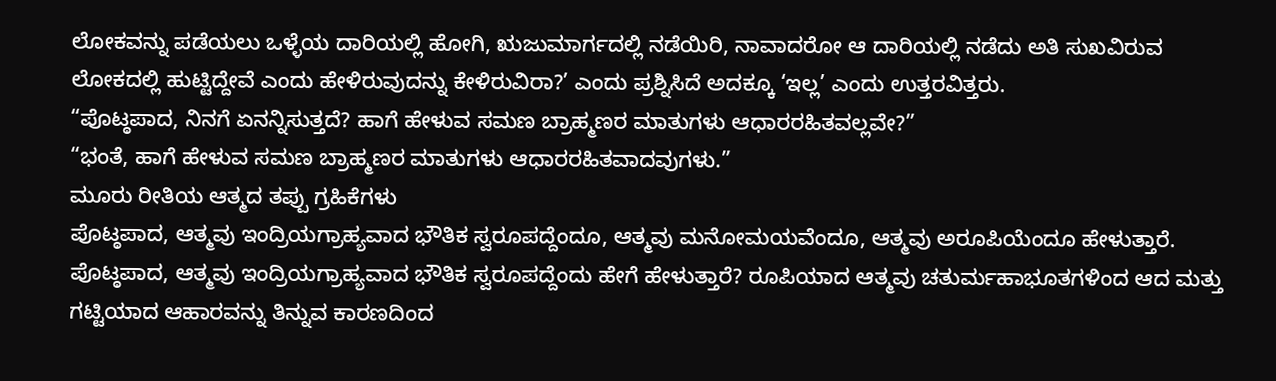ಲೋಕವನ್ನು ಪಡೆಯಲು ಒಳ್ಳೆಯ ದಾರಿಯಲ್ಲಿ ಹೋಗಿ, ಋಜುಮಾರ್ಗದಲ್ಲಿ ನಡೆಯಿರಿ, ನಾವಾದರೋ ಆ ದಾರಿಯಲ್ಲಿ ನಡೆದು ಅತಿ ಸುಖವಿರುವ ಲೋಕದಲ್ಲಿ ಹುಟ್ಟಿದ್ದೇವೆ ಎಂದು ಹೇಳಿರುವುದನ್ನು ಕೇಳಿರುವಿರಾ?’ ಎಂದು ಪ್ರಶ್ನಿಸಿದೆ ಅದಕ್ಕೂ ‘ಇಲ್ಲ’ ಎಂದು ಉತ್ತರವಿತ್ತರು.
“ಪೊಟ್ಠಪಾದ, ನಿನಗೆ ಏನನ್ನಿಸುತ್ತದೆ? ಹಾಗೆ ಹೇಳುವ ಸಮಣ ಬ್ರಾಹ್ಮಣರ ಮಾತುಗಳು ಆಧಾರರಹಿತವಲ್ಲವೇ?”
“ಭಂತೆ, ಹಾಗೆ ಹೇಳುವ ಸಮಣ ಬ್ರಾಹ್ಮಣರ ಮಾತುಗಳು ಆಧಾರರಹಿತವಾದವುಗಳು.”
ಮೂರು ರೀತಿಯ ಆತ್ಮದ ತಪ್ಪು ಗ್ರಹಿಕೆಗಳು
ಪೊಟ್ಠಪಾದ, ಆತ್ಮವು ಇಂದ್ರಿಯಗ್ರಾಹ್ಯವಾದ ಭೌತಿಕ ಸ್ವರೂಪದ್ದೆಂದೂ, ಆತ್ಮವು ಮನೋಮಯವೆಂದೂ, ಆತ್ಮವು ಅರೂಪಿಯೆಂದೂ ಹೇಳುತ್ತಾರೆ. ಪೊಟ್ಠಪಾದ, ಆತ್ಮವು ಇಂದ್ರಿಯಗ್ರಾಹ್ಯವಾದ ಭೌತಿಕ ಸ್ವರೂಪದ್ದೆಂದು ಹೇಗೆ ಹೇಳುತ್ತಾರೆ? ರೂಪಿಯಾದ ಆತ್ಮವು ಚತುರ್ಮಹಾಭೂತಗಳಿಂದ ಆದ ಮತ್ತು ಗಟ್ಟಿಯಾದ ಆಹಾರವನ್ನು ತಿನ್ನುವ ಕಾರಣದಿಂದ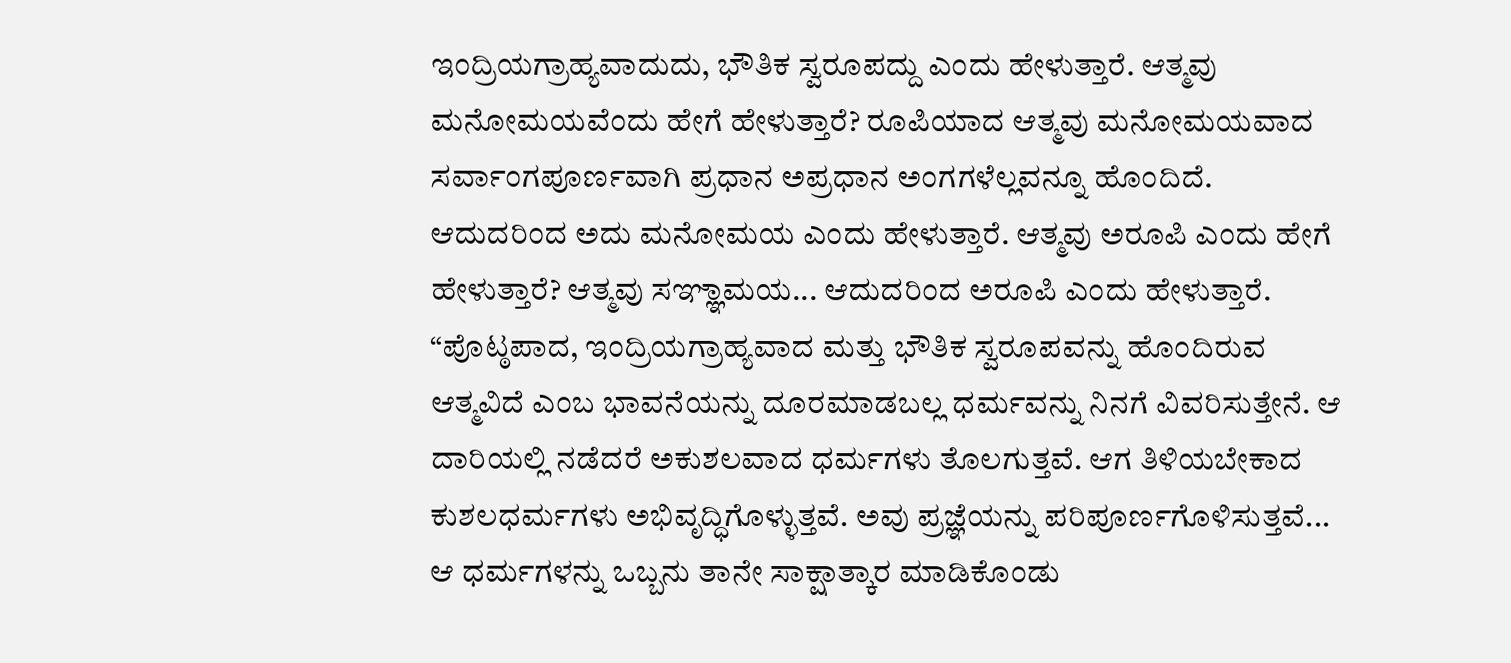ಇಂದ್ರಿಯಗ್ರಾಹ್ಯವಾದುದು, ಭೌತಿಕ ಸ್ವರೂಪದ್ದು ಎಂದು ಹೇಳುತ್ತಾರೆ. ಆತ್ಮವು ಮನೋಮಯವೆಂದು ಹೇಗೆ ಹೇಳುತ್ತಾರೆ? ರೂಪಿಯಾದ ಆತ್ಮವು ಮನೋಮಯವಾದ ಸರ್ವಾಂಗಪೂರ್ಣವಾಗಿ ಪ್ರಧಾನ ಅಪ್ರಧಾನ ಅಂಗಗಳೆಲ್ಲವನ್ನೂ ಹೊಂದಿದೆ. ಆದುದರಿಂದ ಅದು ಮನೋಮಯ ಎಂದು ಹೇಳುತ್ತಾರೆ. ಆತ್ಮವು ಅರೂಪಿ ಎಂದು ಹೇಗೆ ಹೇಳುತ್ತಾರೆ? ಆತ್ಮವು ಸಞ್ಞಾಮಯ... ಆದುದರಿಂದ ಅರೂಪಿ ಎಂದು ಹೇಳುತ್ತಾರೆ.
“ಪೊಟ್ಠಪಾದ, ಇಂದ್ರಿಯಗ್ರಾಹ್ಯವಾದ ಮತ್ತು ಭೌತಿಕ ಸ್ವರೂಪವನ್ನು ಹೊಂದಿರುವ ಆತ್ಮವಿದೆ ಎಂಬ ಭಾವನೆಯನ್ನು ದೂರಮಾಡಬಲ್ಲ ಧರ್ಮವನ್ನು ನಿನಗೆ ವಿವರಿಸುತ್ತೇನೆ. ಆ ದಾರಿಯಲ್ಲಿ ನಡೆದರೆ ಅಕುಶಲವಾದ ಧರ್ಮಗಳು ತೊಲಗುತ್ತವೆ. ಆಗ ತಿಳಿಯಬೇಕಾದ ಕುಶಲಧರ್ಮಗಳು ಅಭಿವೃದ್ಧಿಗೊಳ್ಳುತ್ತವೆ. ಅವು ಪ್ರಜ್ಞೆಯನ್ನು ಪರಿಪೂರ್ಣಗೊಳಿಸುತ್ತವೆ... ಆ ಧರ್ಮಗಳನ್ನು ಒಬ್ಬನು ತಾನೇ ಸಾಕ್ಷಾತ್ಕಾರ ಮಾಡಿಕೊಂಡು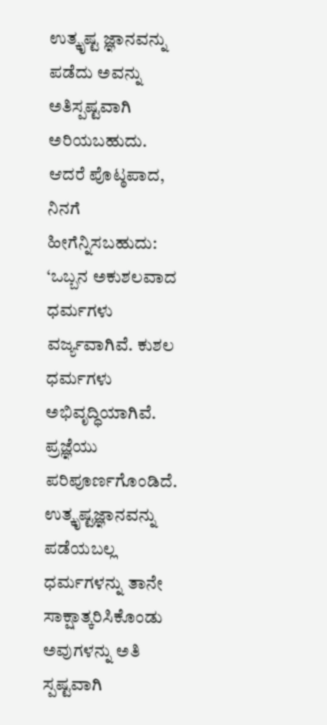ಉತ್ಕೃಷ್ಟ ಜ್ಞಾನವನ್ನು ಪಡೆದು ಅವನ್ನು ಅತಿಸ್ಪಷ್ಟವಾಗಿ ಅರಿಯಬಹುದು. ಆದರೆ ಪೊಟ್ಠಪಾದ, ನಿನಗೆ ಹೀಗೆನ್ನಿಸಬಹುದು: ‘ಒಬ್ಬನ ಅಕುಶಲವಾದ ಧರ್ಮಗಳು ವರ್ಜ್ಯವಾಗಿವೆ. ಕುಶಲ ಧರ್ಮಗಳು ಅಭಿವೃದ್ಧಿಯಾಗಿವೆ. ಪ್ರಜ್ಞೆಯು ಪರಿಪೂರ್ಣಗೊಂಡಿದೆ. ಉತ್ಕೃಷ್ಟಜ್ಞಾನವನ್ನು ಪಡೆಯಬಲ್ಲ ಧರ್ಮಗಳನ್ನು ತಾನೇ ಸಾಕ್ಷಾತ್ಕರಿಸಿಕೊಂಡು ಅವುಗಳನ್ನು ಅತಿ ಸ್ಪಷ್ಟವಾಗಿ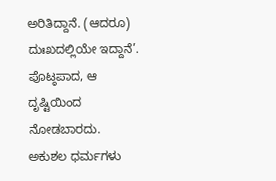ಅರಿತಿದ್ದಾನೆ. (ಆದರೂ) ದುಃಖದಲ್ಲಿಯೇ ಇದ್ದಾನೆ’. ಪೊಟ್ಠಪಾದ, ಆ ದೃಷ್ಟಿಯಿಂದ ನೋಡಬಾರದು. ಅಕುಶಲ ಧರ್ಮಗಳು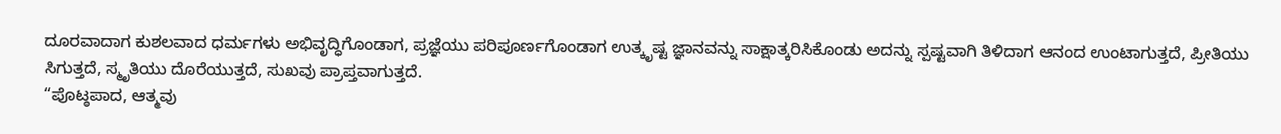ದೂರವಾದಾಗ ಕುಶಲವಾದ ಧರ್ಮಗಳು ಅಭಿವೃದ್ಧಿಗೊಂಡಾಗ, ಪ್ರಜ್ಞೆಯು ಪರಿಪೂರ್ಣಗೊಂಡಾಗ ಉತ್ಕೃಷ್ಟ ಜ್ಞಾನವನ್ನು ಸಾಕ್ಷಾತ್ಕರಿಸಿಕೊಂಡು ಅದನ್ನು ಸ್ಪಷ್ಟವಾಗಿ ತಿಳಿದಾಗ ಆನಂದ ಉಂಟಾಗುತ್ತದೆ, ಪ್ರೀತಿಯು ಸಿಗುತ್ತದೆ, ಸ್ಮೃತಿಯು ದೊರೆಯುತ್ತದೆ, ಸುಖವು ಪ್ರಾಪ್ತವಾಗುತ್ತದೆ.
“ಪೊಟ್ಠಪಾದ, ಆತ್ಮವು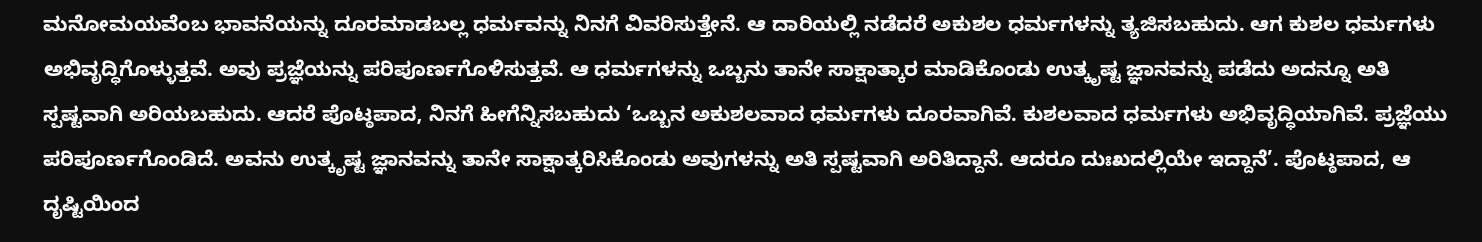ಮನೋಮಯವೆಂಬ ಭಾವನೆಯನ್ನು ದೂರಮಾಡಬಲ್ಲ ಧರ್ಮವನ್ನು ನಿನಗೆ ವಿವರಿಸುತ್ತೇನೆ. ಆ ದಾರಿಯಲ್ಲಿ ನಡೆದರೆ ಅಕುಶಲ ಧರ್ಮಗಳನ್ನು ತ್ಯಜಿಸಬಹುದು. ಆಗ ಕುಶಲ ಧರ್ಮಗಳು ಅಭಿವೃದ್ಧಿಗೊಳ್ಳುತ್ತವೆ. ಅವು ಪ್ರಜ್ಞೆಯನ್ನು ಪರಿಪೂರ್ಣಗೊಳಿಸುತ್ತವೆ. ಆ ಧರ್ಮಗಳನ್ನು ಒಬ್ಬನು ತಾನೇ ಸಾಕ್ಷಾತ್ಕಾರ ಮಾಡಿಕೊಂಡು ಉತ್ಕೃಷ್ಟ ಜ್ಞಾನವನ್ನು ಪಡೆದು ಅದನ್ನೂ ಅತಿ ಸ್ಪಷ್ಟವಾಗಿ ಅರಿಯಬಹುದು. ಆದರೆ ಪೊಟ್ಠಪಾದ, ನಿನಗೆ ಹೀಗೆನ್ನಿಸಬಹುದು ‘ಒಬ್ಬನ ಅಕುಶಲವಾದ ಧರ್ಮಗಳು ದೂರವಾಗಿವೆ. ಕುಶಲವಾದ ಧರ್ಮಗಳು ಅಭಿವೃದ್ಧಿಯಾಗಿವೆ. ಪ್ರಜ್ಞೆಯು ಪರಿಪೂರ್ಣಗೊಂಡಿದೆ. ಅವನು ಉತ್ಕೃಷ್ಟ ಜ್ಞಾನವನ್ನು ತಾನೇ ಸಾಕ್ಷಾತ್ಕರಿಸಿಕೊಂಡು ಅವುಗಳನ್ನು ಅತಿ ಸ್ಪಷ್ಟವಾಗಿ ಅರಿತಿದ್ದಾನೆ. ಆದರೂ ದುಃಖದಲ್ಲಿಯೇ ಇದ್ದಾನೆ’. ಪೊಟ್ಠಪಾದ, ಆ ದೃಷ್ಟಿಯಿಂದ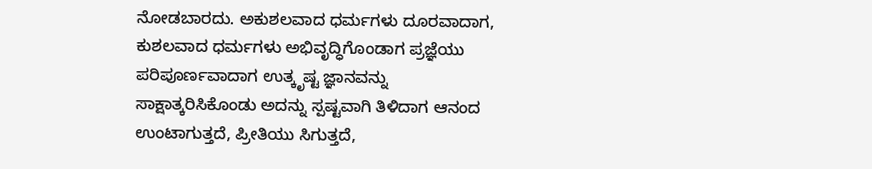ನೋಡಬಾರದು. ಅಕುಶಲವಾದ ಧರ್ಮಗಳು ದೂರವಾದಾಗ, ಕುಶಲವಾದ ಧರ್ಮಗಳು ಅಭಿವೃದ್ಧಿಗೊಂಡಾಗ ಪ್ರಜ್ಞೆಯು ಪರಿಪೂರ್ಣವಾದಾಗ ಉತ್ಕೃಷ್ಟ ಜ್ಞಾನವನ್ನು ಸಾಕ್ಷಾತ್ಕರಿಸಿಕೊಂಡು ಅದನ್ನು ಸ್ಪಷ್ಟವಾಗಿ ತಿಳಿದಾಗ ಆನಂದ ಉಂಟಾಗುತ್ತದೆ, ಪ್ರೀತಿಯು ಸಿಗುತ್ತದೆ,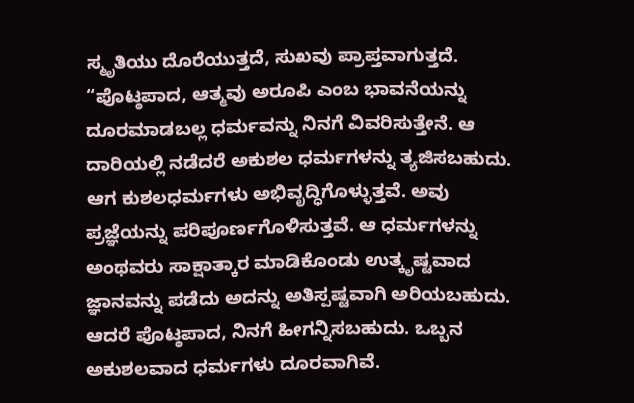ಸ್ಮೃತಿಯು ದೊರೆಯುತ್ತದೆ, ಸುಖವು ಪ್ರಾಪ್ತವಾಗುತ್ತದೆ.
“ಪೊಟ್ಠಪಾದ, ಆತ್ಮವು ಅರೂಪಿ ಎಂಬ ಭಾವನೆಯನ್ನು ದೂರಮಾಡಬಲ್ಲ ಧರ್ಮವನ್ನು ನಿನಗೆ ವಿವರಿಸುತ್ತೇನೆ. ಆ ದಾರಿಯಲ್ಲಿ ನಡೆದರೆ ಅಕುಶಲ ಧರ್ಮಗಳನ್ನು ತ್ಯಜಿಸಬಹುದು. ಆಗ ಕುಶಲಧರ್ಮಗಳು ಅಭಿವೃದ್ಧಿಗೊಳ್ಳುತ್ತವೆ. ಅವು ಪ್ರಜ್ಞೆಯನ್ನು ಪರಿಪೂರ್ಣಗೊಳಿಸುತ್ತವೆ. ಆ ಧರ್ಮಗಳನ್ನು ಅಂಥವರು ಸಾಕ್ಷಾತ್ಕಾರ ಮಾಡಿಕೊಂಡು ಉತ್ಕೃಷ್ಟವಾದ ಜ್ಞಾನವನ್ನು ಪಡೆದು ಅದನ್ನು ಅತಿಸ್ಪಷ್ಟವಾಗಿ ಅರಿಯಬಹುದು. ಆದರೆ ಪೊಟ್ಠಪಾದ, ನಿನಗೆ ಹೀಗನ್ನಿಸಬಹುದು. ಒಬ್ಬನ ಅಕುಶಲವಾದ ಧರ್ಮಗಳು ದೂರವಾಗಿವೆ.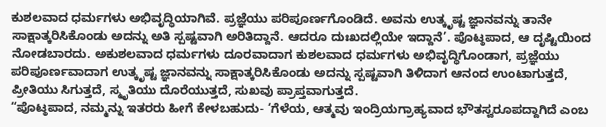ಕುಶಲವಾದ ಧರ್ಮಗಳು ಅಭಿವೃದ್ಧಿಯಾಗಿವೆ. ಪ್ರಜ್ಞೆಯು ಪರಿಪೂರ್ಣಗೊಂಡಿದೆ. ಅವನು ಉತ್ಕೃಷ್ಟ ಜ್ಞಾನವನ್ನು ತಾನೇ ಸಾಕ್ಷಾತ್ಕರಿಸಿಕೊಂಡು ಅದನ್ನು ಅತಿ ಸ್ಪಷ್ಟವಾಗಿ ಅರಿತಿದ್ದಾನೆ. ಆದರೂ ದುಃಖದಲ್ಲಿಯೇ ಇದ್ದಾನೆ’. ಪೊಟ್ಠಪಾದ, ಆ ದೃಷ್ಟಿಯಿಂದ ನೋಡಬಾರದು. ಅಕುಶಲವಾದ ಧರ್ಮಗಳು ದೂರವಾದಾಗ ಕುಶಲವಾದ ಧರ್ಮಗಳು ಅಭಿವೃದ್ಧಿಗೊಂಡಾಗ, ಪ್ರಜ್ಞೆಯು ಪರಿಪೂರ್ಣವಾದಾಗ ಉತ್ಕೃಷ್ಟ ಜ್ಞಾನವನ್ನು ಸಾಕ್ಷಾತ್ಕರಿಸಿಕೊಂಡು ಅದನ್ನು ಸ್ಪಷ್ಟವಾಗಿ ತಿಳಿದಾಗ ಆನಂದ ಉಂಟಾಗುತ್ತದೆ, ಪ್ರೀತಿಯು ಸಿಗುತ್ತದೆ, ಸ್ಮೃತಿಯು ದೊರೆಯುತ್ತದೆ, ಸುಖವು ಪ್ರಾಪ್ತವಾಗುತ್ತದೆ.
“ಪೊಟ್ಠಪಾದ, ನಮ್ಮನ್ನು ಇತರರು ಹೀಗೆ ಕೇಳಬಹುದು- ‘ಗೆಳೆಯ, ಆತ್ಮವು ಇಂದ್ರಿಯಗ್ರಾಹ್ಯವಾದ ಭೌತಸ್ವರೂಪದ್ದಾಗಿದೆ ಎಂಬ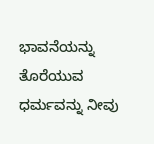ಭಾವನೆಯನ್ನು ತೊರೆಯುವ ಧರ್ಮವನ್ನು ನೀವು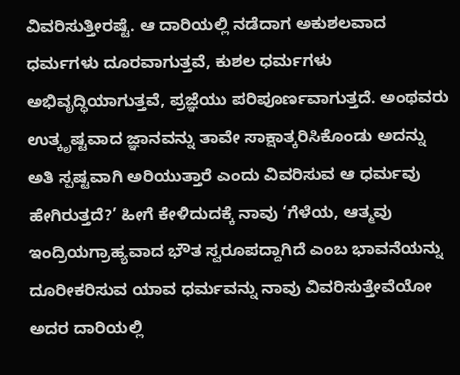ವಿವರಿಸುತ್ತೀರಷ್ಟೆ. ಆ ದಾರಿಯಲ್ಲಿ ನಡೆದಾಗ ಅಕುಶಲವಾದ ಧರ್ಮಗಳು ದೂರವಾಗುತ್ತವೆ, ಕುಶಲ ಧರ್ಮಗಳು ಅಭಿವೃದ್ಧಿಯಾಗುತ್ತವೆ, ಪ್ರಜ್ಞೆಯು ಪರಿಪೂರ್ಣವಾಗುತ್ತದೆ. ಅಂಥವರು ಉತ್ಕೃಷ್ಟವಾದ ಜ್ಞಾನವನ್ನು ತಾವೇ ಸಾಕ್ಷಾತ್ಕರಿಸಿಕೊಂಡು ಅದನ್ನು ಅತಿ ಸ್ಪಷ್ಟವಾಗಿ ಅರಿಯುತ್ತಾರೆ ಎಂದು ವಿವರಿಸುವ ಆ ಧರ್ಮವು ಹೇಗಿರುತ್ತದೆ?’ ಹೀಗೆ ಕೇಳಿದುದಕ್ಕೆ ನಾವು ‘ಗೆಳೆಯ, ಆತ್ಮವು ಇಂದ್ರಿಯಗ್ರಾಹ್ಯವಾದ ಭೌತ ಸ್ವರೂಪದ್ದಾಗಿದೆ ಎಂಬ ಭಾವನೆಯನ್ನು ದೂರೀಕರಿಸುವ ಯಾವ ಧರ್ಮವನ್ನು ನಾವು ವಿವರಿಸುತ್ತೇವೆಯೋ ಅದರ ದಾರಿಯಲ್ಲಿ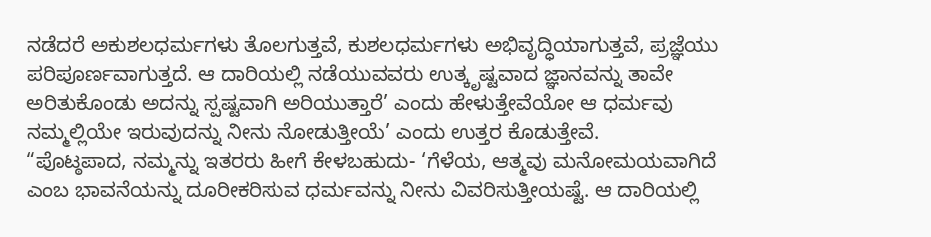ನಡೆದರೆ ಅಕುಶಲಧರ್ಮಗಳು ತೊಲಗುತ್ತವೆ, ಕುಶಲಧರ್ಮಗಳು ಅಭಿವೃದ್ಧಿಯಾಗುತ್ತವೆ, ಪ್ರಜ್ಞೆಯು ಪರಿಪೂರ್ಣವಾಗುತ್ತದೆ. ಆ ದಾರಿಯಲ್ಲಿ ನಡೆಯುವವರು ಉತ್ಕೃಷ್ಟವಾದ ಜ್ಞಾನವನ್ನು ತಾವೇ ಅರಿತುಕೊಂಡು ಅದನ್ನು ಸ್ಪಷ್ಟವಾಗಿ ಅರಿಯುತ್ತಾರೆ’ ಎಂದು ಹೇಳುತ್ತೇವೆಯೋ ಆ ಧರ್ಮವು ನಮ್ಮಲ್ಲಿಯೇ ಇರುವುದನ್ನು ನೀನು ನೋಡುತ್ತೀಯೆ’ ಎಂದು ಉತ್ತರ ಕೊಡುತ್ತೇವೆ.
“ಪೊಟ್ಠಪಾದ, ನಮ್ಮನ್ನು ಇತರರು ಹೀಗೆ ಕೇಳಬಹುದು- ‘ಗೆಳೆಯ, ಆತ್ಮವು ಮನೋಮಯವಾಗಿದೆ ಎಂಬ ಭಾವನೆಯನ್ನು ದೂರೀಕರಿಸುವ ಧರ್ಮವನ್ನು ನೀನು ವಿವರಿಸುತ್ತೀಯಷ್ಟೆ. ಆ ದಾರಿಯಲ್ಲಿ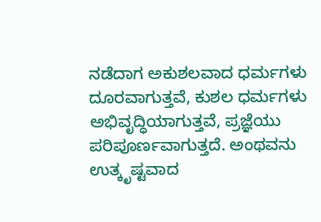ನಡೆದಾಗ ಅಕುಶಲವಾದ ಧರ್ಮಗಳು ದೂರವಾಗುತ್ತವೆ, ಕುಶಲ ಧರ್ಮಗಳು ಅಭಿವೃದ್ಧಿಯಾಗುತ್ತವೆ, ಪ್ರಜ್ಞೆಯು ಪರಿಪೂರ್ಣವಾಗುತ್ತದೆ. ಅಂಥವನು ಉತ್ಕೃಷ್ಟವಾದ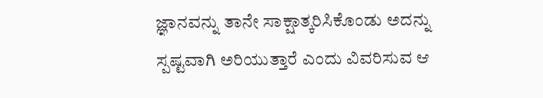ಜ್ಞಾನವನ್ನು ತಾನೇ ಸಾಕ್ಷಾತ್ಕರಿಸಿಕೊಂಡು ಅದನ್ನು ಸ್ಪಷ್ಟವಾಗಿ ಅರಿಯುತ್ತಾರೆ ಎಂದು ವಿವರಿಸುವ ಆ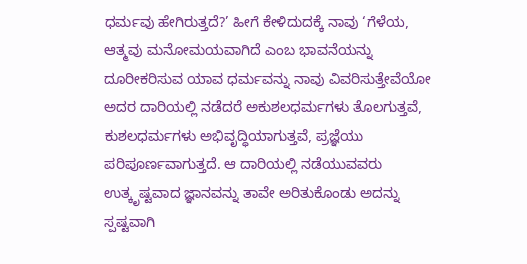ಧರ್ಮವು ಹೇಗಿರುತ್ತದೆ?’ ಹೀಗೆ ಕೇಳಿದುದಕ್ಕೆ ನಾವು ‘ಗೆಳೆಯ, ಆತ್ಮವು ಮನೋಮಯವಾಗಿದೆ ಎಂಬ ಭಾವನೆಯನ್ನು ದೂರೀಕರಿಸುವ ಯಾವ ಧರ್ಮವನ್ನು ನಾವು ವಿವರಿಸುತ್ತೇವೆಯೋ ಅದರ ದಾರಿಯಲ್ಲಿ ನಡೆದರೆ ಅಕುಶಲಧರ್ಮಗಳು ತೊಲಗುತ್ತವೆ, ಕುಶಲಧರ್ಮಗಳು ಅಭಿವೃದ್ಧಿಯಾಗುತ್ತವೆ, ಪ್ರಜ್ಞೆಯು ಪರಿಪೂರ್ಣವಾಗುತ್ತದೆ. ಆ ದಾರಿಯಲ್ಲಿ ನಡೆಯುವವರು ಉತ್ಕೃಷ್ಟವಾದ ಜ್ಞಾನವನ್ನು ತಾವೇ ಅರಿತುಕೊಂಡು ಅದನ್ನು ಸ್ಪಷ್ಟವಾಗಿ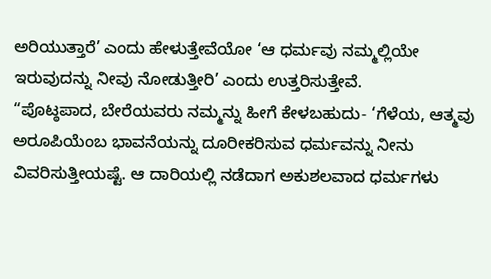ಅರಿಯುತ್ತಾರೆ’ ಎಂದು ಹೇಳುತ್ತೇವೆಯೋ ‘ಆ ಧರ್ಮವು ನಮ್ಮಲ್ಲಿಯೇ ಇರುವುದನ್ನು ನೀವು ನೋಡುತ್ತೀರಿ’ ಎಂದು ಉತ್ತರಿಸುತ್ತೇವೆ.
“ಪೊಟ್ಠಪಾದ, ಬೇರೆಯವರು ನಮ್ಮನ್ನು ಹೀಗೆ ಕೇಳಬಹುದು- ‘ಗೆಳೆಯ, ಆತ್ಮವು ಅರೂಪಿಯೆಂಬ ಭಾವನೆಯನ್ನು ದೂರೀಕರಿಸುವ ಧರ್ಮವನ್ನು ನೀನು ವಿವರಿಸುತ್ತೀಯಷ್ಟೆ. ಆ ದಾರಿಯಲ್ಲಿ ನಡೆದಾಗ ಅಕುಶಲವಾದ ಧರ್ಮಗಳು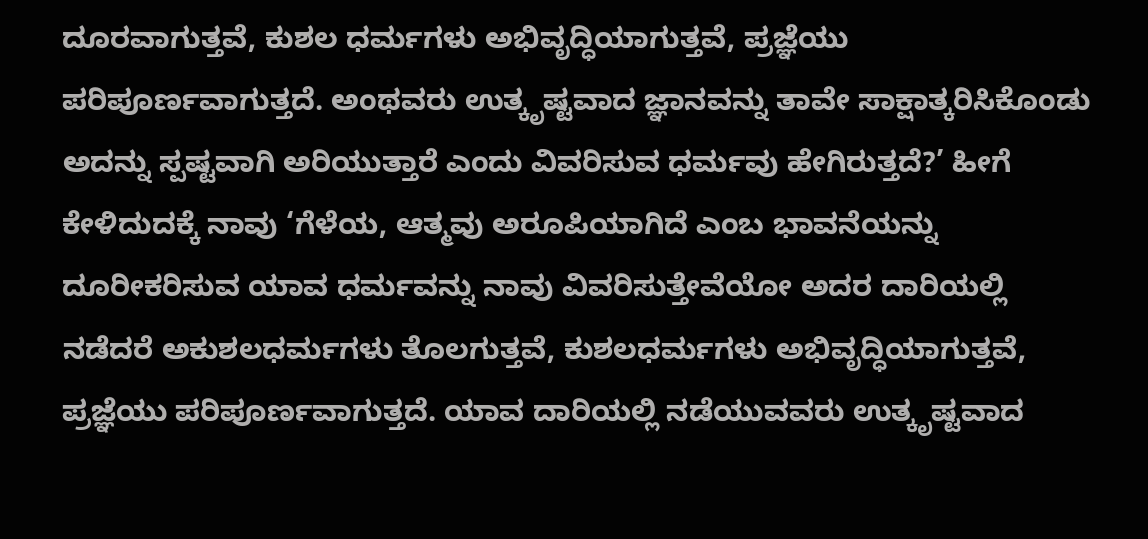ದೂರವಾಗುತ್ತವೆ, ಕುಶಲ ಧರ್ಮಗಳು ಅಭಿವೃದ್ಧಿಯಾಗುತ್ತವೆ, ಪ್ರಜ್ಞೆಯು ಪರಿಪೂರ್ಣವಾಗುತ್ತದೆ. ಅಂಥವರು ಉತ್ಕೃಷ್ಟವಾದ ಜ್ಞಾನವನ್ನು ತಾವೇ ಸಾಕ್ಷಾತ್ಕರಿಸಿಕೊಂಡು ಅದನ್ನು ಸ್ಪಷ್ಟವಾಗಿ ಅರಿಯುತ್ತಾರೆ ಎಂದು ವಿವರಿಸುವ ಧರ್ಮವು ಹೇಗಿರುತ್ತದೆ?’ ಹೀಗೆ ಕೇಳಿದುದಕ್ಕೆ ನಾವು ‘ಗೆಳೆಯ, ಆತ್ಮವು ಅರೂಪಿಯಾಗಿದೆ ಎಂಬ ಭಾವನೆಯನ್ನು ದೂರೀಕರಿಸುವ ಯಾವ ಧರ್ಮವನ್ನು ನಾವು ವಿವರಿಸುತ್ತೇವೆಯೋ ಅದರ ದಾರಿಯಲ್ಲಿ ನಡೆದರೆ ಅಕುಶಲಧರ್ಮಗಳು ತೊಲಗುತ್ತವೆ, ಕುಶಲಧರ್ಮಗಳು ಅಭಿವೃದ್ಧಿಯಾಗುತ್ತವೆ, ಪ್ರಜ್ಞೆಯು ಪರಿಪೂರ್ಣವಾಗುತ್ತದೆ. ಯಾವ ದಾರಿಯಲ್ಲಿ ನಡೆಯುವವರು ಉತ್ಕೃಷ್ಟವಾದ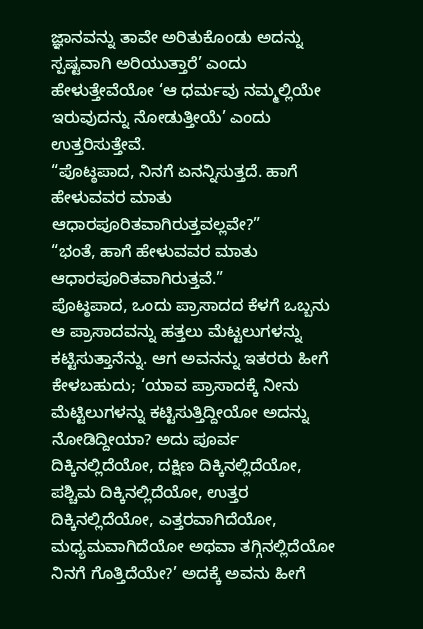ಜ್ಞಾನವನ್ನು ತಾವೇ ಅರಿತುಕೊಂಡು ಅದನ್ನು ಸ್ಪಷ್ಟವಾಗಿ ಅರಿಯುತ್ತಾರೆ’ ಎಂದು ಹೇಳುತ್ತೇವೆಯೋ ‘ಆ ಧರ್ಮವು ನಮ್ಮಲ್ಲಿಯೇ ಇರುವುದನ್ನು ನೋಡುತ್ತೀಯೆ’ ಎಂದು ಉತ್ತರಿಸುತ್ತೇವೆ.
“ಪೊಟ್ಠಪಾದ, ನಿನಗೆ ಏನನ್ನಿಸುತ್ತದೆ. ಹಾಗೆ ಹೇಳುವವರ ಮಾತು ಆಧಾರಪೂರಿತವಾಗಿರುತ್ತವಲ್ಲವೇ?”
“ಭಂತೆ, ಹಾಗೆ ಹೇಳುವವರ ಮಾತು ಆಧಾರಪೂರಿತವಾಗಿರುತ್ತವೆ.”
ಪೊಟ್ಠಪಾದ, ಒಂದು ಪ್ರಾಸಾದದ ಕೆಳಗೆ ಒಬ್ಬನು ಆ ಪ್ರಾಸಾದವನ್ನು ಹತ್ತಲು ಮೆಟ್ಟಲುಗಳನ್ನು ಕಟ್ಟಿಸುತ್ತಾನೆನ್ನು. ಆಗ ಅವನನ್ನು ಇತರರು ಹೀಗೆ ಕೇಳಬಹುದು; ‘ಯಾವ ಪ್ರಾಸಾದಕ್ಕೆ ನೀನು ಮೆಟ್ಟಿಲುಗಳನ್ನು ಕಟ್ಟಿಸುತ್ತಿದ್ದೀಯೋ ಅದನ್ನು ನೋಡಿದ್ದೀಯಾ? ಅದು ಪೂರ್ವ ದಿಕ್ಕಿನಲ್ಲಿದೆಯೋ, ದಕ್ಷಿಣ ದಿಕ್ಕಿನಲ್ಲಿದೆಯೋ, ಪಶ್ಚಿಮ ದಿಕ್ಕಿನಲ್ಲಿದೆಯೋ, ಉತ್ತರ ದಿಕ್ಕಿನಲ್ಲಿದೆಯೋ, ಎತ್ತರವಾಗಿದೆಯೋ, ಮಧ್ಯಮವಾಗಿದೆಯೋ ಅಥವಾ ತಗ್ಗಿನಲ್ಲಿದೆಯೋ ನಿನಗೆ ಗೊತ್ತಿದೆಯೇ?’ ಅದಕ್ಕೆ ಅವನು ಹೀಗೆ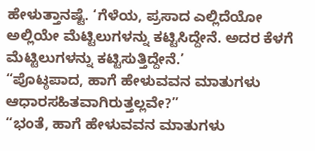ಹೇಳುತ್ತಾನಷ್ಟೆ. ‘ಗೆಳೆಯ, ಪ್ರಸಾದ ಎಲ್ಲಿದೆಯೋ ಅಲ್ಲಿಯೇ ಮೆಟ್ಟಿಲುಗಳನ್ನು ಕಟ್ಟಿಸಿದ್ದೇನೆ. ಅದರ ಕೆಳಗೆ ಮೆಟ್ಟಿಲುಗಳನ್ನು ಕಟ್ಟಿಸುತ್ತಿದ್ದೇನೆ.’
“ಪೊಟ್ಠಪಾದ, ಹಾಗೆ ಹೇಳುವವನ ಮಾತುಗಳು ಆಧಾರಸಹಿತವಾಗಿರುತ್ತಲ್ಲವೇ?”
“ಭಂತೆ, ಹಾಗೆ ಹೇಳುವವನ ಮಾತುಗಳು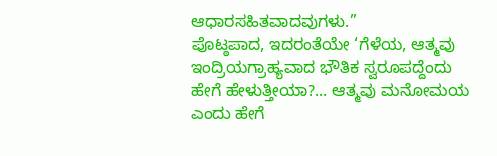ಆಧಾರಸಹಿತವಾದವುಗಳು.”
ಪೊಟ್ಠಪಾದ, ಇದರಂತೆಯೇ ‘ಗೆಳೆಯ, ಆತ್ಮವು ಇಂದ್ರಿಯಗ್ರಾಹ್ಯವಾದ ಭೌತಿಕ ಸ್ವರೂಪದ್ದೆಂದು ಹೇಗೆ ಹೇಳುತ್ತೀಯಾ?... ಆತ್ಮವು ಮನೋಮಯ ಎಂದು ಹೇಗೆ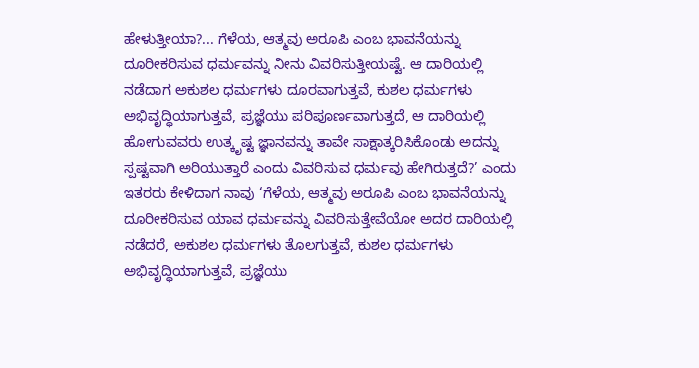ಹೇಳುತ್ತೀಯಾ?... ಗೆಳೆಯ, ಆತ್ಮವು ಅರೂಪಿ ಎಂಬ ಭಾವನೆಯನ್ನು ದೂರೀಕರಿಸುವ ಧರ್ಮವನ್ನು ನೀನು ವಿವರಿಸುತ್ತೀಯಷ್ಟೆ. ಆ ದಾರಿಯಲ್ಲಿ ನಡೆದಾಗ ಅಕುಶಲ ಧರ್ಮಗಳು ದೂರವಾಗುತ್ತವೆ, ಕುಶಲ ಧರ್ಮಗಳು ಅಭಿವೃದ್ಧಿಯಾಗುತ್ತವೆ, ಪ್ರಜ್ಞೆಯು ಪರಿಪೂರ್ಣವಾಗುತ್ತದೆ, ಆ ದಾರಿಯಲ್ಲಿ ಹೋಗುವವರು ಉತ್ಕೃಷ್ಟ ಜ್ಞಾನವನ್ನು ತಾವೇ ಸಾಕ್ಷಾತ್ಕರಿಸಿಕೊಂಡು ಅದನ್ನು ಸ್ಪಷ್ಟವಾಗಿ ಅರಿಯುತ್ತಾರೆ ಎಂದು ವಿವರಿಸುವ ಧರ್ಮವು ಹೇಗಿರುತ್ತದೆ?’ ಎಂದು ಇತರರು ಕೇಳಿದಾಗ ನಾವು ‘ಗೆಳೆಯ, ಆತ್ಮವು ಅರೂಪಿ ಎಂಬ ಭಾವನೆಯನ್ನು ದೂರೀಕರಿಸುವ ಯಾವ ಧರ್ಮವನ್ನು ವಿವರಿಸುತ್ತೇವೆಯೋ ಅದರ ದಾರಿಯಲ್ಲಿ ನಡೆದರೆ, ಅಕುಶಲ ಧರ್ಮಗಳು ತೊಲಗುತ್ತವೆ, ಕುಶಲ ಧರ್ಮಗಳು ಅಭಿವೃದ್ಧಿಯಾಗುತ್ತವೆ, ಪ್ರಜ್ಞೆಯು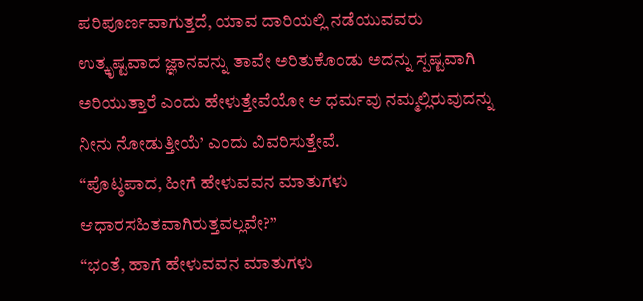ಪರಿಪೂರ್ಣವಾಗುತ್ತದೆ, ಯಾವ ದಾರಿಯಲ್ಲಿ ನಡೆಯುವವರು ಉತ್ಕೃಷ್ಟವಾದ ಜ್ಞಾನವನ್ನು ತಾವೇ ಅರಿತುಕೊಂಡು ಅದನ್ನು ಸ್ಪಷ್ಟವಾಗಿ ಅರಿಯುತ್ತಾರೆ ಎಂದು ಹೇಳುತ್ತೇವೆಯೋ ಆ ಧರ್ಮವು ನಮ್ಮಲ್ಲಿರುವುದನ್ನು ನೀನು ನೋಡುತ್ತೀಯೆ’ ಎಂದು ವಿವರಿಸುತ್ತೇವೆ.
“ಪೊಟ್ಠಪಾದ, ಹೀಗೆ ಹೇಳುವವನ ಮಾತುಗಳು ಆಧಾರಸಹಿತವಾಗಿರುತ್ತವಲ್ಲವೇ?”
“ಭಂತೆ, ಹಾಗೆ ಹೇಳುವವನ ಮಾತುಗಳು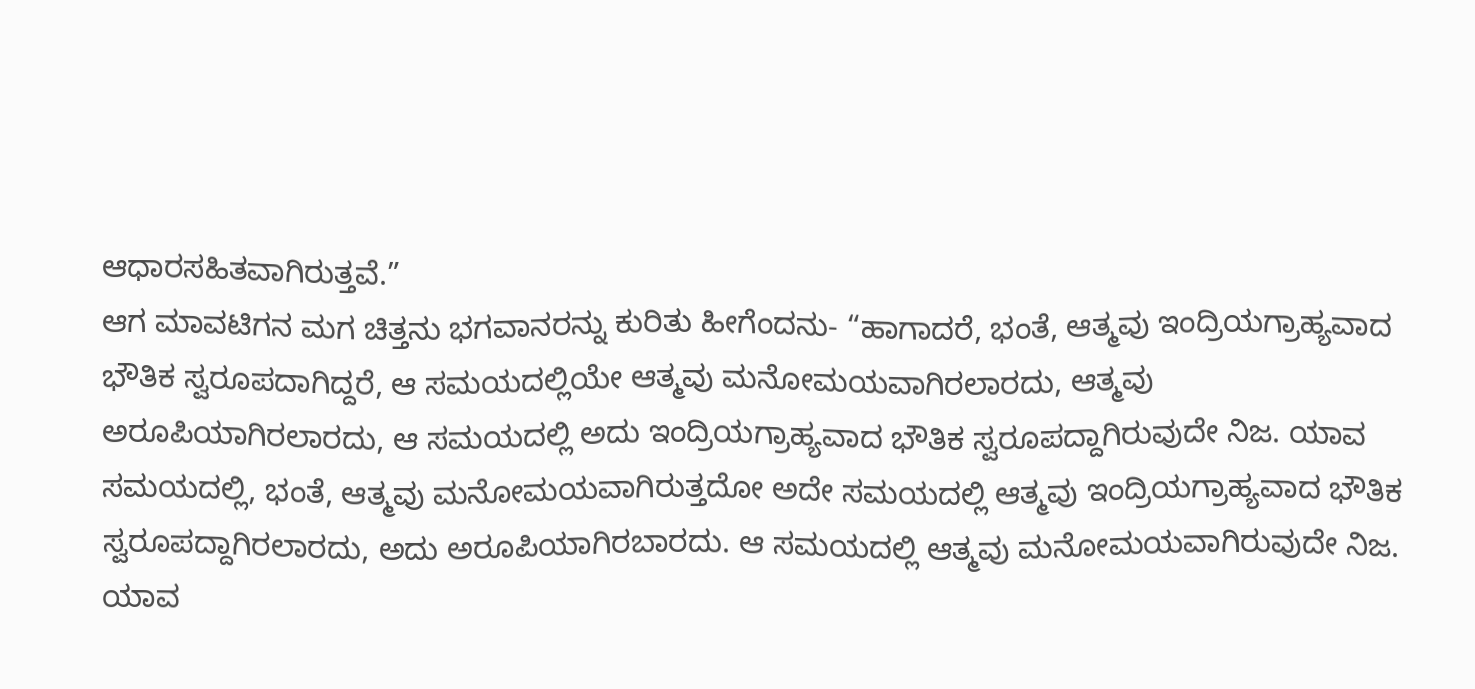ಆಧಾರಸಹಿತವಾಗಿರುತ್ತವೆ.”
ಆಗ ಮಾವಟಿಗನ ಮಗ ಚಿತ್ತನು ಭಗವಾನರನ್ನು ಕುರಿತು ಹೀಗೆಂದನು- “ಹಾಗಾದರೆ, ಭಂತೆ, ಆತ್ಮವು ಇಂದ್ರಿಯಗ್ರಾಹ್ಯವಾದ ಭೌತಿಕ ಸ್ವರೂಪದಾಗಿದ್ದರೆ, ಆ ಸಮಯದಲ್ಲಿಯೇ ಆತ್ಮವು ಮನೋಮಯವಾಗಿರಲಾರದು, ಆತ್ಮವು ಅರೂಪಿಯಾಗಿರಲಾರದು, ಆ ಸಮಯದಲ್ಲಿ ಅದು ಇಂದ್ರಿಯಗ್ರಾಹ್ಯವಾದ ಭೌತಿಕ ಸ್ವರೂಪದ್ದಾಗಿರುವುದೇ ನಿಜ. ಯಾವ ಸಮಯದಲ್ಲಿ, ಭಂತೆ, ಆತ್ಮವು ಮನೋಮಯವಾಗಿರುತ್ತದೋ ಅದೇ ಸಮಯದಲ್ಲಿ ಆತ್ಮವು ಇಂದ್ರಿಯಗ್ರಾಹ್ಯವಾದ ಭೌತಿಕ ಸ್ವರೂಪದ್ದಾಗಿರಲಾರದು, ಅದು ಅರೂಪಿಯಾಗಿರಬಾರದು. ಆ ಸಮಯದಲ್ಲಿ ಆತ್ಮವು ಮನೋಮಯವಾಗಿರುವುದೇ ನಿಜ. ಯಾವ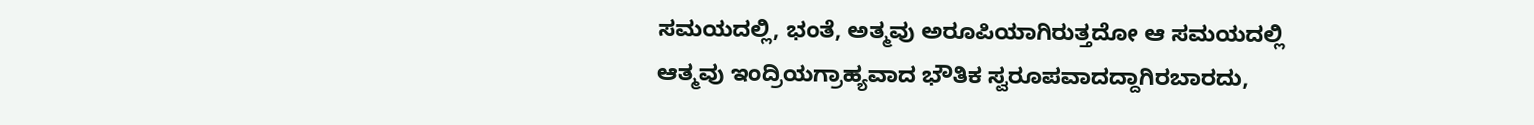ಸಮಯದಲ್ಲಿ, ಭಂತೆ, ಅತ್ಮವು ಅರೂಪಿಯಾಗಿರುತ್ತದೋ ಆ ಸಮಯದಲ್ಲಿ ಆತ್ಮವು ಇಂದ್ರಿಯಗ್ರಾಹ್ಯವಾದ ಭೌತಿಕ ಸ್ವರೂಪವಾದದ್ದಾಗಿರಬಾರದು,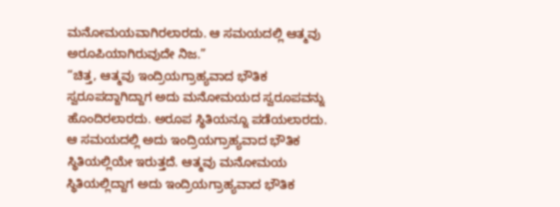ಮನೋಮಯವಾಗಿರಲಾರದು. ಆ ಸಮಯದಲ್ಲಿ ಆತ್ಮವು ಅರೂಪಿಯಾಗಿರುವುದೇ ನಿಜ.”
“ಚಿತ್ತ, ಆತ್ಮವು ಇಂದ್ರಿಯಗ್ರಾಹ್ಯವಾದ ಭೌತಿಕ ಸ್ವರೂಪದ್ದಾಗಿದ್ದಾಗ ಅದು ಮನೋಮಯದ ಸ್ವರೂಪವನ್ನು ಹೊಂದಿರಲಾರದು. ಅರೂಪ ಸ್ಥಿತಿಯನ್ನೂ ಪಡೆಯಲಾರದು. ಆ ಸಮಯದಲ್ಲಿ ಅದು ಇಂದ್ರಿಯಗ್ರಾಹ್ಯವಾದ ಭೌತಿಕ ಸ್ಥಿತಿಯಲ್ಲಿಯೇ ಇರುತ್ತದೆ. ಆತ್ಮವು ಮನೋಮಯ ಸ್ಥಿತಿಯಲ್ಲಿದ್ದಾಗ ಅದು ಇಂದ್ರಿಯಗ್ರಾಹ್ಯವಾದ ಭೌತಿಕ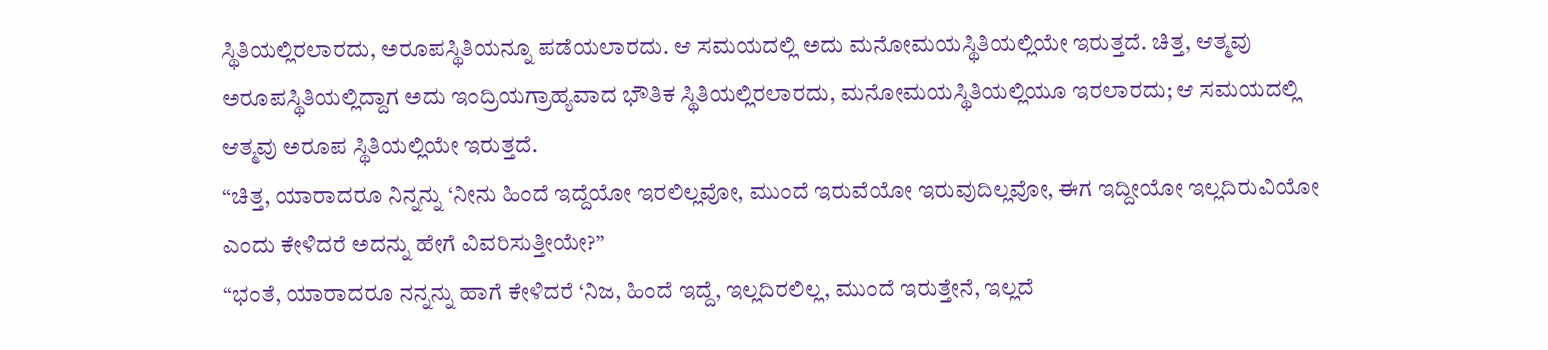ಸ್ಥಿತಿಯಲ್ಲಿರಲಾರದು, ಅರೂಪಸ್ಥಿತಿಯನ್ನೂ ಪಡೆಯಲಾರದು. ಆ ಸಮಯದಲ್ಲಿ ಅದು ಮನೋಮಯಸ್ಥಿತಿಯಲ್ಲಿಯೇ ಇರುತ್ತದೆ. ಚಿತ್ತ, ಆತ್ಮವು ಅರೂಪಸ್ಥಿತಿಯಲ್ಲಿದ್ದಾಗ ಅದು ಇಂದ್ರಿಯಗ್ರಾಹ್ಯವಾದ ಭೌತಿಕ ಸ್ಥಿತಿಯಲ್ಲಿರಲಾರದು, ಮನೋಮಯಸ್ಥಿತಿಯಲ್ಲಿಯೂ ಇರಲಾರದು; ಆ ಸಮಯದಲ್ಲಿ ಆತ್ಮವು ಅರೂಪ ಸ್ಥಿತಿಯಲ್ಲಿಯೇ ಇರುತ್ತದೆ.
“ಚಿತ್ತ, ಯಾರಾದರೂ ನಿನ್ನನ್ನು ‘ನೀನು ಹಿಂದೆ ಇದ್ದೆಯೋ ಇರಲಿಲ್ಲವೋ, ಮುಂದೆ ಇರುವೆಯೋ ಇರುವುದಿಲ್ಲವೋ, ಈಗ ಇದ್ದೀಯೋ ಇಲ್ಲದಿರುವಿಯೋ ಎಂದು ಕೇಳಿದರೆ ಅದನ್ನು ಹೇಗೆ ವಿವರಿಸುತ್ತೀಯೇ?”
“ಭಂತೆ, ಯಾರಾದರೂ ನನ್ನನ್ನು ಹಾಗೆ ಕೇಳಿದರೆ ‘ನಿಜ, ಹಿಂದೆ ಇದ್ದೆ, ಇಲ್ಲದಿರಲಿಲ್ಲ, ಮುಂದೆ ಇರುತ್ತೇನೆ, ಇಲ್ಲದೆ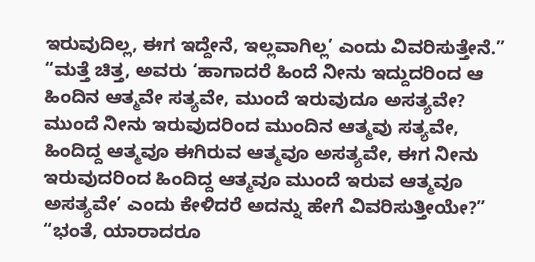ಇರುವುದಿಲ್ಲ, ಈಗ ಇದ್ದೇನೆ, ಇಲ್ಲವಾಗಿಲ್ಲ’ ಎಂದು ವಿವರಿಸುತ್ತೇನೆ.”
“ಮತ್ತೆ ಚಿತ್ತ, ಅವರು ‘ಹಾಗಾದರೆ ಹಿಂದೆ ನೀನು ಇದ್ದುದರಿಂದ ಆ ಹಿಂದಿನ ಆತ್ಮವೇ ಸತ್ಯವೇ, ಮುಂದೆ ಇರುವುದೂ ಅಸತ್ಯವೇ? ಮುಂದೆ ನೀನು ಇರುವುದರಿಂದ ಮುಂದಿನ ಆತ್ಮವು ಸತ್ಯವೇ, ಹಿಂದಿದ್ದ ಆತ್ಮವೂ ಈಗಿರುವ ಆತ್ಮವೂ ಅಸತ್ಯವೇ, ಈಗ ನೀನು ಇರುವುದರಿಂದ ಹಿಂದಿದ್ದ ಆತ್ಮವೂ ಮುಂದೆ ಇರುವ ಆತ್ಮವೂ ಅಸತ್ಯವೇ’ ಎಂದು ಕೇಳಿದರೆ ಅದನ್ನು ಹೇಗೆ ವಿವರಿಸುತ್ತೀಯೇ?”
“ಭಂತೆ, ಯಾರಾದರೂ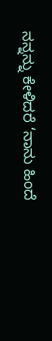ನನ್ನನ್ನು ಕೇಳಿದರೆ ‘ನಾನು ಹಿಂದೆ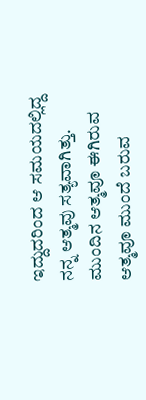ಇದ್ದುದರಿಂದ ಆ ಸಮಯದಲ್ಲಿದ್ದ ನನ್ನ ಆತ್ಮವು ಸತ್ಯವಾಗಿತ್ತು. ಮುಂದಿನ ಆತ್ಮವೂ ಈಗಿರುವ ಆತ್ಮವೂ ಮುಂದೆ ಬರುವ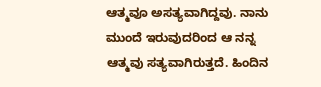ಆತ್ಮವೂ ಅಸತ್ಯವಾಗಿದ್ದವು. ನಾನು ಮುಂದೆ ಇರುವುದರಿಂದ ಆ ನನ್ನ ಆತ್ಮವು ಸತ್ಯವಾಗಿರುತ್ತದೆ. ಹಿಂದಿನ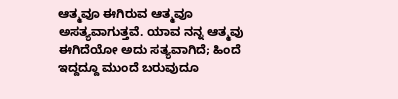ಆತ್ಮವೂ ಈಗಿರುವ ಆತ್ಮವೂ ಅಸತ್ಯವಾಗುತ್ತವೆ. ಯಾವ ನನ್ನ ಆತ್ಮವು ಈಗಿದೆಯೋ ಅದು ಸತ್ಯವಾಗಿದೆ; ಹಿಂದೆ ಇದ್ದದ್ದೂ ಮುಂದೆ ಬರುವುದೂ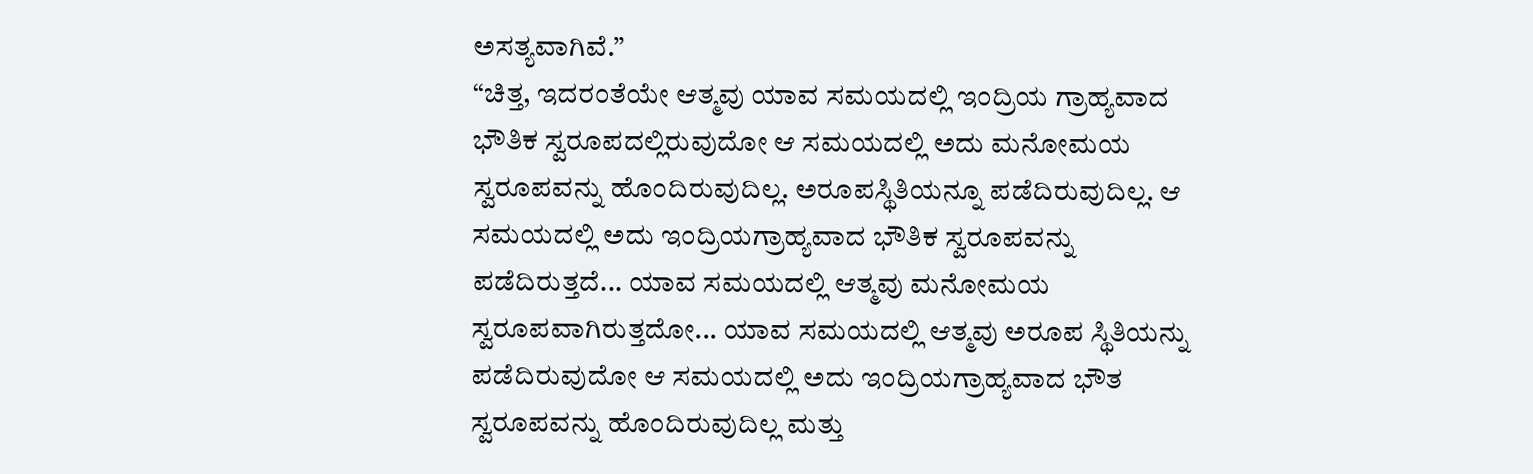ಅಸತ್ಯವಾಗಿವೆ.”
“ಚಿತ್ತ, ಇದರಂತೆಯೇ ಆತ್ಮವು ಯಾವ ಸಮಯದಲ್ಲಿ ಇಂದ್ರಿಯ ಗ್ರಾಹ್ಯವಾದ ಭೌತಿಕ ಸ್ವರೂಪದಲ್ಲಿರುವುದೋ ಆ ಸಮಯದಲ್ಲಿ ಅದು ಮನೋಮಯ ಸ್ವರೂಪವನ್ನು ಹೊಂದಿರುವುದಿಲ್ಲ. ಅರೂಪಸ್ಥಿತಿಯನ್ನೂ ಪಡೆದಿರುವುದಿಲ್ಲ. ಆ ಸಮಯದಲ್ಲಿ ಅದು ಇಂದ್ರಿಯಗ್ರಾಹ್ಯವಾದ ಭೌತಿಕ ಸ್ವರೂಪವನ್ನು ಪಡೆದಿರುತ್ತದೆ... ಯಾವ ಸಮಯದಲ್ಲಿ ಆತ್ಮವು ಮನೋಮಯ ಸ್ವರೂಪವಾಗಿರುತ್ತದೋ... ಯಾವ ಸಮಯದಲ್ಲಿ ಆತ್ಮವು ಅರೂಪ ಸ್ಥಿತಿಯನ್ನು ಪಡೆದಿರುವುದೋ ಆ ಸಮಯದಲ್ಲಿ ಅದು ಇಂದ್ರಿಯಗ್ರಾಹ್ಯವಾದ ಭೌತ ಸ್ವರೂಪವನ್ನು ಹೊಂದಿರುವುದಿಲ್ಲ ಮತ್ತು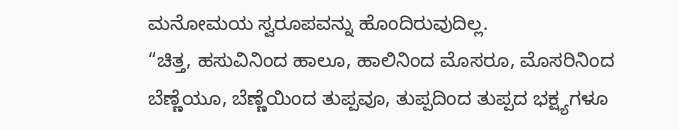ಮನೋಮಯ ಸ್ವರೂಪವನ್ನು ಹೊಂದಿರುವುದಿಲ್ಲ.
“ಚಿತ್ತ, ಹಸುವಿನಿಂದ ಹಾಲೂ, ಹಾಲಿನಿಂದ ಮೊಸರೂ, ಮೊಸರಿನಿಂದ ಬೆಣ್ಣೆಯೂ, ಬೆಣ್ಣೆಯಿಂದ ತುಪ್ಪವೂ, ತುಪ್ಪದಿಂದ ತುಪ್ಪದ ಭಕ್ಷ್ಯಗಳೂ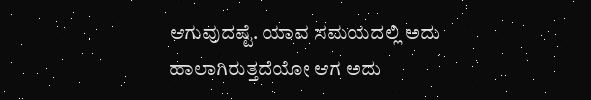ಆಗುವುದಷ್ಟೆ. ಯಾವ ಸಮಯದಲ್ಲಿ ಅದು ಹಾಲಾಗಿರುತ್ತದೆಯೋ ಆಗ ಅದು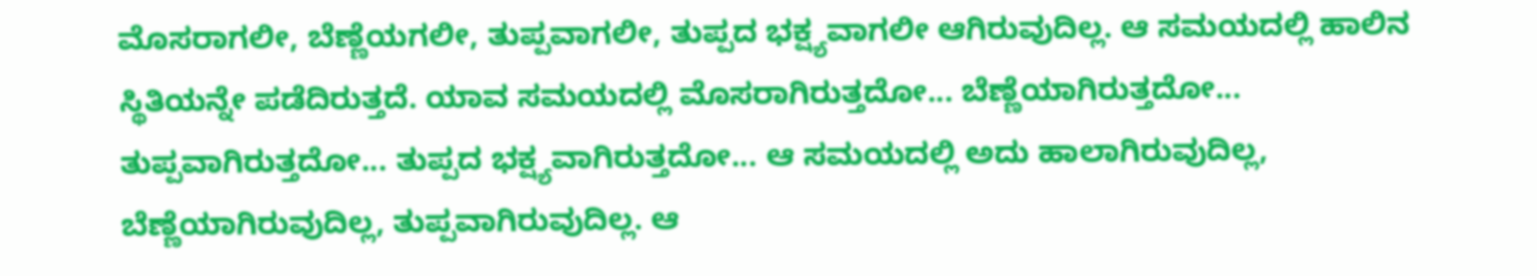ಮೊಸರಾಗಲೀ, ಬೆಣ್ಣೆಯಗಲೀ, ತುಪ್ಪವಾಗಲೀ, ತುಪ್ಪದ ಭಕ್ಷ್ಯವಾಗಲೀ ಆಗಿರುವುದಿಲ್ಲ. ಆ ಸಮಯದಲ್ಲಿ ಹಾಲಿನ ಸ್ಥಿತಿಯನ್ನೇ ಪಡೆದಿರುತ್ತದೆ. ಯಾವ ಸಮಯದಲ್ಲಿ ಮೊಸರಾಗಿರುತ್ತದೋ... ಬೆಣ್ಣೆಯಾಗಿರುತ್ತದೋ... ತುಪ್ಪವಾಗಿರುತ್ತದೋ... ತುಪ್ಪದ ಭಕ್ಷ್ಯವಾಗಿರುತ್ತದೋ... ಆ ಸಮಯದಲ್ಲಿ ಅದು ಹಾಲಾಗಿರುವುದಿಲ್ಲ, ಬೆಣ್ಣೆಯಾಗಿರುವುದಿಲ್ಲ, ತುಪ್ಪವಾಗಿರುವುದಿಲ್ಲ. ಆ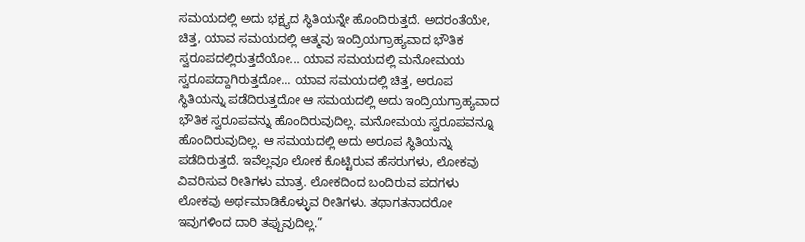ಸಮಯದಲ್ಲಿ ಅದು ಭಕ್ಷ್ಯದ ಸ್ಥಿತಿಯನ್ನೇ ಹೊಂದಿರುತ್ತದೆ. ಅದರಂತೆಯೇ, ಚಿತ್ತ, ಯಾವ ಸಮಯದಲ್ಲಿ ಆತ್ಮವು ಇಂದ್ರಿಯಗ್ರಾಹ್ಯವಾದ ಭೌತಿಕ ಸ್ವರೂಪದಲ್ಲಿರುತ್ತದೆಯೋ... ಯಾವ ಸಮಯದಲ್ಲಿ ಮನೋಮಯ ಸ್ವರೂಪದ್ದಾಗಿರುತ್ತದೋ... ಯಾವ ಸಮಯದಲ್ಲಿ ಚಿತ್ತ, ಅರೂಪ ಸ್ಥಿತಿಯನ್ನು ಪಡೆದಿರುತ್ತದೋ ಆ ಸಮಯದಲ್ಲಿ ಅದು ಇಂದ್ರಿಯಗ್ರಾಹ್ಯವಾದ ಭೌತಿಕ ಸ್ವರೂಪವನ್ನು ಹೊಂದಿರುವುದಿಲ್ಲ. ಮನೋಮಯ ಸ್ವರೂಪವನ್ನೂ ಹೊಂದಿರುವುದಿಲ್ಲ. ಆ ಸಮಯದಲ್ಲಿ ಅದು ಅರೂಪ ಸ್ಥಿತಿಯನ್ನು ಪಡೆದಿರುತ್ತದೆ. ಇವೆಲ್ಲವೂ ಲೋಕ ಕೊಟ್ಟಿರುವ ಹೆಸರುಗಳು, ಲೋಕವು ವಿವರಿಸುವ ರೀತಿಗಳು ಮಾತ್ರ. ಲೋಕದಿಂದ ಬಂದಿರುವ ಪದಗಳು ಲೋಕವು ಅರ್ಥಮಾಡಿಕೊಳ್ಳುವ ರೀತಿಗಳು. ತಥಾಗತನಾದರೋ ಇವುಗಳಿಂದ ದಾರಿ ತಪ್ಪುವುದಿಲ್ಲ.”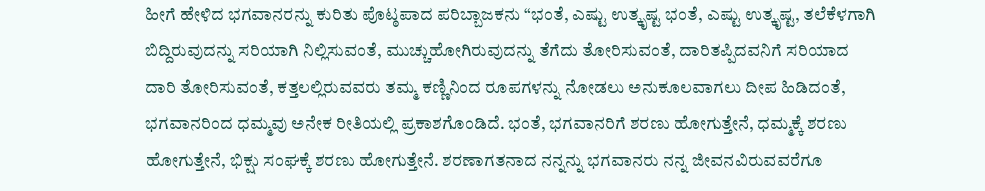ಹೀಗೆ ಹೇಳಿದ ಭಗವಾನರನ್ನು ಕುರಿತು ಪೊಟ್ಠಪಾದ ಪರಿಬ್ಬಾಜಕನು “ಭಂತೆ, ಎಷ್ಟು ಉತ್ಕೃಷ್ಟ ಭಂತೆ, ಎಷ್ಟು ಉತ್ಕೃಷ್ಟ, ತಲೆಕೆಳಗಾಗಿ ಬಿದ್ದಿರುವುದನ್ನು ಸರಿಯಾಗಿ ನಿಲ್ಲಿಸುವಂತೆ, ಮುಚ್ಚುಹೋಗಿರುವುದನ್ನು ತೆಗೆದು ತೋರಿಸುವಂತೆ, ದಾರಿತಪ್ಪಿದವನಿಗೆ ಸರಿಯಾದ ದಾರಿ ತೋರಿಸುವಂತೆ, ಕತ್ತಲಲ್ಲಿರುವವರು ತಮ್ಮ ಕಣ್ಣಿನಿಂದ ರೂಪಗಳನ್ನು ನೋಡಲು ಅನುಕೂಲವಾಗಲು ದೀಪ ಹಿಡಿದಂತೆ, ಭಗವಾನರಿಂದ ಧಮ್ಮವು ಅನೇಕ ರೀತಿಯಲ್ಲಿ ಪ್ರಕಾಶಗೊಂಡಿದೆ. ಭಂತೆ, ಭಗವಾನರಿಗೆ ಶರಣು ಹೋಗುತ್ತೇನೆ, ಧಮ್ಮಕ್ಕೆ ಶರಣು ಹೋಗುತ್ತೇನೆ, ಭಿಕ್ಷು ಸಂಘಕ್ಕೆ ಶರಣು ಹೋಗುತ್ತೇನೆ. ಶರಣಾಗತನಾದ ನನ್ನನ್ನು ಭಗವಾನರು ನನ್ನ ಜೀವನವಿರುವವರೆಗೂ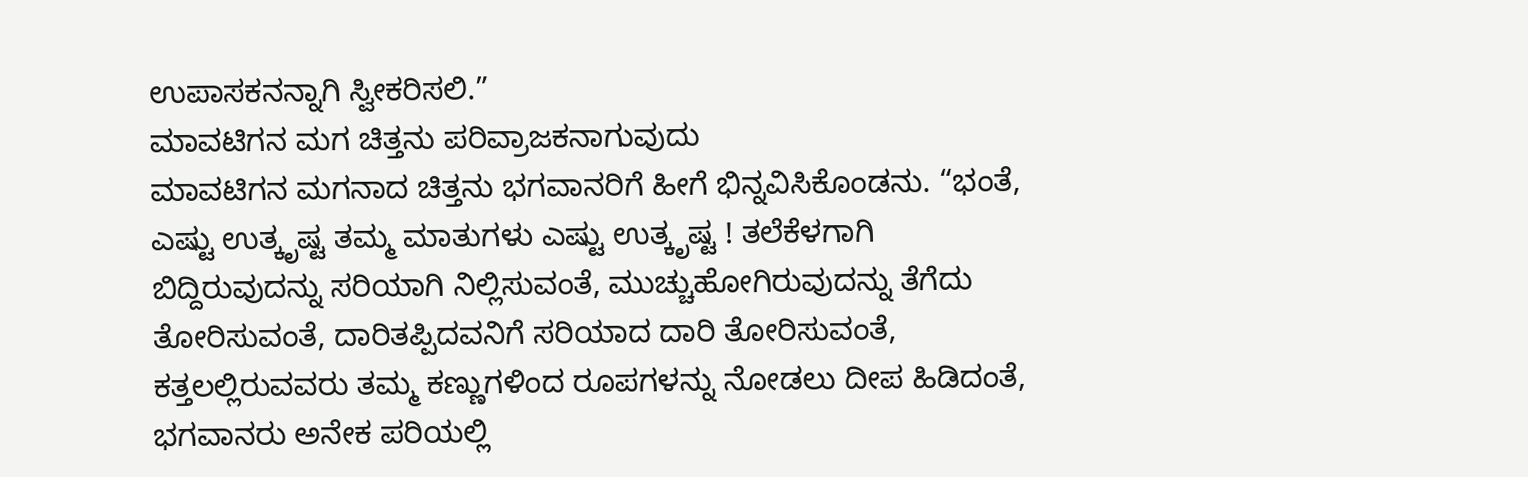ಉಪಾಸಕನನ್ನಾಗಿ ಸ್ವೀಕರಿಸಲಿ.”
ಮಾವಟಿಗನ ಮಗ ಚಿತ್ತನು ಪರಿವ್ರಾಜಕನಾಗುವುದು
ಮಾವಟಿಗನ ಮಗನಾದ ಚಿತ್ತನು ಭಗವಾನರಿಗೆ ಹೀಗೆ ಭಿನ್ನವಿಸಿಕೊಂಡನು. “ಭಂತೆ, ಎಷ್ಟು ಉತ್ಕೃಷ್ಟ ತಮ್ಮ ಮಾತುಗಳು ಎಷ್ಟು ಉತ್ಕೃಷ್ಟ ! ತಲೆಕೆಳಗಾಗಿ ಬಿದ್ದಿರುವುದನ್ನು ಸರಿಯಾಗಿ ನಿಲ್ಲಿಸುವಂತೆ, ಮುಚ್ಚುಹೋಗಿರುವುದನ್ನು ತೆಗೆದು ತೋರಿಸುವಂತೆ, ದಾರಿತಪ್ಪಿದವನಿಗೆ ಸರಿಯಾದ ದಾರಿ ತೋರಿಸುವಂತೆ, ಕತ್ತಲಲ್ಲಿರುವವರು ತಮ್ಮ ಕಣ್ಣುಗಳಿಂದ ರೂಪಗಳನ್ನು ನೋಡಲು ದೀಪ ಹಿಡಿದಂತೆ, ಭಗವಾನರು ಅನೇಕ ಪರಿಯಲ್ಲಿ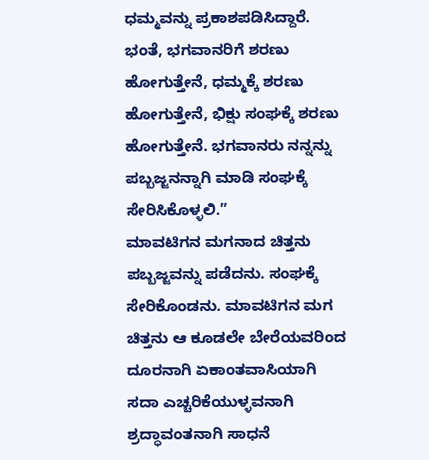ಧಮ್ಮವನ್ನು ಪ್ರಕಾಶಪಡಿಸಿದ್ದಾರೆ. ಭಂತೆ, ಭಗವಾನರಿಗೆ ಶರಣು ಹೋಗುತ್ತೇನೆ, ಧಮ್ಮಕ್ಕೆ ಶರಣು ಹೋಗುತ್ತೇನೆ, ಭಿಕ್ಷು ಸಂಘಕ್ಕೆ ಶರಣು ಹೋಗುತ್ತೇನೆ. ಭಗವಾನರು ನನ್ನನ್ನು ಪಬ್ಬಜ್ಜನನ್ನಾಗಿ ಮಾಡಿ ಸಂಘಕ್ಕೆ ಸೇರಿಸಿಕೊಳ್ಳಲಿ.”
ಮಾವಟಿಗನ ಮಗನಾದ ಚಿತ್ತನು ಪಬ್ಬಜ್ಜವನ್ನು ಪಡೆದನು. ಸಂಘಕ್ಕೆ ಸೇರಿಕೊಂಡನು. ಮಾವಟಿಗನ ಮಗ ಚಿತ್ತನು ಆ ಕೂಡಲೇ ಬೇರೆಯವರಿಂದ ದೂರನಾಗಿ ಏಕಾಂತವಾಸಿಯಾಗಿ ಸದಾ ಎಚ್ಚರಿಕೆಯುಳ್ಳವನಾಗಿ ಶ್ರದ್ಧಾವಂತನಾಗಿ ಸಾಧನೆ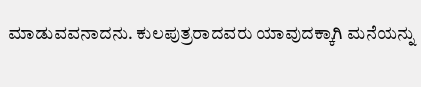ಮಾಡುವವನಾದನು. ಕುಲಪುತ್ರರಾದವರು ಯಾವುದಕ್ಕಾಗಿ ಮನೆಯನ್ನು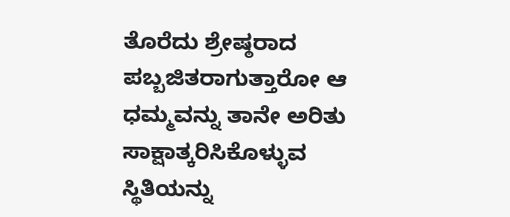ತೊರೆದು ಶ್ರೇಷ್ಠರಾದ ಪಬ್ಬಜಿತರಾಗುತ್ತಾರೋ ಆ ಧಮ್ಮವನ್ನು ತಾನೇ ಅರಿತು ಸಾಕ್ಷಾತ್ಕರಿಸಿಕೊಳ್ಳುವ ಸ್ಥಿತಿಯನ್ನು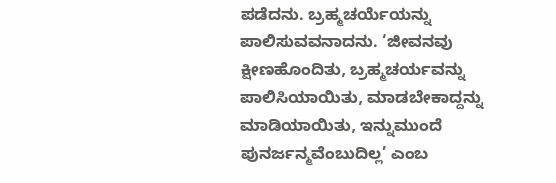ಪಡೆದನು. ಬ್ರಹ್ಮಚರ್ಯೆಯನ್ನು ಪಾಲಿಸುವವನಾದನು. ‘ಜೀವನವು ಕ್ಷೀಣಹೊಂದಿತು, ಬ್ರಹ್ಮಚರ್ಯವನ್ನು ಪಾಲಿಸಿಯಾಯಿತು, ಮಾಡಬೇಕಾದ್ದನ್ನು ಮಾಡಿಯಾಯಿತು, ಇನ್ನುಮುಂದೆ ಪುನರ್ಜನ್ಮವೆಂಬುದಿಲ್ಲ’ ಎಂಬ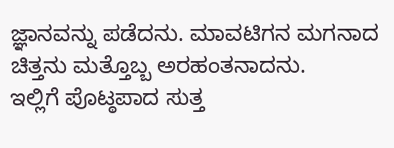ಜ್ಞಾನವನ್ನು ಪಡೆದನು. ಮಾವಟಿಗನ ಮಗನಾದ ಚಿತ್ತನು ಮತ್ತೊಬ್ಬ ಅರಹಂತನಾದನು.
ಇಲ್ಲಿಗೆ ಪೊಟ್ಠಪಾದ ಸುತ್ತ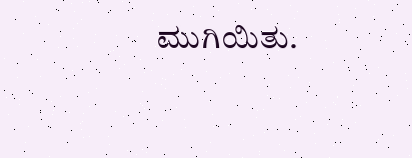ಮುಗಿಯಿತು.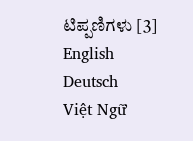ಟಿಪ್ಪಣಿಗಳು [3]
English
Deutsch
Việt Ngữ